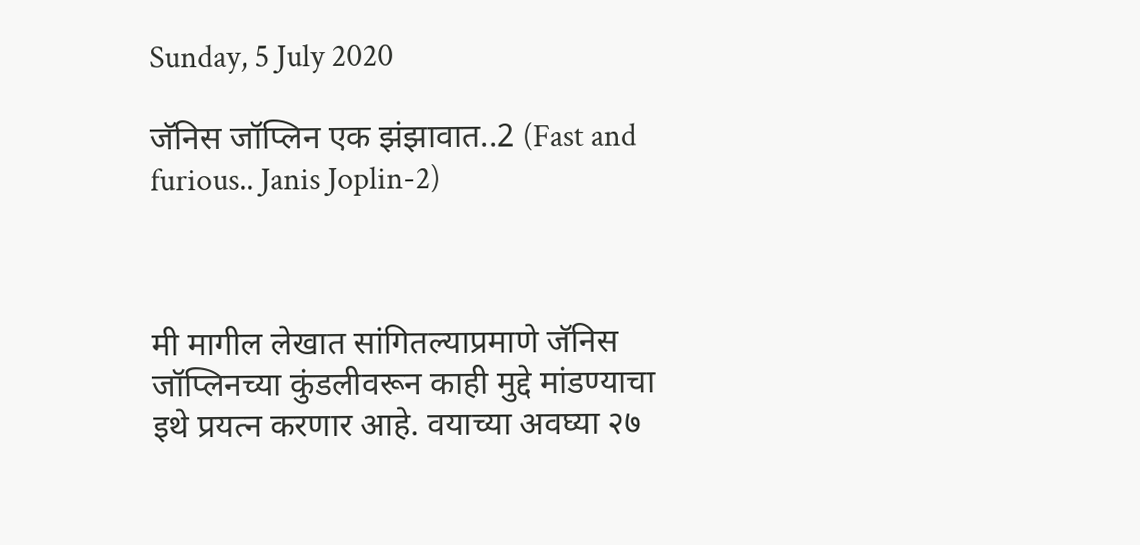Sunday, 5 July 2020

जॅनिस जॉप्लिन एक झंझावात..2 (Fast and furious.. Janis Joplin-2)



मी मागील लेखात सांगितल्याप्रमाणे जॅनिस जॉप्लिनच्या कुंडलीवरून काही मुद्दे मांडण्याचा इथे प्रयत्न करणार आहे. वयाच्या अवघ्या २७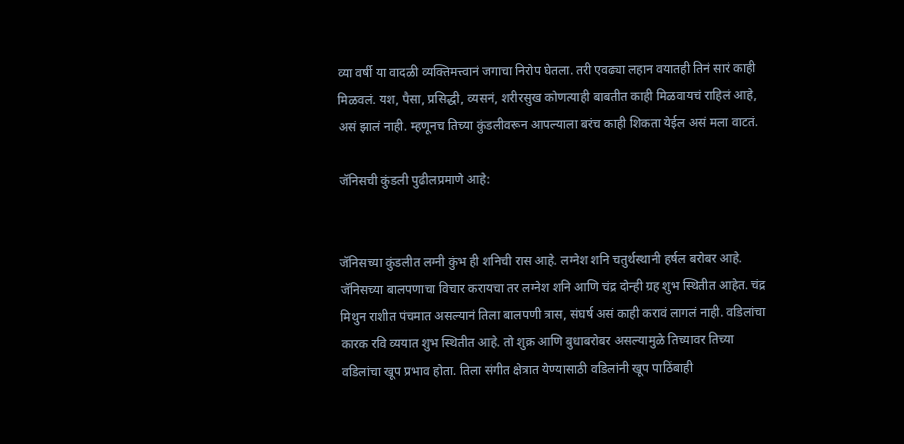व्या वर्षी या वादळी व्यक्तिमत्त्वानं जगाचा निरोप घेतला. तरी एवढ्या लहान वयातही तिनं सारं काही मिळवलं. यश, पैसा, प्रसिद्धी, व्यसनं, शरीरसुख कोणत्याही बाबतीत काही मिळवायचं राहिलं आहे, असं झालं नाही. म्हणूनच तिच्या कुंडलीवरून आपल्याला बरंच काही शिकता येईल असं मला वाटतं.

जॅनिसची कुंडली पुढीलप्रमाणे आहे:


जॅनिसच्या कुंडलीत लग्नी कुंभ ही शनिची रास आहे. लग्नेश शनि चतुर्थस्थानी हर्षल बरोबर आहे. जॅनिसच्या बालपणाचा विचार करायचा तर लग्नेश शनि आणि चंद्र दोन्ही ग्रह शुभ स्थितीत आहेत. चंद्र मिथुन राशीत पंचमात असल्यानं तिला बालपणी त्रास, संघर्ष असं काही करावं लागलं नाही. वडिलांचा कारक रवि व्ययात शुभ स्थितीत आहे. तो शुक्र आणि बुधाबरोबर असल्यामुळे तिच्यावर तिच्या वडिलांचा खूप प्रभाव होता. तिला संगीत क्षेत्रात येण्यासाठी वडिलांनी खूप पाठिंबाही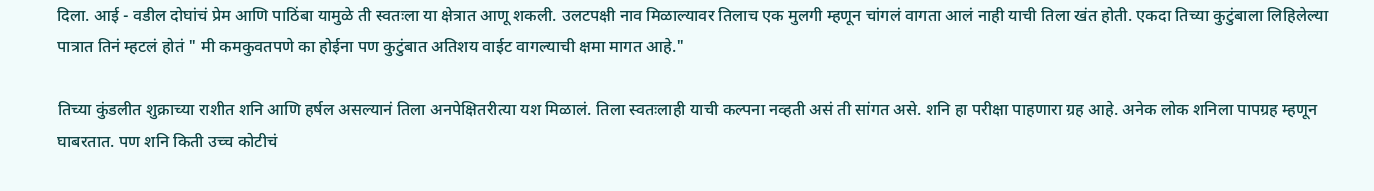दिला. आई - वडील दोघांचं प्रेम आणि पाठिंबा यामुळे ती स्वतःला या क्षेत्रात आणू शकली. उलटपक्षी नाव मिळाल्यावर तिलाच एक मुलगी म्हणून चांगलं वागता आलं नाही याची तिला खंत होती. एकदा तिच्या कुटुंबाला लिहिलेल्या पात्रात तिनं म्हटलं होतं " मी कमकुवतपणे का होईना पण कुटुंबात अतिशय वाईट वागल्याची क्षमा मागत आहे."

तिच्या कुंडलीत शुक्राच्या राशीत शनि आणि हर्षल असल्यानं तिला अनपेक्षितरीत्या यश मिळालं. तिला स्वतःलाही याची कल्पना नव्हती असं ती सांगत असे. शनि हा परीक्षा पाहणारा ग्रह आहे. अनेक लोक शनिला पापग्रह म्हणून घाबरतात. पण शनि किती उच्च कोटीचं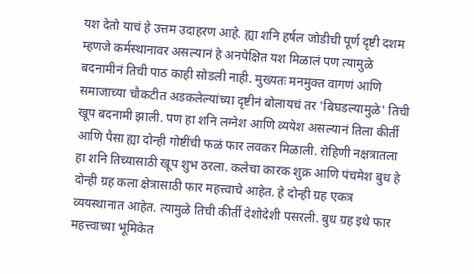यश देतो याचं हे उत्तम उदाहरण आहे. ह्या शनि हर्षल जोडीची पूर्ण दृष्टी दशम म्हणजे कर्मस्थानावर असल्यानं हे अनपेक्षित यश मिळालं पण त्यामुळे बदनामीनं तिची पाठ काही सोडली नाही. मुख्यतः मनमुक्त वागणं आणि समाजाच्या चौकटीत अडकलेल्यांच्या दृष्टीनं बोलायचं तर 'बिघडल्यामुळे' तिची खूप बदनामी झाली. पण हा शनि लग्नेश आणि व्ययेश असल्यानं तिला कीर्ती आणि पैसा ह्या दोन्ही गोष्टींची फळं फार लवकर मिळाली. रोहिणी नक्षत्रातला हा शनि तिच्यासाठी खूप शुभ ठरला. कलेचा कारक शुक्र आणि पंचमेश बुध हे दोन्ही ग्रह कला क्षेत्रासाठी फार महत्त्वाचे आहेत. हे दोन्ही ग्रह एकत्र व्ययस्थानात आहेत. त्यामुळे तिची कीर्ती देशोदेशी पसरली. बुध ग्रह इथे फार महत्त्वाच्या भूमिकेत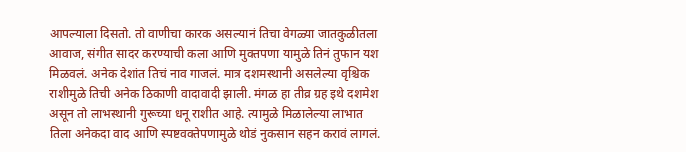आपल्याला दिसतो. तो वाणीचा कारक असल्यानं तिचा वेगळ्या जातकुळीतला आवाज, संगीत सादर करण्याची कला आणि मुक्तपणा यामुळे तिनं तुफान यश मिळवलं. अनेक देशांत तिचं नाव गाजलं. मात्र दशमस्थानी असलेल्या वृश्चिक राशीमुळे तिची अनेक ठिकाणी वादावादी झाली. मंगळ हा तीव्र ग्रह इथे दशमेश असून तो लाभस्थानी गुरूच्या धनू राशीत आहे. त्यामुळे मिळालेल्या लाभात तिला अनेकदा वाद आणि स्पष्टवक्तेपणामुळे थोडं नुकसान सहन करावं लागलं.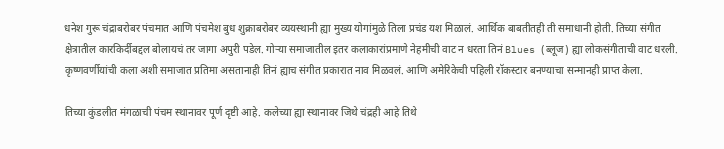धनेश गुरू चंद्राबरोबर पंचमात आणि पंचमेश बुध शुक्राबरोबर व्ययस्थानी ह्या मुख्य योगांमुळे तिला प्रचंड यश मिळालं. आर्थिक बाबतीतही ती समाधानी होती. तिच्या संगीत क्षेत्रातील कारकिर्दीबद्दल बोलायचं तर जागा अपुरी पडेल. गोऱ्या समाजातील इतर कलाकारांप्रमाणे नेहमीची वाट न धरता तिनं Blues (ब्लूज) ह्या लोकसंगीताची वाट धरली. कृष्णवर्णीयांची कला अशी समाजात प्रतिमा असतानाही तिनं ह्याच संगीत प्रकारात नाव मिळवलं. आणि अमेरिकेची पहिली रॉकस्टार बनण्याचा सन्मानही प्राप्त केला.

तिच्या कुंडलीत मंगळाची पंचम स्थानावर पूर्ण दृष्टी आहे. कलेच्या ह्या स्थानावर जिथे चंद्रही आहे तिथे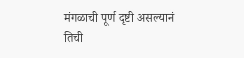मंगळाची पूर्ण दृष्टी असल्यानं तिची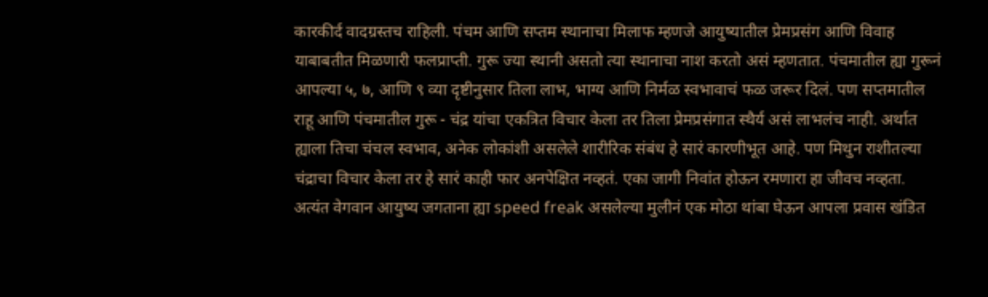कारकीर्द वादग्रस्तच राहिली. पंचम आणि सप्तम स्थानाचा मिलाफ म्हणजे आयुष्यातील प्रेमप्रसंग आणि विवाह याबाबतीत मिळणारी फलप्राप्ती. गुरू ज्या स्थानी असतो त्या स्थानाचा नाश करतो असं म्हणतात. पंचमातील ह्या गुरूनं आपल्या ५, ७, आणि ९ व्या दृष्टीनुसार तिला लाभ, भाग्य आणि निर्मळ स्वभावाचं फळ जरूर दिलं. पण सप्तमातील राहू आणि पंचमातील गुरू - चंद्र यांचा एकत्रित विचार केला तर तिला प्रेमप्रसंगात स्थैर्य असं लाभलंच नाही. अर्थात ह्याला तिचा चंचल स्वभाव, अनेक लोकांशी असलेले शारीरिक संबंध हे सारं कारणीभूत आहे. पण मिथुन राशीतल्या चंद्राचा विचार केला तर हे सारं काही फार अनपेक्षित नव्हतं. एका जागी निवांत होऊन रमणारा हा जीवच नव्हता. अत्यंत वेगवान आयुष्य जगताना ह्या speed freak असलेल्या मुलीनं एक मोठा थांबा घेऊन आपला प्रवास खंडित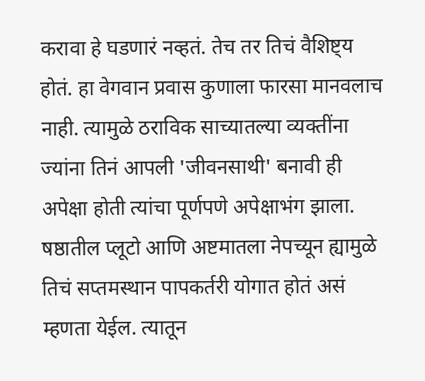करावा हे घडणारं नव्हतं. तेच तर तिचं वैशिष्ट्य होतं. हा वेगवान प्रवास कुणाला फारसा मानवलाच नाही. त्यामुळे ठराविक साच्यातल्या व्यक्तींना ज्यांना तिनं आपली 'जीवनसाथी' बनावी ही अपेक्षा होती त्यांचा पूर्णपणे अपेक्षाभंग झाला. षष्ठातील प्लूटो आणि अष्टमातला नेपच्यून ह्यामुळे तिचं सप्तमस्थान पापकर्तरी योगात होतं असं म्हणता येईल. त्यातून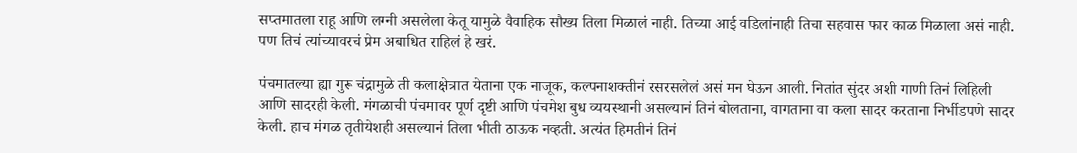सप्तमातला राहू आणि लग्नी असलेला केतू यामुळे वैवाहिक सौख्य तिला मिळालं नाही. तिच्या आई वडिलांनाही तिचा सहवास फार काळ मिळाला असं नाही. पण तिचं त्यांच्यावरचं प्रेम अबाधित राहिलं हे खरं.

पंचमातल्या ह्या गुरू चंद्रामुळे ती कलाक्षेत्रात येताना एक नाजूक, कल्पनाशक्तीनं रसरसलेलं असं मन घेऊन आली. नितांत सुंदर अशी गाणी तिनं लिहिली आणि सादरही केली. मंगळाची पंचमावर पूर्ण दृष्टी आणि पंचमेश बुध व्ययस्थानी असल्यानं तिनं बोलताना, वागताना वा कला सादर करताना निर्भीडपणे सादर केली. हाच मंगळ तृतीयेशही असल्यानं तिला भीती ठाऊक नव्हती. अत्यंत हिमतीनं तिनं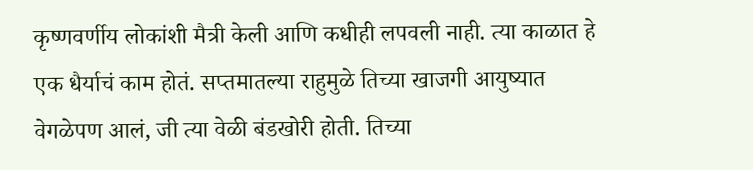कृष्णवर्णीय लोकांशी मैत्री केली आणि कधीही लपवली नाही. त्या काळात हे एक धैर्याचं काम होतं. सप्तमातल्या राहुमुळे तिच्या खाजगी आयुष्यात वेगळेपण आलं, जी त्या वेळी बंडखोरी होती. तिच्या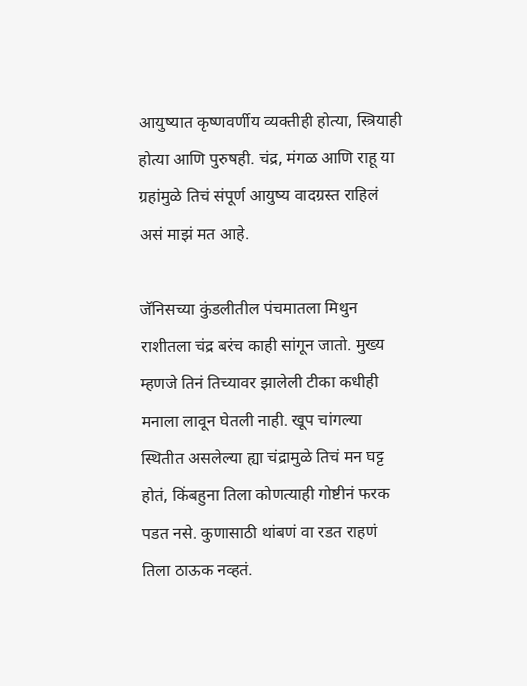आयुष्यात कृष्णवर्णीय व्यक्तीही होत्या, स्त्रियाही होत्या आणि पुरुषही. चंद्र, मंगळ आणि राहू या ग्रहांमुळे तिचं संपूर्ण आयुष्य वादग्रस्त राहिलं असं माझं मत आहे.

जॅनिसच्या कुंडलीतील पंचमातला मिथुन राशीतला चंद्र बरंच काही सांगून जातो. मुख्य म्हणजे तिनं तिच्यावर झालेली टीका कधीही मनाला लावून घेतली नाही. खूप चांगल्या स्थितीत असलेल्या ह्या चंद्रामुळे तिचं मन घट्ट होतं, किंबहुना तिला कोणत्याही गोष्टीनं फरक पडत नसे. कुणासाठी थांबणं वा रडत राहणं तिला ठाऊक नव्हतं.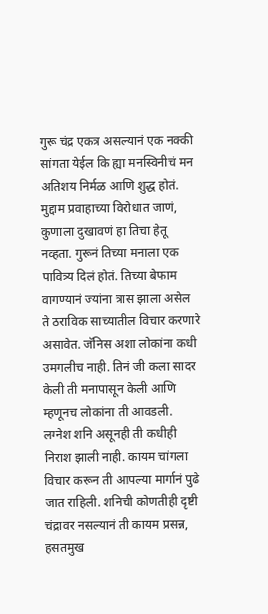गुरू चंद्र एकत्र असल्यानं एक नक्की सांगता येईल कि ह्या मनस्विनीचं मन अतिशय निर्मळ आणि शुद्ध होतं. मुद्दाम प्रवाहाच्या विरोधात जाणं, कुणाला दुखावणं हा तिचा हेतू नव्हता. गुरूनं तिच्या मनाला एक पावित्र्य दिलं होतं. तिच्या बेफाम वागण्यानं ज्यांना त्रास झाला असेल ते ठराविक साच्यातील विचार करणारे असावेत. जॅनिस अशा लोकांना कधी उमगलीच नाही. तिनं जी कला सादर केली ती मनापासून केली आणि म्हणूनच लोकांना ती आवडली. लग्नेश शनि असूनही ती कधीही निराश झाली नाही. कायम चांगला विचार करून ती आपल्या मार्गानं पुढे जात राहिली. शनिची कोणतीही दृष्टी चंद्रावर नसल्यानं ती कायम प्रसन्न, हसतमुख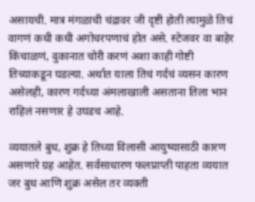असायची. मात्र मंगळाची चंद्रावर जी दृष्टी होती त्यामुळे तिचं वागणं कधी कधी अगोचरपणाचं होत असे. स्टेजवर वा बाहेर किंचाळणं, दुकानात चोरी करणं अशा काही गोष्टी तिच्याकडून घडल्या. अर्थात याला तिचं गर्दचं व्यसन कारण असेलही, कारण गर्दच्या अंमलाखाली असताना तिला भान राहिलं नसणार हे उघडच आहे.

व्ययातले बुध, शुक्र हे तिच्या विलासी आयुष्यासाठी कारण असणारे ग्रह आहेत. सर्वसाधारण फलप्राप्ती पाहता व्ययात जर बुध आणि शुक्र असेल तर व्यक्ती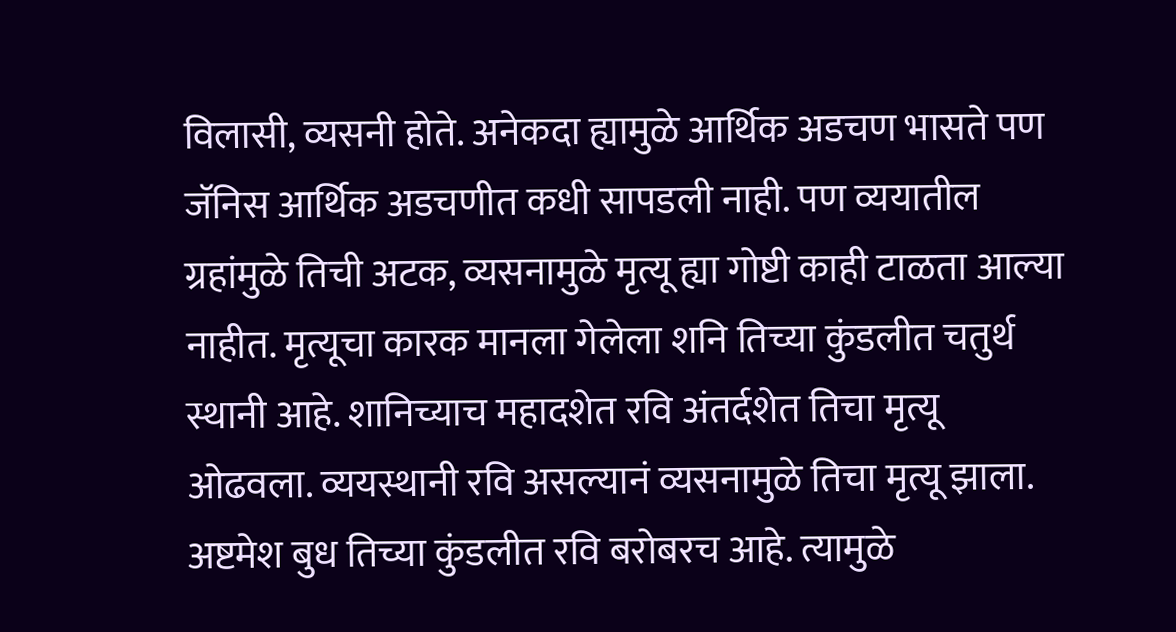विलासी, व्यसनी होते. अनेकदा ह्यामुळे आर्थिक अडचण भासते पण जॅनिस आर्थिक अडचणीत कधी सापडली नाही. पण व्ययातील ग्रहांमुळे तिची अटक, व्यसनामुळे मृत्यू ह्या गोष्टी काही टाळता आल्या नाहीत. मृत्यूचा कारक मानला गेलेला शनि तिच्या कुंडलीत चतुर्थ स्थानी आहे. शानिच्याच महादशेत रवि अंतर्दशेत तिचा मृत्यू ओढवला. व्ययस्थानी रवि असल्यानं व्यसनामुळे तिचा मृत्यू झाला. अष्टमेश बुध तिच्या कुंडलीत रवि बरोबरच आहे. त्यामुळे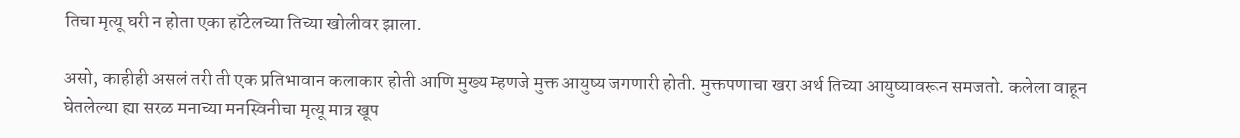तिचा मृत्यू घरी न होता एका हॉटेलच्या तिच्या खोलीवर झाला.

असो, काहीही असलं तरी ती एक प्रतिभावान कलाकार होती आणि मुख्य म्हणजे मुक्त आयुष्य जगणारी होती. मुक्तपणाचा खरा अर्थ तिच्या आयुष्यावरून समजतो. कलेला वाहून घेतलेल्या ह्या सरळ मनाच्या मनस्विनीचा मृत्यू मात्र खूप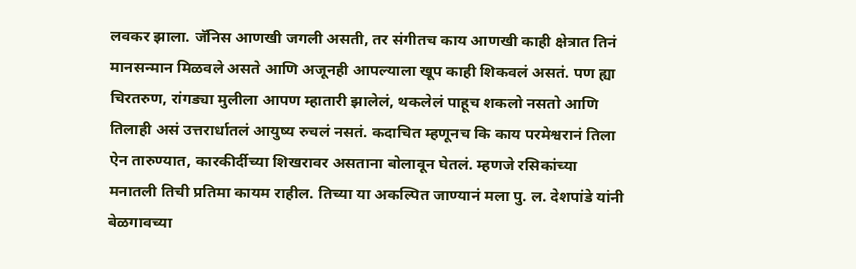लवकर झाला. जॅनिस आणखी जगली असती, तर संगीतच काय आणखी काही क्षेत्रात तिनं मानसन्मान मिळवले असते आणि अजूनही आपल्याला खूप काही शिकवलं असतं. पण ह्या चिरतरुण, रांगड्या मुलीला आपण म्हातारी झालेलं, थकलेलं पाहूच शकलो नसतो आणि तिलाही असं उत्तरार्धातलं आयुष्य रुचलं नसतं. कदाचित म्हणूनच कि काय परमेश्वरानं तिला ऐन तारुण्यात, कारकीर्दीच्या शिखरावर असताना बोलावून घेतलं. म्हणजे रसिकांच्या मनातली तिची प्रतिमा कायम राहील. तिच्या या अकल्पित जाण्यानं मला पु. ल. देशपांडे यांनी बेळगावच्या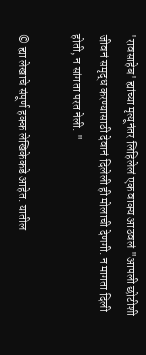'रावसाहेब' ह्यांच्या मृत्यूनंतर लिहिलेलं एक वाक्य आठवलं "आपली छोटीशी जीवनं समृद्ध करण्यासाठी देवानं दिलेली ही मोलाची देणगी. न मागता दिली होती, न सांगता परत नेली. "

© ह्या लेखाचे संपूर्ण हक्क लेखिकेकडे आहेत. यातील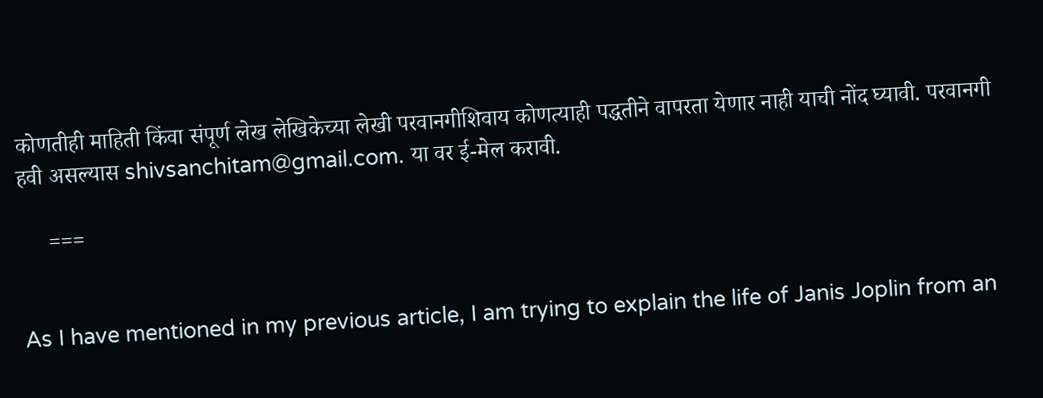कोणतीही माहिती किंवा संपूर्ण लेख लेखिकेच्या लेखी परवानगीशिवाय कोणत्याही पद्धतीने वापरता येणार नाही याची नोंद घ्यावी. परवानगी हवी असल्यास shivsanchitam@gmail.com. या वर ई-मेल करावी.

     ===


As I have mentioned in my previous article, I am trying to explain the life of Janis Joplin from an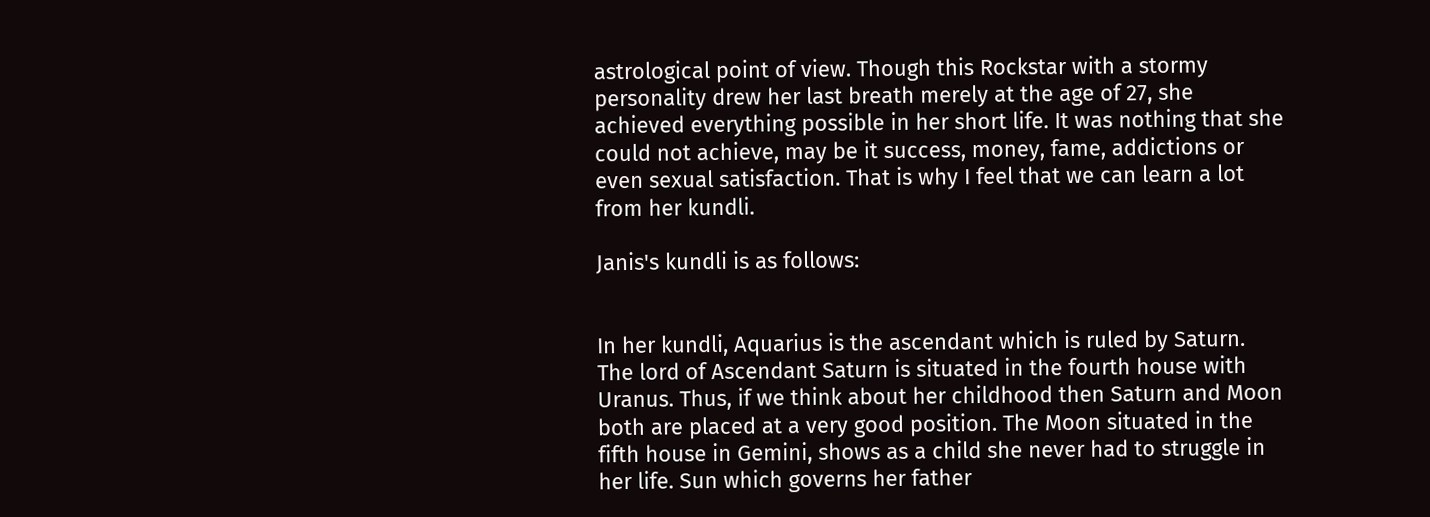astrological point of view. Though this Rockstar with a stormy personality drew her last breath merely at the age of 27, she achieved everything possible in her short life. It was nothing that she could not achieve, may be it success, money, fame, addictions or even sexual satisfaction. That is why I feel that we can learn a lot from her kundli.

Janis's kundli is as follows:


In her kundli, Aquarius is the ascendant which is ruled by Saturn. The lord of Ascendant Saturn is situated in the fourth house with Uranus. Thus, if we think about her childhood then Saturn and Moon both are placed at a very good position. The Moon situated in the fifth house in Gemini, shows as a child she never had to struggle in her life. Sun which governs her father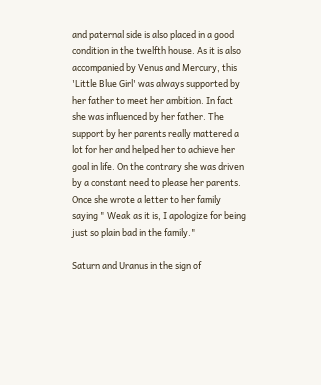and paternal side is also placed in a good condition in the twelfth house. As it is also accompanied by Venus and Mercury, this 'Little Blue Girl' was always supported by her father to meet her ambition. In fact she was influenced by her father. The support by her parents really mattered a lot for her and helped her to achieve her goal in life. On the contrary she was driven by a constant need to please her parents. Once she wrote a letter to her family saying " Weak as it is, I apologize for being just so plain bad in the family."

Saturn and Uranus in the sign of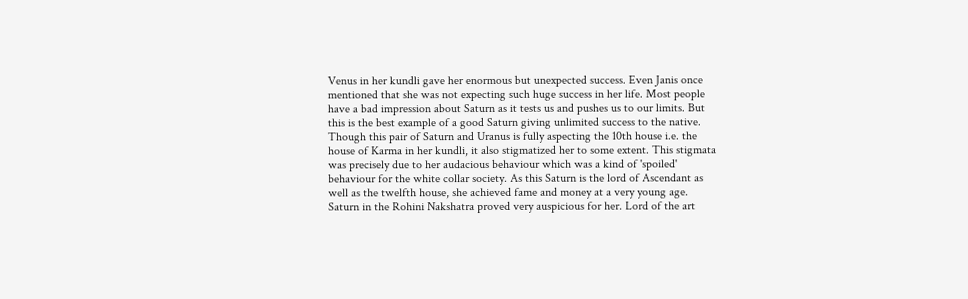Venus in her kundli gave her enormous but unexpected success. Even Janis once mentioned that she was not expecting such huge success in her life. Most people have a bad impression about Saturn as it tests us and pushes us to our limits. But this is the best example of a good Saturn giving unlimited success to the native. Though this pair of Saturn and Uranus is fully aspecting the 10th house i.e. the house of Karma in her kundli, it also stigmatized her to some extent. This stigmata was precisely due to her audacious behaviour which was a kind of 'spoiled' behaviour for the white collar society. As this Saturn is the lord of Ascendant as well as the twelfth house, she achieved fame and money at a very young age. Saturn in the Rohini Nakshatra proved very auspicious for her. Lord of the art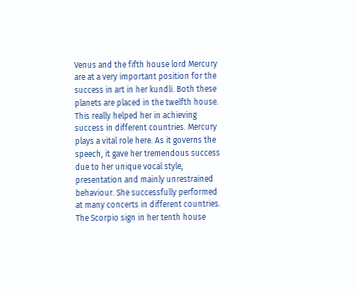Venus and the fifth house lord Mercury are at a very important position for the success in art in her kundli. Both these planets are placed in the twelfth house. This really helped her in achieving success in different countries. Mercury plays a vital role here. As it governs the speech, it gave her tremendous success due to her unique vocal style, presentation and mainly unrestrained behaviour. She successfully performed at many concerts in different countries. The Scorpio sign in her tenth house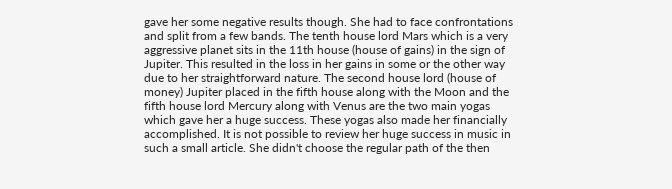gave her some negative results though. She had to face confrontations and split from a few bands. The tenth house lord Mars which is a very aggressive planet sits in the 11th house (house of gains) in the sign of Jupiter. This resulted in the loss in her gains in some or the other way due to her straightforward nature. The second house lord (house of money) Jupiter placed in the fifth house along with the Moon and the fifth house lord Mercury along with Venus are the two main yogas which gave her a huge success. These yogas also made her financially accomplished. It is not possible to review her huge success in music in such a small article. She didn't choose the regular path of the then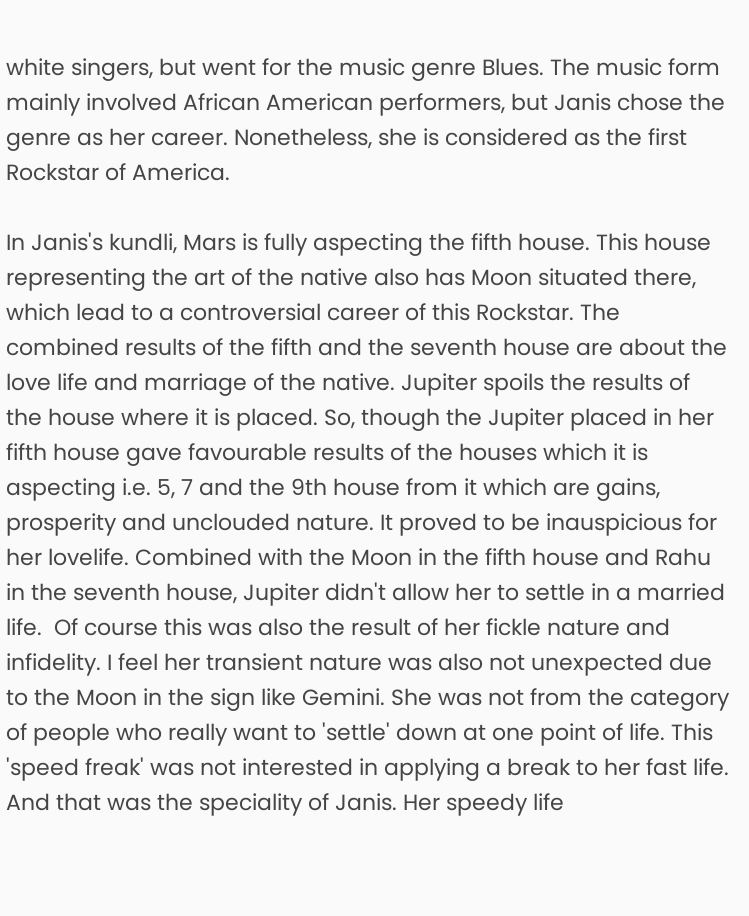white singers, but went for the music genre Blues. The music form mainly involved African American performers, but Janis chose the genre as her career. Nonetheless, she is considered as the first Rockstar of America.

In Janis's kundli, Mars is fully aspecting the fifth house. This house representing the art of the native also has Moon situated there, which lead to a controversial career of this Rockstar. The combined results of the fifth and the seventh house are about the love life and marriage of the native. Jupiter spoils the results of the house where it is placed. So, though the Jupiter placed in her fifth house gave favourable results of the houses which it is aspecting i.e. 5, 7 and the 9th house from it which are gains, prosperity and unclouded nature. It proved to be inauspicious for her lovelife. Combined with the Moon in the fifth house and Rahu in the seventh house, Jupiter didn't allow her to settle in a married life.  Of course this was also the result of her fickle nature and infidelity. I feel her transient nature was also not unexpected due to the Moon in the sign like Gemini. She was not from the category of people who really want to 'settle' down at one point of life. This 'speed freak' was not interested in applying a break to her fast life. And that was the speciality of Janis. Her speedy life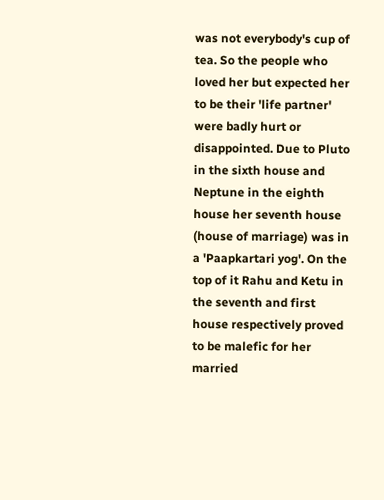was not everybody's cup of tea. So the people who loved her but expected her to be their 'life partner' were badly hurt or disappointed. Due to Pluto in the sixth house and Neptune in the eighth house her seventh house (house of marriage) was in a 'Paapkartari yog'. On the top of it Rahu and Ketu in the seventh and first house respectively proved to be malefic for her married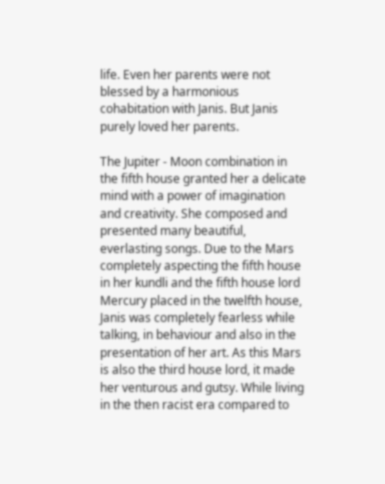life. Even her parents were not blessed by a harmonious cohabitation with Janis. But Janis purely loved her parents.

The Jupiter - Moon combination in the fifth house granted her a delicate mind with a power of imagination and creativity. She composed and presented many beautiful, everlasting songs. Due to the Mars completely aspecting the fifth house in her kundli and the fifth house lord Mercury placed in the twelfth house, Janis was completely fearless while talking, in behaviour and also in the presentation of her art. As this Mars is also the third house lord, it made her venturous and gutsy. While living in the then racist era compared to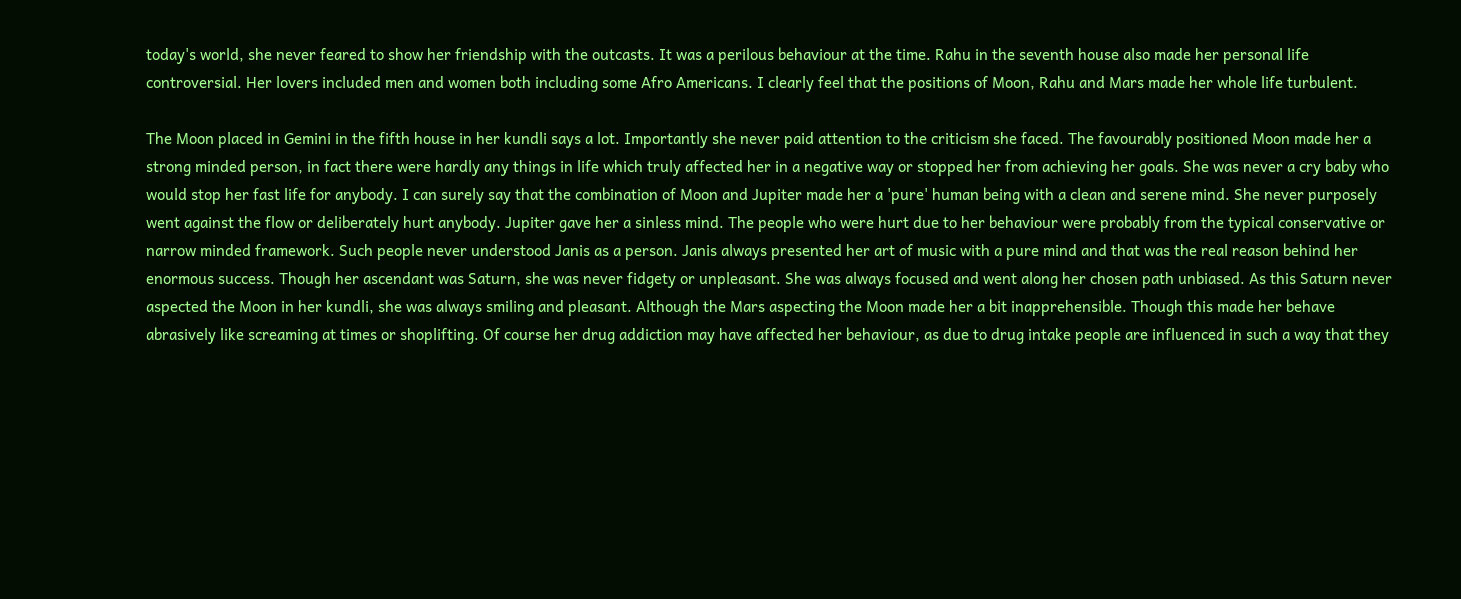today's world, she never feared to show her friendship with the outcasts. It was a perilous behaviour at the time. Rahu in the seventh house also made her personal life controversial. Her lovers included men and women both including some Afro Americans. I clearly feel that the positions of Moon, Rahu and Mars made her whole life turbulent.

The Moon placed in Gemini in the fifth house in her kundli says a lot. Importantly she never paid attention to the criticism she faced. The favourably positioned Moon made her a strong minded person, in fact there were hardly any things in life which truly affected her in a negative way or stopped her from achieving her goals. She was never a cry baby who would stop her fast life for anybody. I can surely say that the combination of Moon and Jupiter made her a 'pure' human being with a clean and serene mind. She never purposely went against the flow or deliberately hurt anybody. Jupiter gave her a sinless mind. The people who were hurt due to her behaviour were probably from the typical conservative or narrow minded framework. Such people never understood Janis as a person. Janis always presented her art of music with a pure mind and that was the real reason behind her enormous success. Though her ascendant was Saturn, she was never fidgety or unpleasant. She was always focused and went along her chosen path unbiased. As this Saturn never aspected the Moon in her kundli, she was always smiling and pleasant. Although the Mars aspecting the Moon made her a bit inapprehensible. Though this made her behave abrasively like screaming at times or shoplifting. Of course her drug addiction may have affected her behaviour, as due to drug intake people are influenced in such a way that they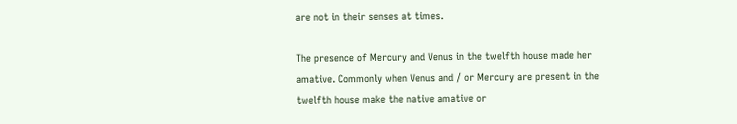are not in their senses at times.

The presence of Mercury and Venus in the twelfth house made her amative. Commonly when Venus and / or Mercury are present in the twelfth house make the native amative or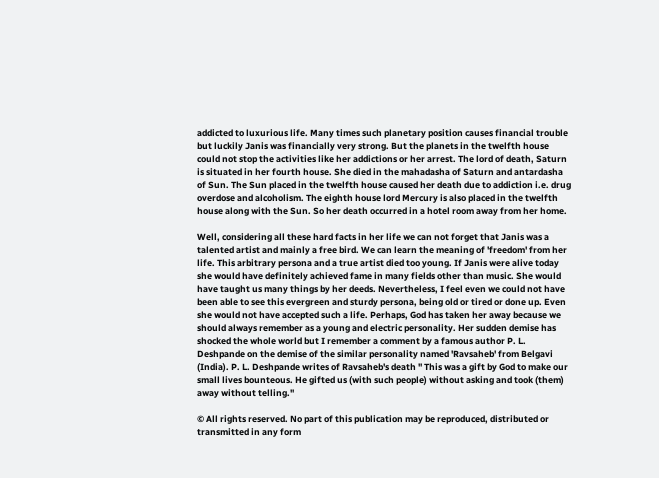addicted to luxurious life. Many times such planetary position causes financial trouble but luckily Janis was financially very strong. But the planets in the twelfth house could not stop the activities like her addictions or her arrest. The lord of death, Saturn is situated in her fourth house. She died in the mahadasha of Saturn and antardasha of Sun. The Sun placed in the twelfth house caused her death due to addiction i.e. drug overdose and alcoholism. The eighth house lord Mercury is also placed in the twelfth house along with the Sun. So her death occurred in a hotel room away from her home.

Well, considering all these hard facts in her life we can not forget that Janis was a talented artist and mainly a free bird. We can learn the meaning of 'freedom' from her life. This arbitrary persona and a true artist died too young. If Janis were alive today she would have definitely achieved fame in many fields other than music. She would have taught us many things by her deeds. Nevertheless, I feel even we could not have been able to see this evergreen and sturdy persona, being old or tired or done up. Even she would not have accepted such a life. Perhaps, God has taken her away because we should always remember as a young and electric personality. Her sudden demise has shocked the whole world but I remember a comment by a famous author P. L. Deshpande on the demise of the similar personality named 'Ravsaheb' from Belgavi (India). P. L. Deshpande writes of Ravsaheb's death " This was a gift by God to make our small lives bounteous. He gifted us (with such people) without asking and took (them) away without telling."

© All rights reserved. No part of this publication may be reproduced, distributed or transmitted in any form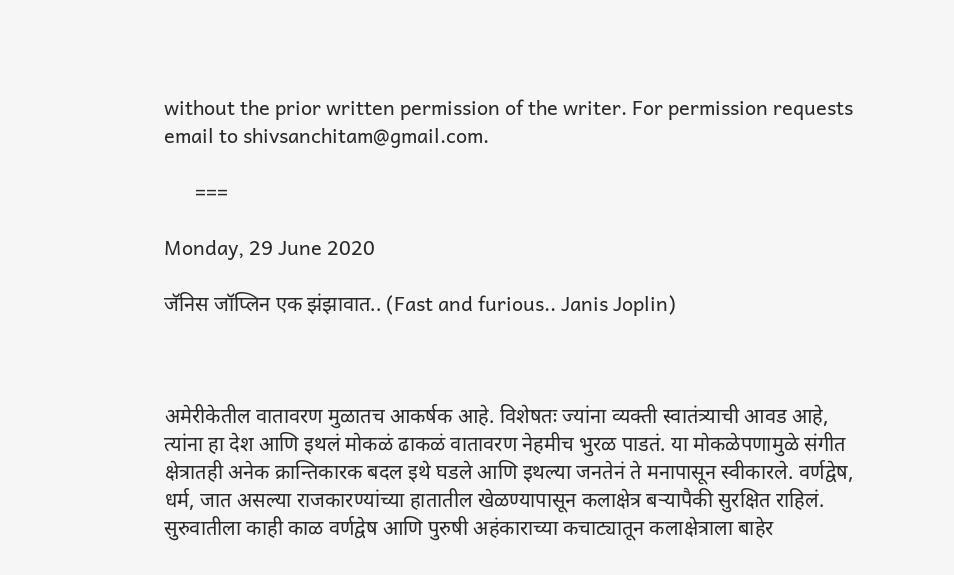without the prior written permission of the writer. For permission requests email to shivsanchitam@gmail.com.

      ===

Monday, 29 June 2020

जॅनिस जॉप्लिन एक झंझावात.. (Fast and furious.. Janis Joplin)



अमेरीकेतील वातावरण मुळातच आकर्षक आहे. विशेषतः ज्यांना व्यक्ती स्वातंत्र्याची आवड आहे, त्यांना हा देश आणि इथलं मोकळं ढाकळं वातावरण नेहमीच भुरळ पाडतं. या मोकळेपणामुळे संगीत क्षेत्रातही अनेक क्रान्तिकारक बदल इथे घडले आणि इथल्या जनतेनं ते मनापासून स्वीकारले. वर्णद्वेष, धर्म, जात असल्या राजकारण्यांच्या हातातील खेळण्यापासून कलाक्षेत्र बऱ्यापैकी सुरक्षित राहिलं. सुरुवातीला काही काळ वर्णद्वेष आणि पुरुषी अहंकाराच्या कचाट्यातून कलाक्षेत्राला बाहेर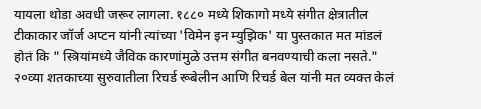यायला थोडा अवधी जरूर लागला. १८८० मध्ये शिकागो मध्ये संगीत क्षेत्रातील टीकाकार जॉर्ज अप्टन यांनी त्यांच्या 'विमेन इन म्युझिक' या पुस्तकात मत मांडलं होतं कि " स्त्रियांमध्ये जैविक कारणांमुळे उत्तम संगीत बनवण्याची कला नसते." २०व्या शतकाच्या सुरुवातीला रिचर्ड रूबेलीन आणि रिचर्ड बेल यांनी मत व्यक्त केलं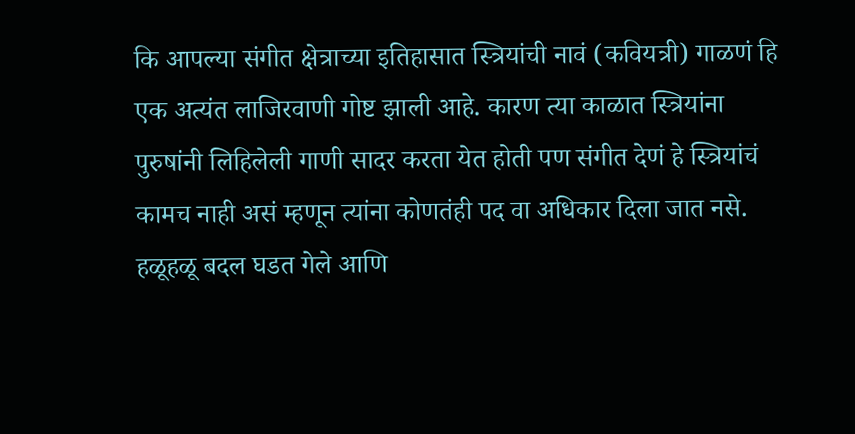कि आपल्या संगीत क्षेत्राच्या इतिहासात स्त्रियांची नावं (कवियत्री) गाळणं हि एक अत्यंत लाजिरवाणी गोष्ट झाली आहे. कारण त्या काळात स्त्रियांना पुरुषांनी लिहिलेली गाणी सादर करता येत होती पण संगीत देणं हे स्त्रियांचं कामच नाही असं म्हणून त्यांना कोणतंही पद वा अधिकार दिला जात नसे. हळूहळू बदल घडत गेले आणि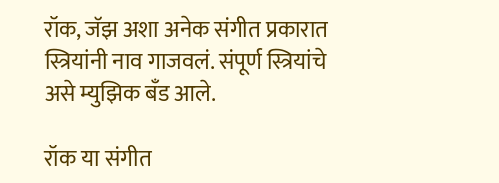रॉक, जॅझ अशा अनेक संगीत प्रकारात स्त्रियांनी नाव गाजवलं. संपूर्ण स्त्रियांचे असे म्युझिक बँड आले.

रॉक या संगीत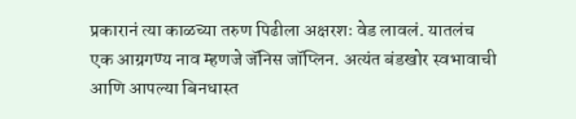प्रकारानं त्या काळच्या तरुण पिढीला अक्षरशः वेड लावलं. यातलंच एक आग्रगण्य नाव म्हणजे जॅनिस जॉप्लिन. अत्यंत बंडखोर स्वभावाची आणि आपल्या बिनधास्त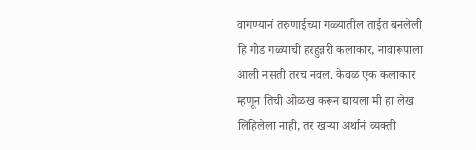वागण्यानं तरुणाईच्या गळ्यातील ताईत बनलेली हि गोड गळ्याची हरहुन्नरी कलाकार, नावारूपाला आली नसती तरच नवल. केवळ एक कलाकार म्हणून तिची ओळख करून द्यायला मी हा लेख लिहिलेला नाही, तर खऱ्या अर्थानं व्यक्ती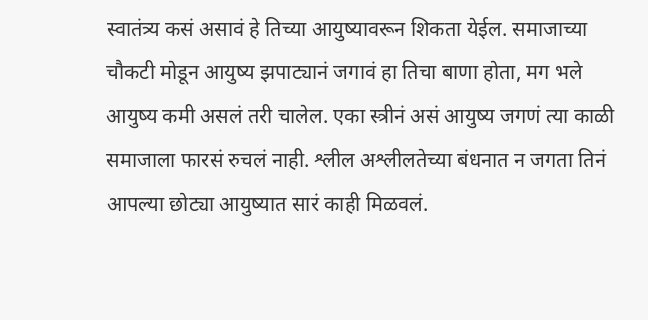स्वातंत्र्य कसं असावं हे तिच्या आयुष्यावरून शिकता येईल. समाजाच्या चौकटी मोडून आयुष्य झपाट्यानं जगावं हा तिचा बाणा होता, मग भले आयुष्य कमी असलं तरी चालेल. एका स्त्रीनं असं आयुष्य जगणं त्या काळी समाजाला फारसं रुचलं नाही. श्लील अश्लीलतेच्या बंधनात न जगता तिनं आपल्या छोट्या आयुष्यात सारं काही मिळवलं.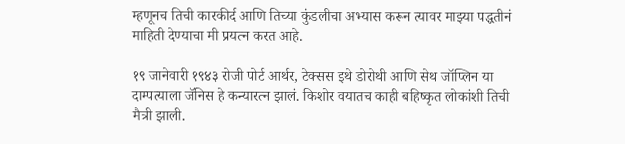म्हणूनच तिची कारकीर्द आणि तिच्या कुंडलीचा अभ्यास करून त्यावर माझ्या पद्धतीनं माहिती देण्याचा मी प्रयत्न करत आहे.

१९ जानेवारी १९४३ रोजी पोर्ट आर्थर, टेक्सस इथे डोरोथी आणि सेथ जॉप्लिन या दाम्पत्याला जॅनिस हे कन्यारत्न झालं. किशोर वयातच काही बहिष्कृत लोकांशी तिची मैत्री झाली.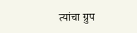त्यांचा ग्रुप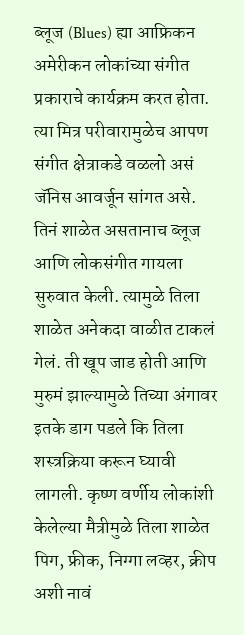ब्लूज (Blues) ह्या आफ्रिकन अमेरीकन लोकांच्या संगीत प्रकाराचे कार्यक्रम करत होता. त्या मित्र परीवारामुळेच आपण संगीत क्षेत्राकडे वळलो असं जॅनिस आवर्जून सांगत असे. तिनं शाळेत असतानाच ब्लूज आणि लोकसंगीत गायला सुरुवात केली. त्यामुळे तिला शाळेत अनेकदा वाळीत टाकलं गेलं. ती खूप जाड होती आणि मुरुमं झाल्यामुळे तिच्या अंगावर इतके डाग पडले कि तिला शस्त्रक्रिया करून घ्यावी लागली. कृष्ण वर्णीय लोकांशी केलेल्या मैत्रीमुळे तिला शाळेत पिग, फ्रीक, निग्गा लव्हर, क्रीप अशी नावं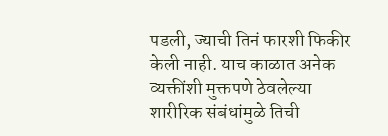पडली, ज्याची तिनं फारशी फिकीर केली नाही. याच काळात अनेक व्यक्तींशी मुक्तपणे ठेवलेल्या शारीरिक संबंधांमुळे तिची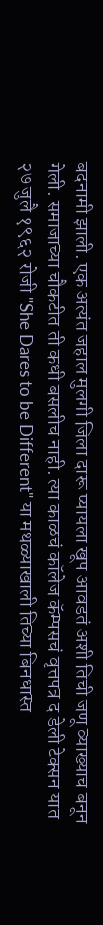बदनामी झाली. एक अत्यंत जहाल मुलगी जिला दारू प्यायला खूप आवडतं अशी तिची जणू व्याख्याच बनून गेली. समाजाच्या चौकटीत ती कधी बसलीच नाही. त्या काळचं कॉलेज कॅम्पसचं वृत्तपत्र द डेली टेक्सन यात २७ जुलै १९६२ रोजी "She Dares to be Different" या मथळ्याखाली तिच्या बिनधास्त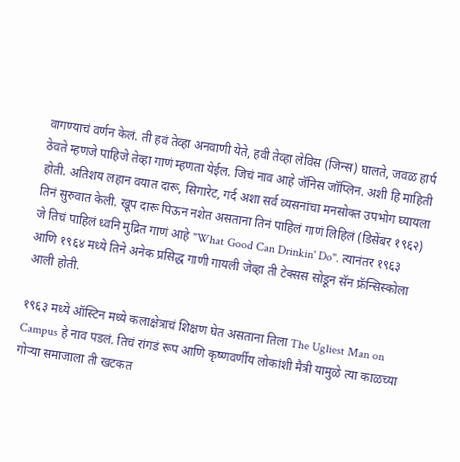वागण्याचं वर्णन केलं. ती हवं तेव्हा अनवाणी येते, हवी तेव्हा लेविस (जिन्स) घालते, जवळ हार्प ठेवते म्हणजे पाहिजे तेव्हा गाणं म्हणता येईल. जिचं नाव आहे जॅनिस जॉप्लिन. अशी हि माहिती होती. अतिशय लहान वयात दारू, सिगारेट, गर्द अशा सर्व व्यसनांचा मनसोक्त उपभोग घ्यायला तिनं सुरुवात केली. खूप दारू पिऊन नशेत असताना तिनं पाहिलं गाणं लिहिलं (डिसेंबर १९६२) जे तिचं पाहिलं ध्वनि मुद्रित गाणं आहे "What Good Can Drinkin' Do". त्यानंतर १९६३ आणि १९६४ मध्ये तिने अनेक प्रसिद्ध गाणी गायली जेव्हा ती टेक्सस सोडून सॅन फ्रॅन्सिस्कोला आली होती.

१९६३ मध्ये ऑस्टिन मध्ये कलाक्षेत्राचं शिक्षण घेत असताना तिला The Ugliest Man on Campus हे नाव पडलं. तिचं रांगडं रूप आणि कृष्णवर्णीय लोकांशी मैत्री यामुळे त्या काळच्या गोऱ्या समाजाला ती खटकत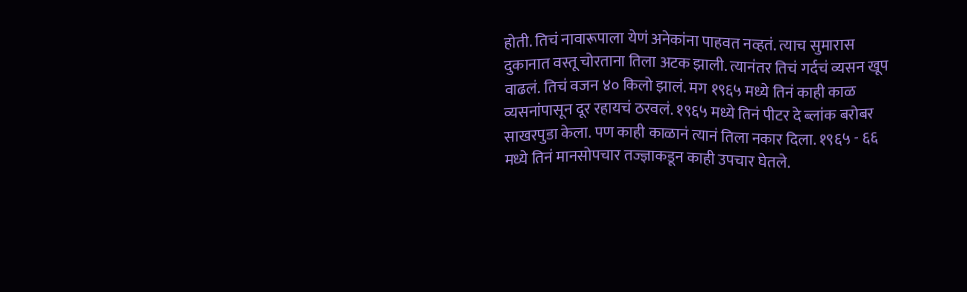होती. तिचं नावारूपाला येणं अनेकांना पाहवत नव्हतं. त्याच सुमारास दुकानात वस्तू चोरताना तिला अटक झाली. त्यानंतर तिचं गर्दचं व्यसन खूप वाढलं. तिचं वजन ४० किलो झालं. मग १९६५ मध्ये तिनं काही काळ व्यसनांपासून दूर रहायचं ठरवलं. १९६५ मध्ये तिनं पीटर दे ब्लांक बरोबर साखरपुडा केला. पण काही काळानं त्यानं तिला नकार दिला. १९६५ - ६६ मध्ये तिनं मानसोपचार तज्ज्ञाकडून काही उपचार घेतले.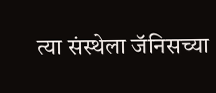त्या संस्थेला जॅनिसच्या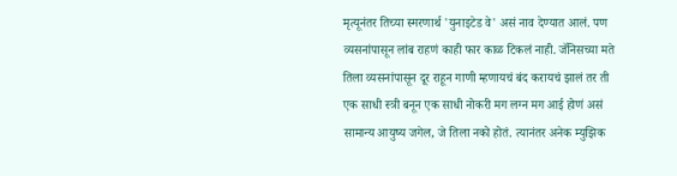मृत्यूनंतर तिच्या स्मरणार्थ 'युनाइटेड वे' असं नाव देण्यात आलं. पण व्यसनांपासून लांब राहणं काही फार काळ टिकलं नाही. जॅनिसच्या मते तिला व्यसनांपासून दूर राहून गाणी म्हणायचं बंद करायचं झालं तर ती एक साधी स्त्री बनून एक साधी नोकरी मग लग्न मग आई होणं असं सामान्य आयुष्य जगेल, जे तिला नको होतं. त्यानंतर अनेक म्युझिक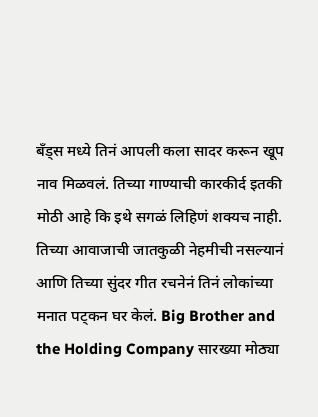बँड्स मध्ये तिनं आपली कला सादर करून खूप नाव मिळवलं. तिच्या गाण्याची कारकीर्द इतकी मोठी आहे कि इथे सगळं लिहिणं शक्यच नाही. तिच्या आवाजाची जातकुळी नेहमीची नसल्यानं आणि तिच्या सुंदर गीत रचनेनं तिनं लोकांच्या मनात पट्कन घर केलं. Big Brother and the Holding Company सारख्या मोठ्या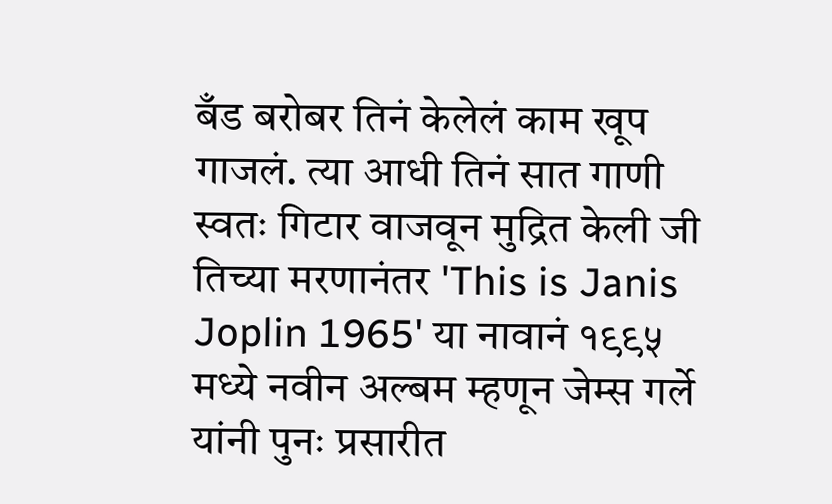बँड बरोबर तिनं केलेलं काम खूप गाजलं. त्या आधी तिनं सात गाणी स्वतः गिटार वाजवून मुद्रित केली जी तिच्या मरणानंतर 'This is Janis Joplin 1965' या नावानं १९९५ मध्ये नवीन अल्बम म्हणून जेम्स गर्ले यांनी पुनः प्रसारीत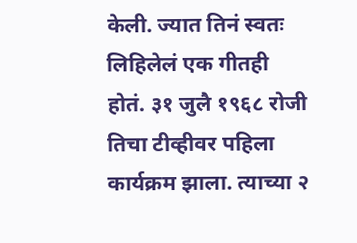केली. ज्यात तिनं स्वतः लिहिलेलं एक गीतही होतं. ३१ जुलै १९६८ रोजी तिचा टीव्हीवर पहिला कार्यक्रम झाला. त्याच्या २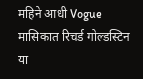महिने आधी Vogue मासिकात रिचर्ड गोल्डस्टिन या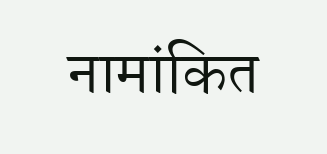नामांकित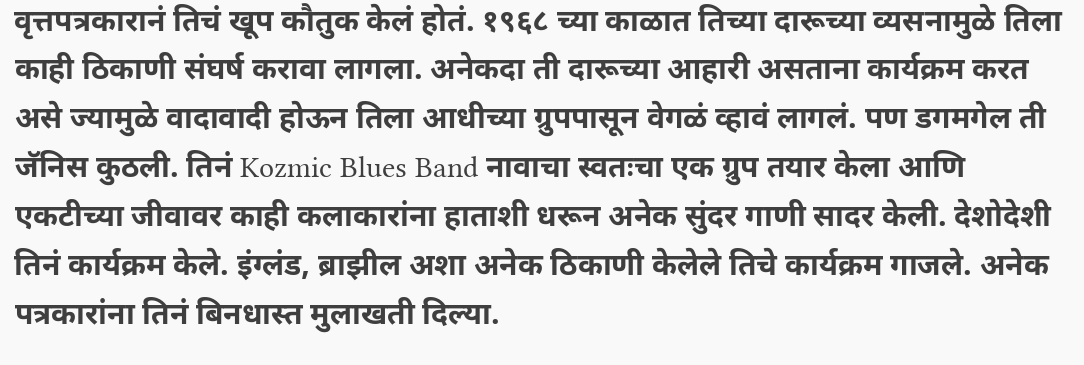वृत्तपत्रकारानं तिचं खूप कौतुक केलं होतं. १९६८ च्या काळात तिच्या दारूच्या व्यसनामुळे तिला काही ठिकाणी संघर्ष करावा लागला. अनेकदा ती दारूच्या आहारी असताना कार्यक्रम करत असे ज्यामुळे वादावादी होऊन तिला आधीच्या ग्रुपपासून वेगळं व्हावं लागलं. पण डगमगेल ती जॅनिस कुठली. तिनं Kozmic Blues Band नावाचा स्वतःचा एक ग्रुप तयार केला आणि एकटीच्या जीवावर काही कलाकारांना हाताशी धरून अनेक सुंदर गाणी सादर केली. देशोदेशी तिनं कार्यक्रम केले. इंग्लंड, ब्राझील अशा अनेक ठिकाणी केलेले तिचे कार्यक्रम गाजले. अनेक पत्रकारांना तिनं बिनधास्त मुलाखती दिल्या.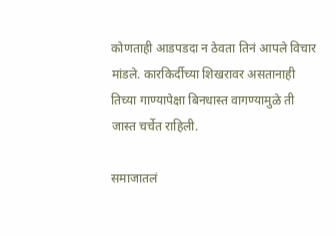कोणताही आडपडदा न ठेवता तिनं आपले विचार मांडले. कारकिर्दीच्या शिखरावर असतानाही तिच्या गाण्यापेक्षा बिनधास्त वागण्यामुळे ती जास्त चर्चेत राहिली.

समाजातलं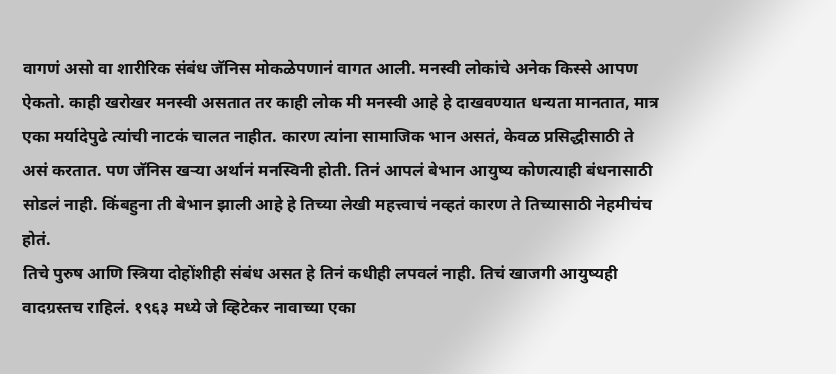वागणं असो वा शारीरिक संबंध जॅनिस मोकळेपणानं वागत आली. मनस्वी लोकांचे अनेक किस्से आपण ऐकतो. काही खरोखर मनस्वी असतात तर काही लोक मी मनस्वी आहे हे दाखवण्यात धन्यता मानतात, मात्र एका मर्यादेपुढे त्यांची नाटकं चालत नाहीत. कारण त्यांना सामाजिक भान असतं, केवळ प्रसिद्धीसाठी ते असं करतात. पण जॅनिस खऱ्या अर्थानं मनस्विनी होती. तिनं आपलं बेभान आयुष्य कोणत्याही बंधनासाठी सोडलं नाही. किंबहुना ती बेभान झाली आहे हे तिच्या लेखी महत्त्वाचं नव्हतं कारण ते तिच्यासाठी नेहमीचंच होतं.
तिचे पुरुष आणि स्त्रिया दोहोंशीही संबंध असत हे तिनं कधीही लपवलं नाही. तिचं खाजगी आयुष्यही वादग्रस्तच राहिलं. १९६३ मध्ये जे व्हिटेकर नावाच्या एका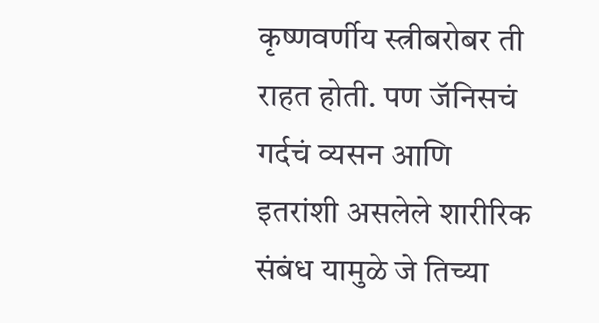कृष्णवर्णीय स्त्रीबरोबर ती राहत होती. पण जॅनिसचं गर्दचं व्यसन आणि इतरांशी असलेले शारीरिक संबंध यामुळे जे तिच्या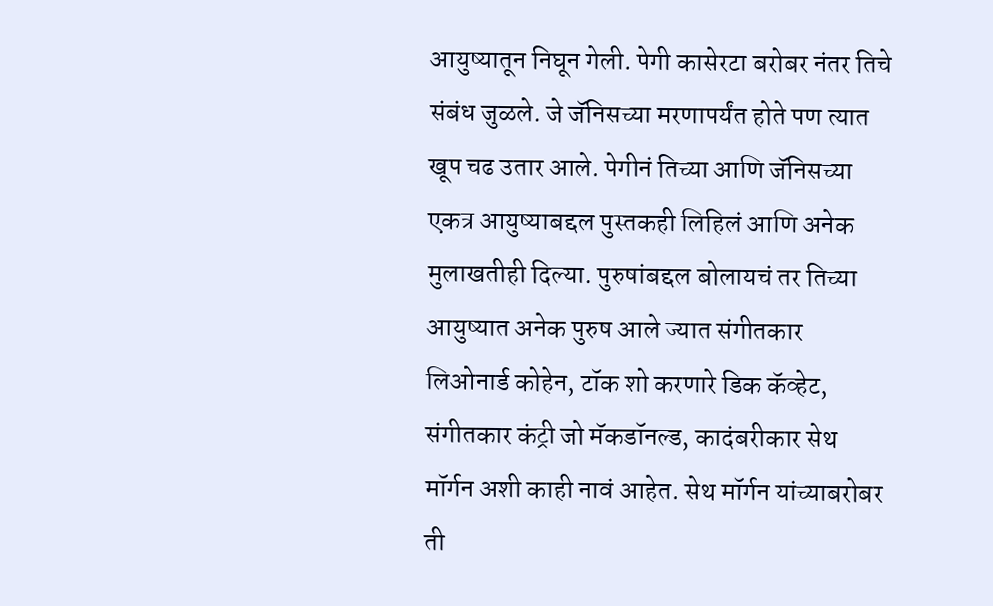आयुष्यातून निघून गेली. पेगी कासेरटा बरोबर नंतर तिचे संबंध जुळले. जे जॅनिसच्या मरणापर्यंत होते पण त्यात खूप चढ उतार आले. पेगीनं तिच्या आणि जॅनिसच्या एकत्र आयुष्याबद्दल पुस्तकही लिहिलं आणि अनेक मुलाखतीही दिल्या. पुरुषांबद्दल बोलायचं तर तिच्या आयुष्यात अनेक पुरुष आले ज्यात संगीतकार लिओनार्ड कोहेन, टॉक शो करणारे डिक कॅव्हेट, संगीतकार कंट्री जो मॅकडॉनल्ड, कादंबरीकार सेथ मॉर्गन अशी काही नावं आहेत. सेथ मॉर्गन यांच्याबरोबर ती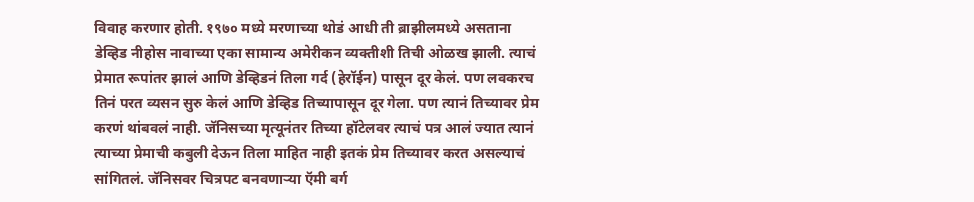विवाह करणार होती. १९७० मध्ये मरणाच्या थोडं आधी ती ब्राझीलमध्ये असताना डेव्हिड नीहोस नावाच्या एका सामान्य अमेरीकन व्यक्तीशी तिची ओळख झाली. त्याचं प्रेमात रूपांतर झालं आणि डेव्हिडनं तिला गर्द (हेरॉईन) पासून दूर केलं. पण लवकरच तिनं परत व्यसन सुरु केलं आणि डेव्हिड तिच्यापासून दूर गेला. पण त्यानं तिच्यावर प्रेम करणं थांबवलं नाही. जॅनिसच्या मृत्यूनंतर तिच्या हॉटेलवर त्याचं पत्र आलं ज्यात त्यानं त्याच्या प्रेमाची कबुली देऊन तिला माहित नाही इतकं प्रेम तिच्यावर करत असल्याचं सांगितलं. जॅनिसवर चित्रपट बनवणाऱ्या ऍमी बर्ग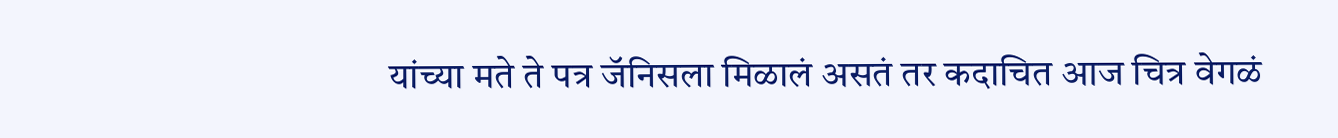यांच्या मते ते पत्र जॅनिसला मिळालं असतं तर कदाचित आज चित्र वेगळं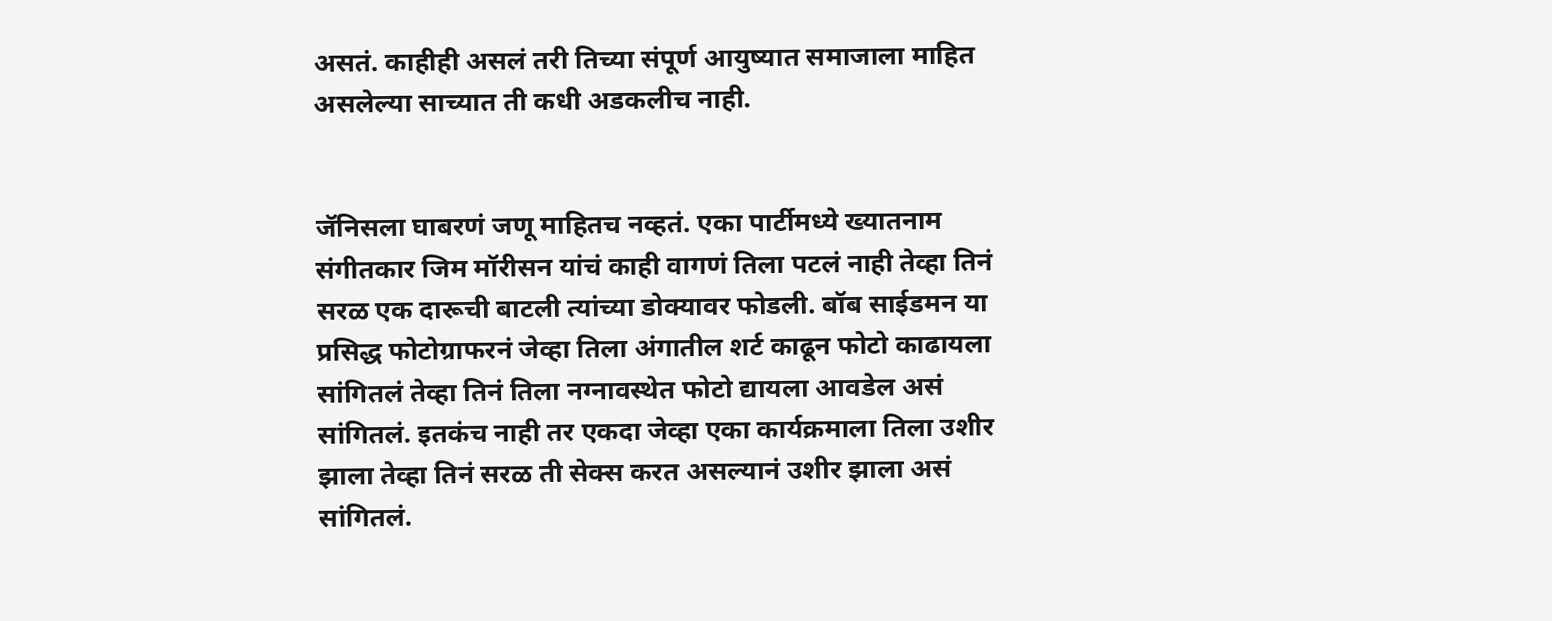असतं. काहीही असलं तरी तिच्या संपूर्ण आयुष्यात समाजाला माहित असलेल्या साच्यात ती कधी अडकलीच नाही.


जॅनिसला घाबरणं जणू माहितच नव्हतं. एका पार्टीमध्ये ख्यातनाम संगीतकार जिम मॉरीसन यांचं काही वागणं तिला पटलं नाही तेव्हा तिनं सरळ एक दारूची बाटली त्यांच्या डोक्यावर फोडली. बॉब साईडमन या प्रसिद्ध फोटोग्राफरनं जेव्हा तिला अंगातील शर्ट काढून फोटो काढायला सांगितलं तेव्हा तिनं तिला नग्नावस्थेत फोटो द्यायला आवडेल असं सांगितलं. इतकंच नाही तर एकदा जेव्हा एका कार्यक्रमाला तिला उशीर झाला तेव्हा तिनं सरळ ती सेक्स करत असल्यानं उशीर झाला असं सांगितलं.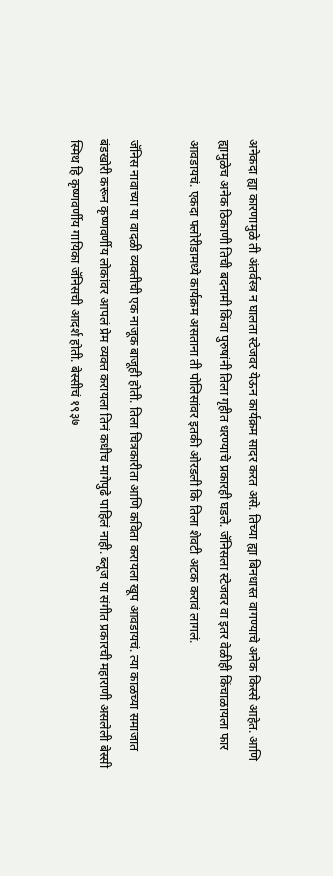अनेकदा ह्या कारणामुळे ती अंतर्वस्त्र न घालता स्टेजवर येऊन कार्यक्रम सादर करत असे. तिच्या ह्या बिनधास्त वागण्याचे अनेक किस्से आहेत. आणि ह्यामुळेच अनेक ठिकाणी तिची बदनामी किंवा पुरुषांनी तिला गृहीत धरण्याचे प्रकारही घडले. जॅनिसला स्टेजवर वा इतर वेळीही किंचाळायला फार आवडायचं. एकदा फ्लोरीडामध्ये कार्यक्रम असताना ती पोलिसांवर इतकी ओरडली कि तिला शेवटी अटक करावं लागलं.

जॅनिस नावाच्या या वादळी व्यक्तीची एक नाजूक बाजूही होती. तिला चित्रकारीता आणि कविता करायला खूप आवडायचं. त्या काळच्या समाजात बंडखोरी करून कृष्णवर्णीय लोकांवर आपलं प्रेम व्यक्त करायला तिनं कधीच मागेपुढे पाहिलं नाही. ब्लूज या संगीत प्रकारची महाराणी असलेली बेस्सी स्मिथ हि कृष्णवर्णीय गायिका जॅनिसची आदर्श होती. बेस्सीचं १९३७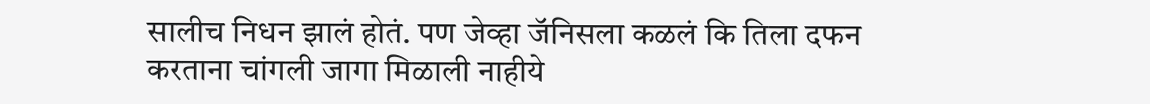सालीच निधन झालं होतं. पण जेव्हा जॅनिसला कळलं कि तिला दफन करताना चांगली जागा मिळाली नाहीये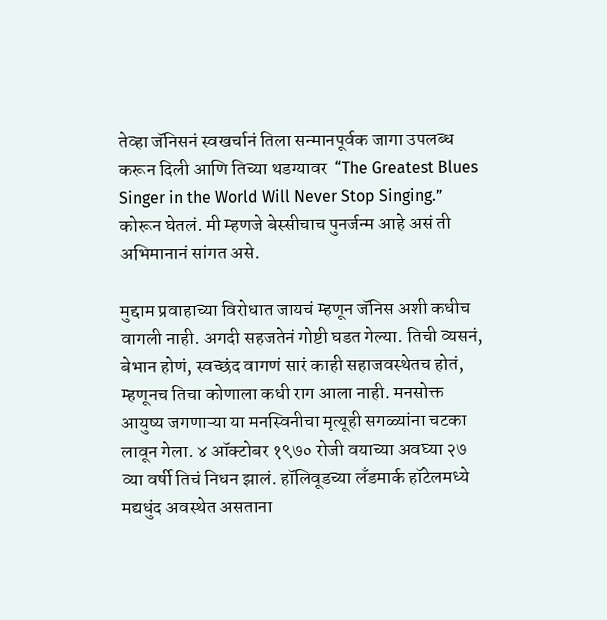तेव्हा जॅनिसनं स्वखर्चानं तिला सन्मानपूर्वक जागा उपलब्ध करून दिली आणि तिच्या थडग्यावर  “The Greatest Blues Singer in the World Will Never Stop Singing.” कोरून घेतलं. मी म्हणजे बेस्सीचाच पुनर्जन्म आहे असं ती अभिमानानं सांगत असे.

मुद्दाम प्रवाहाच्या विरोधात जायचं म्हणून जॅनिस अशी कधीच वागली नाही. अगदी सहजतेनं गोष्टी घडत गेल्या. तिची व्यसनं, बेभान होणं, स्वच्छंद वागणं सारं काही सहाजवस्थेतच होतं, म्हणूनच तिचा कोणाला कधी राग आला नाही. मनसोक्त आयुष्य जगणाऱ्या या मनस्विनीचा मृत्यूही सगळ्यांना चटका लावून गेला. ४ ऑक्टोबर १९७० रोजी वयाच्या अवघ्या २७ व्या वर्षी तिचं निधन झालं. हॉलिवूडच्या लँडमार्क हॉटेलमध्ये मद्यधुंद अवस्थेत असताना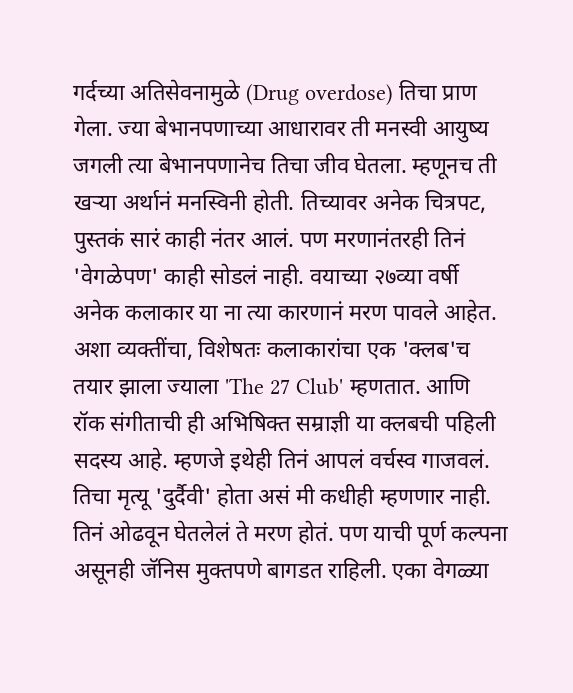गर्दच्या अतिसेवनामुळे (Drug overdose) तिचा प्राण गेला. ज्या बेभानपणाच्या आधारावर ती मनस्वी आयुष्य जगली त्या बेभानपणानेच तिचा जीव घेतला. म्हणूनच ती खऱ्या अर्थानं मनस्विनी होती. तिच्यावर अनेक चित्रपट, पुस्तकं सारं काही नंतर आलं. पण मरणानंतरही तिनं 'वेगळेपण' काही सोडलं नाही. वयाच्या २७व्या वर्षी अनेक कलाकार या ना त्या कारणानं मरण पावले आहेत. अशा व्यक्तींचा, विशेषतः कलाकारांचा एक 'क्लब'च तयार झाला ज्याला 'The 27 Club' म्हणतात. आणि रॉक संगीताची ही अभिषिक्त सम्राज्ञी या क्लबची पहिली सदस्य आहे. म्हणजे इथेही तिनं आपलं वर्चस्व गाजवलं. तिचा मृत्यू 'दुर्दैवी' होता असं मी कधीही म्हणणार नाही. तिनं ओढवून घेतलेलं ते मरण होतं. पण याची पूर्ण कल्पना असूनही जॅनिस मुक्तपणे बागडत राहिली. एका वेगळ्या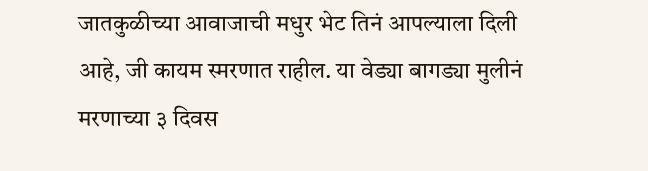जातकुळीच्या आवाजाची मधुर भेट तिनं आपल्याला दिली आहे, जी कायम स्मरणात राहील. या वेड्या बागड्या मुलीनं मरणाच्या ३ दिवस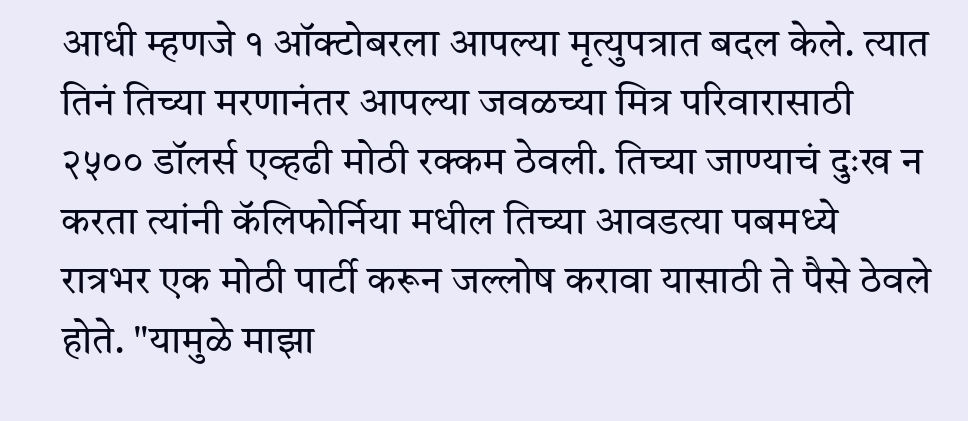आधी म्हणजे १ ऑक्टोबरला आपल्या मृत्युपत्रात बदल केले. त्यात तिनं तिच्या मरणानंतर आपल्या जवळच्या मित्र परिवारासाठी २५०० डॉलर्स एव्हढी मोठी रक्कम ठेवली. तिच्या जाण्याचं दुःख न करता त्यांनी कॅलिफोर्निया मधील तिच्या आवडत्या पबमध्ये रात्रभर एक मोठी पार्टी करून जल्लोष करावा यासाठी ते पैसे ठेवले होते. "यामुळे माझा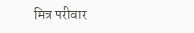मित्र परीवार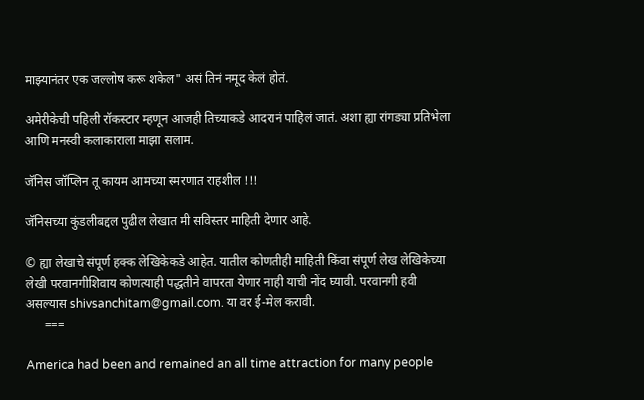माझ्यानंतर एक जल्लोष करू शकेल" असं तिनं नमूद केलं होतं.

अमेरीकेची पहिली रॉकस्टार म्हणून आजही तिच्याकडे आदरानं पाहिलं जातं. अशा ह्या रांगड्या प्रतिभेला आणि मनस्वी कलाकाराला माझा सलाम.

जॅनिस जॉप्लिन तू कायम आमच्या स्मरणात राहशील !!!

जॅनिसच्या कुंडलीबद्दल पुढील लेखात मी सविस्तर माहिती देणार आहे.

© ह्या लेखाचे संपूर्ण हक्क लेखिकेकडे आहेत. यातील कोणतीही माहिती किंवा संपूर्ण लेख लेखिकेच्या लेखी परवानगीशिवाय कोणत्याही पद्धतीने वापरता येणार नाही याची नोंद घ्यावी. परवानगी हवी असल्यास shivsanchitam@gmail.com. या वर ई-मेल करावी.
      ===

America had been and remained an all time attraction for many people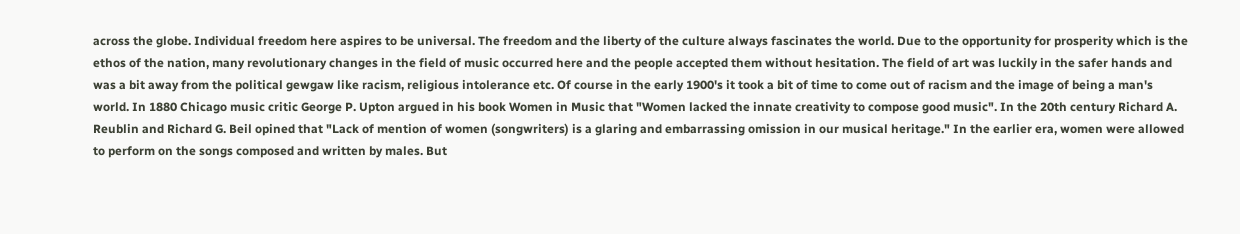across the globe. Individual freedom here aspires to be universal. The freedom and the liberty of the culture always fascinates the world. Due to the opportunity for prosperity which is the ethos of the nation, many revolutionary changes in the field of music occurred here and the people accepted them without hesitation. The field of art was luckily in the safer hands and was a bit away from the political gewgaw like racism, religious intolerance etc. Of course in the early 1900's it took a bit of time to come out of racism and the image of being a man's world. In 1880 Chicago music critic George P. Upton argued in his book Women in Music that "Women lacked the innate creativity to compose good music". In the 20th century Richard A. Reublin and Richard G. Beil opined that "Lack of mention of women (songwriters) is a glaring and embarrassing omission in our musical heritage." In the earlier era, women were allowed to perform on the songs composed and written by males. But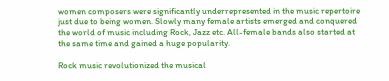women composers were significantly underrepresented in the music repertoire just due to being women. Slowly many female artists emerged and conquered the world of music including Rock, Jazz etc. All-female bands also started at the same time and gained a huge popularity.

Rock music revolutionized the musical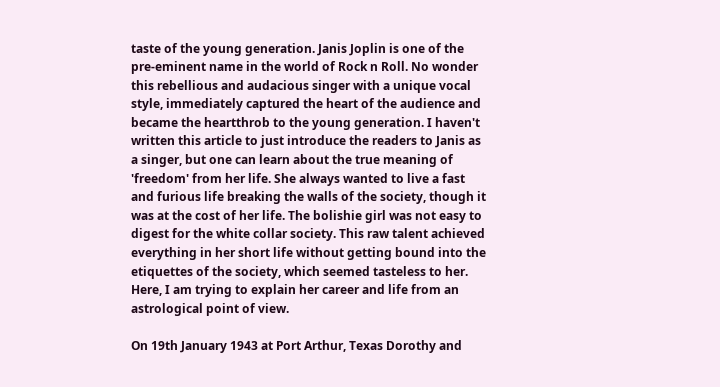taste of the young generation. Janis Joplin is one of the pre-eminent name in the world of Rock n Roll. No wonder this rebellious and audacious singer with a unique vocal style, immediately captured the heart of the audience and became the heartthrob to the young generation. I haven't written this article to just introduce the readers to Janis as a singer, but one can learn about the true meaning of 'freedom' from her life. She always wanted to live a fast and furious life breaking the walls of the society, though it was at the cost of her life. The bolishie girl was not easy to digest for the white collar society. This raw talent achieved everything in her short life without getting bound into the etiquettes of the society, which seemed tasteless to her. Here, I am trying to explain her career and life from an astrological point of view.

On 19th January 1943 at Port Arthur, Texas Dorothy and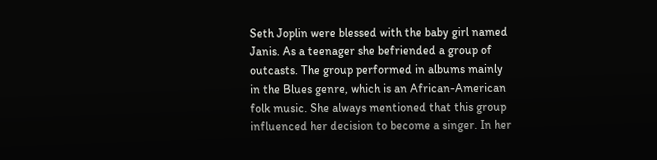Seth Joplin were blessed with the baby girl named Janis. As a teenager she befriended a group of outcasts. The group performed in albums mainly in the Blues genre, which is an African-American folk music. She always mentioned that this group influenced her decision to become a singer. In her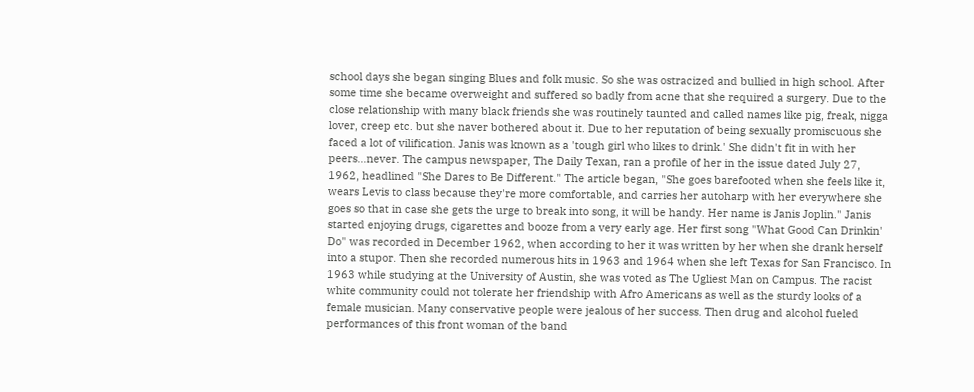school days she began singing Blues and folk music. So she was ostracized and bullied in high school. After some time she became overweight and suffered so badly from acne that she required a surgery. Due to the close relationship with many black friends she was routinely taunted and called names like pig, freak, nigga lover, creep etc. but she naver bothered about it. Due to her reputation of being sexually promiscuous she faced a lot of vilification. Janis was known as a 'tough girl who likes to drink.' She didn't fit in with her peers...never. The campus newspaper, The Daily Texan, ran a profile of her in the issue dated July 27, 1962, headlined "She Dares to Be Different." The article began, "She goes barefooted when she feels like it, wears Levis to class because they're more comfortable, and carries her autoharp with her everywhere she goes so that in case she gets the urge to break into song, it will be handy. Her name is Janis Joplin." Janis started enjoying drugs, cigarettes and booze from a very early age. Her first song "What Good Can Drinkin' Do" was recorded in December 1962, when according to her it was written by her when she drank herself into a stupor. Then she recorded numerous hits in 1963 and 1964 when she left Texas for San Francisco. In 1963 while studying at the University of Austin, she was voted as The Ugliest Man on Campus. The racist white community could not tolerate her friendship with Afro Americans as well as the sturdy looks of a female musician. Many conservative people were jealous of her success. Then drug and alcohol fueled performances of this front woman of the band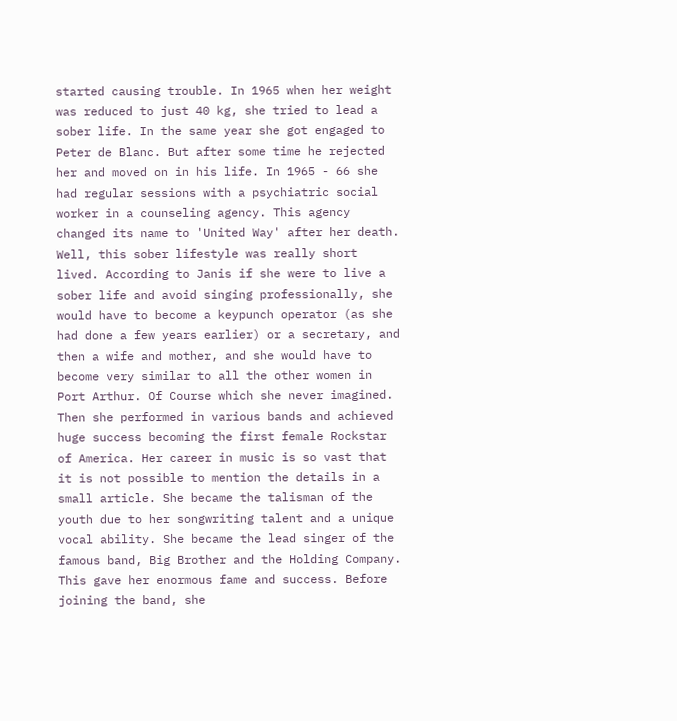started causing trouble. In 1965 when her weight was reduced to just 40 kg, she tried to lead a sober life. In the same year she got engaged to Peter de Blanc. But after some time he rejected her and moved on in his life. In 1965 - 66 she had regular sessions with a psychiatric social worker in a counseling agency. This agency changed its name to 'United Way' after her death. Well, this sober lifestyle was really short lived. According to Janis if she were to live a sober life and avoid singing professionally, she would have to become a keypunch operator (as she had done a few years earlier) or a secretary, and then a wife and mother, and she would have to become very similar to all the other women in Port Arthur. Of Course which she never imagined. Then she performed in various bands and achieved huge success becoming the first female Rockstar of America. Her career in music is so vast that it is not possible to mention the details in a small article. She became the talisman of the youth due to her songwriting talent and a unique vocal ability. She became the lead singer of the famous band, Big Brother and the Holding Company. This gave her enormous fame and success. Before joining the band, she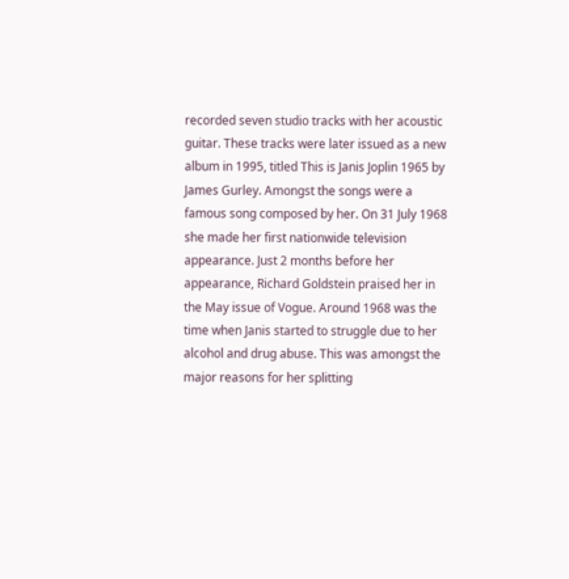recorded seven studio tracks with her acoustic guitar. These tracks were later issued as a new album in 1995, titled This is Janis Joplin 1965 by James Gurley. Amongst the songs were a famous song composed by her. On 31 July 1968 she made her first nationwide television appearance. Just 2 months before her appearance, Richard Goldstein praised her in the May issue of Vogue. Around 1968 was the time when Janis started to struggle due to her alcohol and drug abuse. This was amongst the major reasons for her splitting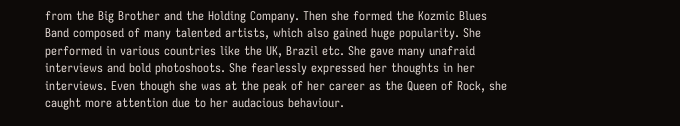from the Big Brother and the Holding Company. Then she formed the Kozmic Blues Band composed of many talented artists, which also gained huge popularity. She performed in various countries like the UK, Brazil etc. She gave many unafraid interviews and bold photoshoots. She fearlessly expressed her thoughts in her interviews. Even though she was at the peak of her career as the Queen of Rock, she caught more attention due to her audacious behaviour.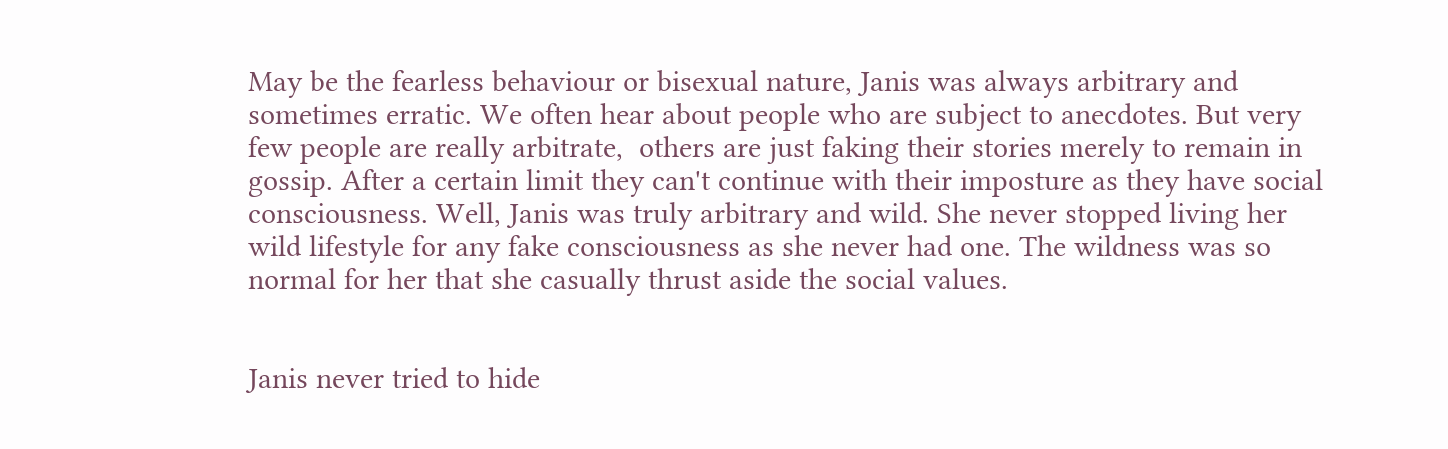May be the fearless behaviour or bisexual nature, Janis was always arbitrary and sometimes erratic. We often hear about people who are subject to anecdotes. But very few people are really arbitrate,  others are just faking their stories merely to remain in gossip. After a certain limit they can't continue with their imposture as they have social consciousness. Well, Janis was truly arbitrary and wild. She never stopped living her wild lifestyle for any fake consciousness as she never had one. The wildness was so normal for her that she casually thrust aside the social values.


Janis never tried to hide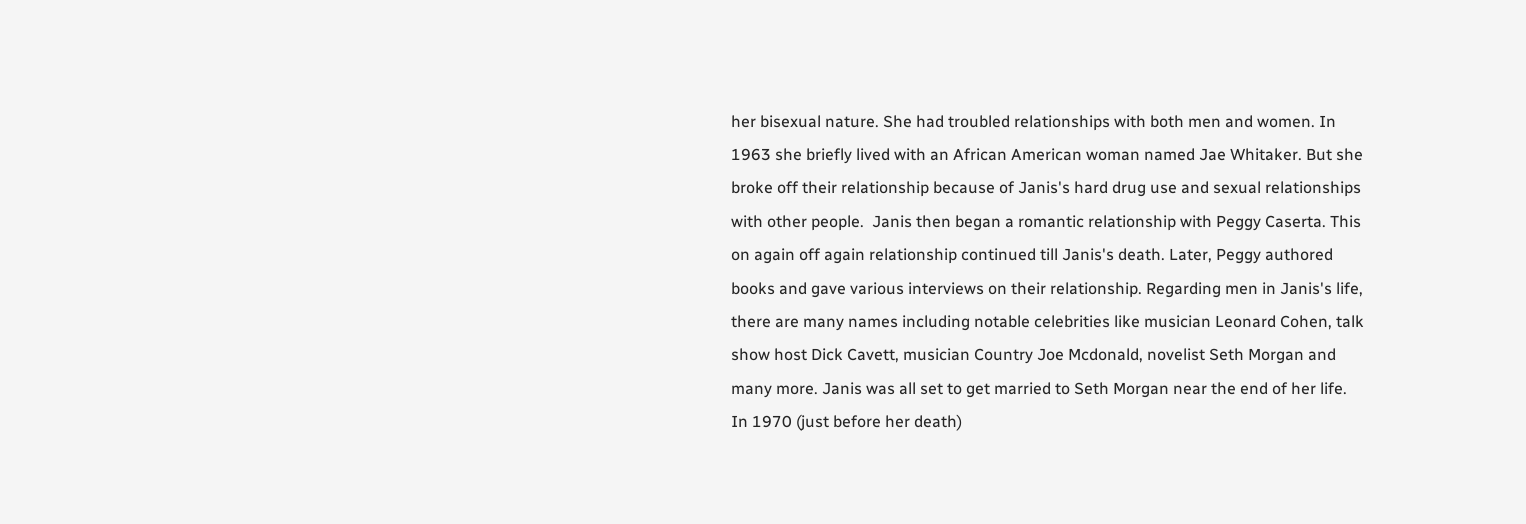her bisexual nature. She had troubled relationships with both men and women. In 1963 she briefly lived with an African American woman named Jae Whitaker. But she broke off their relationship because of Janis's hard drug use and sexual relationships with other people.  Janis then began a romantic relationship with Peggy Caserta. This on again off again relationship continued till Janis's death. Later, Peggy authored books and gave various interviews on their relationship. Regarding men in Janis's life, there are many names including notable celebrities like musician Leonard Cohen, talk show host Dick Cavett, musician Country Joe Mcdonald, novelist Seth Morgan and many more. Janis was all set to get married to Seth Morgan near the end of her life. In 1970 (just before her death)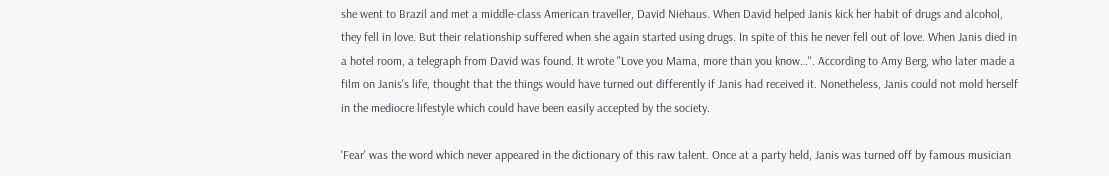she went to Brazil and met a middle-class American traveller, David Niehaus. When David helped Janis kick her habit of drugs and alcohol, they fell in love. But their relationship suffered when she again started using drugs. In spite of this he never fell out of love. When Janis died in a hotel room, a telegraph from David was found. It wrote "Love you Mama, more than you know…". According to Amy Berg, who later made a film on Janis's life, thought that the things would have turned out differently if Janis had received it. Nonetheless, Janis could not mold herself in the mediocre lifestyle which could have been easily accepted by the society.

'Fear' was the word which never appeared in the dictionary of this raw talent. Once at a party held, Janis was turned off by famous musician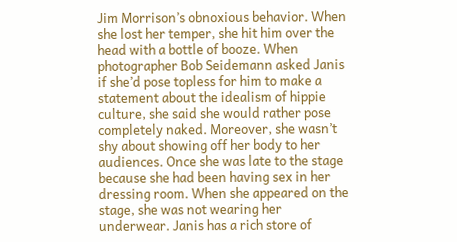Jim Morrison’s obnoxious behavior. When she lost her temper, she hit him over the head with a bottle of booze. When photographer Bob Seidemann asked Janis if she’d pose topless for him to make a statement about the idealism of hippie culture, she said she would rather pose completely naked. Moreover, she wasn’t shy about showing off her body to her audiences. Once she was late to the stage because she had been having sex in her dressing room. When she appeared on the stage, she was not wearing her underwear. Janis has a rich store of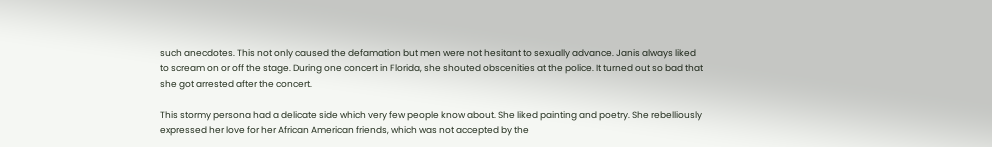such anecdotes. This not only caused the defamation but men were not hesitant to sexually advance. Janis always liked to scream on or off the stage. During one concert in Florida, she shouted obscenities at the police. It turned out so bad that she got arrested after the concert.

This stormy persona had a delicate side which very few people know about. She liked painting and poetry. She rebelliously expressed her love for her African American friends, which was not accepted by the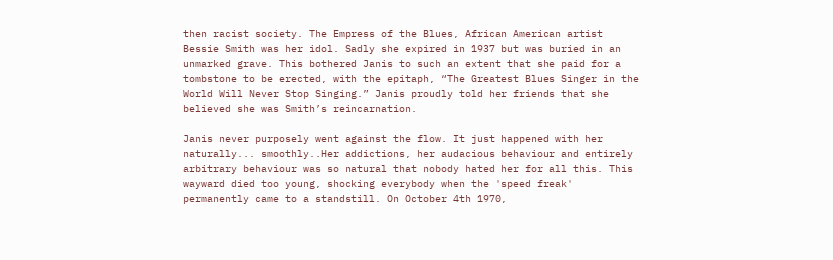then racist society. The Empress of the Blues, African American artist Bessie Smith was her idol. Sadly she expired in 1937 but was buried in an unmarked grave. This bothered Janis to such an extent that she paid for a tombstone to be erected, with the epitaph, “The Greatest Blues Singer in the World Will Never Stop Singing.” Janis proudly told her friends that she believed she was Smith’s reincarnation.

Janis never purposely went against the flow. It just happened with her naturally... smoothly..Her addictions, her audacious behaviour and entirely arbitrary behaviour was so natural that nobody hated her for all this. This wayward died too young, shocking everybody when the 'speed freak' permanently came to a standstill. On October 4th 1970,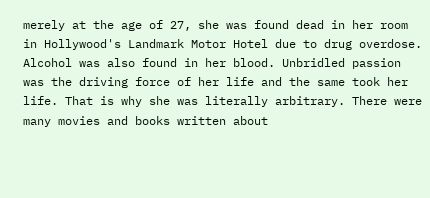merely at the age of 27, she was found dead in her room in Hollywood's Landmark Motor Hotel due to drug overdose. Alcohol was also found in her blood. Unbridled passion was the driving force of her life and the same took her life. That is why she was literally arbitrary. There were many movies and books written about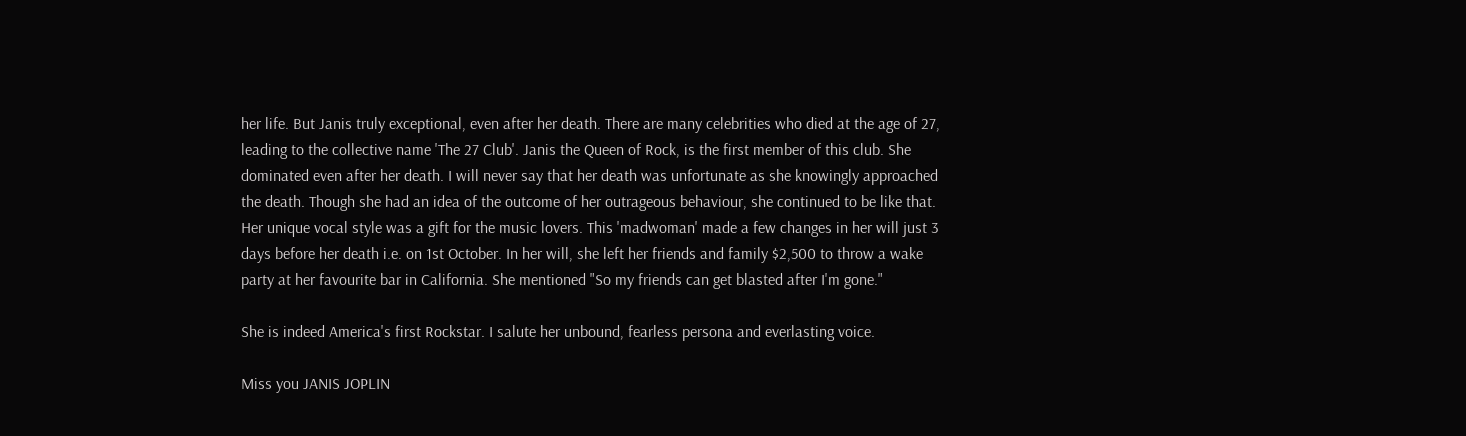her life. But Janis truly exceptional, even after her death. There are many celebrities who died at the age of 27, leading to the collective name 'The 27 Club'. Janis the Queen of Rock, is the first member of this club. She dominated even after her death. I will never say that her death was unfortunate as she knowingly approached the death. Though she had an idea of the outcome of her outrageous behaviour, she continued to be like that. Her unique vocal style was a gift for the music lovers. This 'madwoman' made a few changes in her will just 3 days before her death i.e. on 1st October. In her will, she left her friends and family $2,500 to throw a wake party at her favourite bar in California. She mentioned "So my friends can get blasted after I'm gone."

She is indeed America's first Rockstar. I salute her unbound, fearless persona and everlasting voice.

Miss you JANIS JOPLIN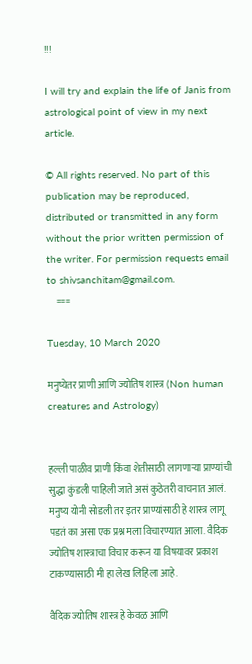!!!

I will try and explain the life of Janis from astrological point of view in my next article.

© All rights reserved. No part of this publication may be reproduced, distributed or transmitted in any form without the prior written permission of the writer. For permission requests email to shivsanchitam@gmail.com.
     ===

Tuesday, 10 March 2020

मनुष्येतर प्राणी आणि ज्योतिष शास्त्र (Non human creatures and Astrology)


हल्ली पाळीव प्राणी किंवा शेतीसाठी लागणाऱ्या प्राण्यांची सुद्धा कुंडली पाहिली जाते असं कुठेतरी वाचनात आलं. मनुष्य योनी सोडली तर इतर प्राण्यांसाठी हे शास्त्र लागू पडतं का असा एक प्रश्न मला विचारण्यात आला. वैदिक ज्योतिष शास्त्राचा विचार करून या विषयावर प्रकाश टाकण्यासाठी मी हा लेख लिहिला आहे.

वैदिक ज्योतिष शास्त्र हे केवळ आणि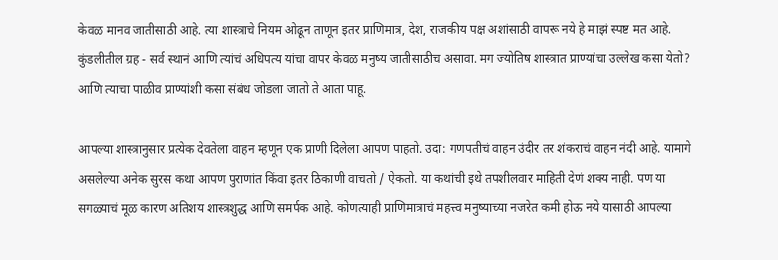केवळ मानव जातीसाठी आहे. त्या शास्त्राचे नियम ओढून ताणून इतर प्राणिमात्र, देश, राजकीय पक्ष अशांसाठी वापरू नये हे माझं स्पष्ट मत आहे. कुंडलीतील ग्रह - सर्व स्थानं आणि त्यांचं अधिपत्य यांचा वापर केवळ मनुष्य जातीसाठीच असावा. मग ज्योतिष शास्त्रात प्राण्यांचा उल्लेख कसा येतो? आणि त्याचा पाळीव प्राण्यांशी कसा संबंध जोडला जातो ते आता पाहू.

आपल्या शास्त्रानुसार प्रत्येक देवतेला वाहन म्हणून एक प्राणी दिलेला आपण पाहतो. उदा: गणपतीचं वाहन उंदीर तर शंकराचं वाहन नंदी आहे. यामागे असलेल्या अनेक सुरस कथा आपण पुराणांत किंवा इतर ठिकाणी वाचतो / ऐकतो. या कथांची इथे तपशीलवार माहिती देणं शक्य नाही. पण या सगळ्याचं मूळ कारण अतिशय शास्त्रशुद्ध आणि समर्पक आहे. कोणत्याही प्राणिमात्राचं महत्त्व मनुष्याच्या नजरेत कमी होऊ नये यासाठी आपल्या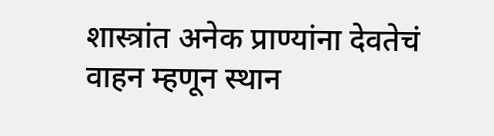शास्त्रांत अनेक प्राण्यांना देवतेचं वाहन म्हणून स्थान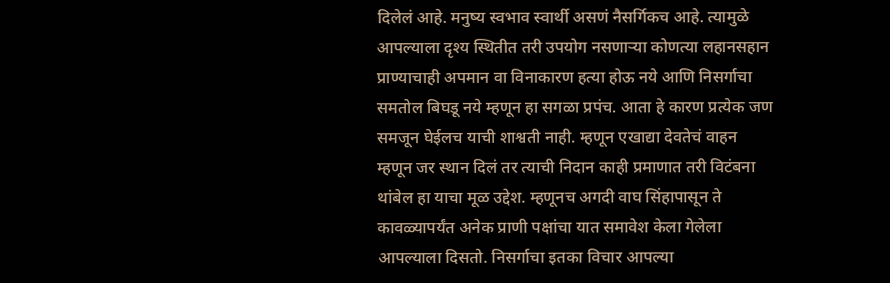दिलेलं आहे. मनुष्य स्वभाव स्वार्थी असणं नैसर्गिकच आहे. त्यामुळे आपल्याला दृश्य स्थितीत तरी उपयोग नसणाऱ्या कोणत्या लहानसहान प्राण्याचाही अपमान वा विनाकारण हत्या होऊ नये आणि निसर्गाचा समतोल बिघडू नये म्हणून हा सगळा प्रपंच. आता हे कारण प्रत्येक जण समजून घेईलच याची शाश्वती नाही. म्हणून एखाद्या देवतेचं वाहन म्हणून जर स्थान दिलं तर त्याची निदान काही प्रमाणात तरी विटंबना थांबेल हा याचा मूळ उद्देश. म्हणूनच अगदी वाघ सिंहापासून ते कावळ्यापर्यंत अनेक प्राणी पक्षांचा यात समावेश केला गेलेला आपल्याला दिसतो. निसर्गाचा इतका विचार आपल्या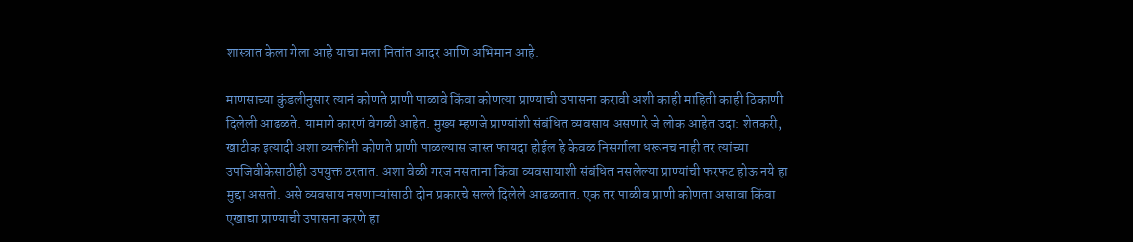शास्त्रात केला गेला आहे याचा मला नितांत आदर आणि अभिमान आहे.

माणसाच्या कुंडलीनुसार त्यानं कोणते प्राणी पाळावे किंवा कोणत्या प्राण्याची उपासना करावी अशी काही माहिती काही ठिकाणी दिलेली आढळते. यामागे कारणं वेगळी आहेत. मुख्य म्हणजे प्राण्यांशी संबंधित व्यवसाय असणारे जे लोक आहेत उदा: शेतकरी, खाटीक इत्यादी अशा व्यक्तींनी कोणते प्राणी पाळल्यास जास्त फायदा होईल हे केवळ निसर्गाला धरूनच नाही तर त्यांच्या उपजिवीकेसाठीही उपयुक्त ठरतात. अशा वेळी गरज नसताना किंवा व्यवसायाशी संबंधित नसलेल्या प्राण्यांची फरफट होऊ नये हा मुद्दा असतो. असे व्यवसाय नसणाऱ्यांसाठी दोन प्रकारचे सल्ले दिलेले आढळतात. एक तर पाळीव प्राणी कोणता असावा किंवा एखाद्या प्राण्याची उपासना करणे हा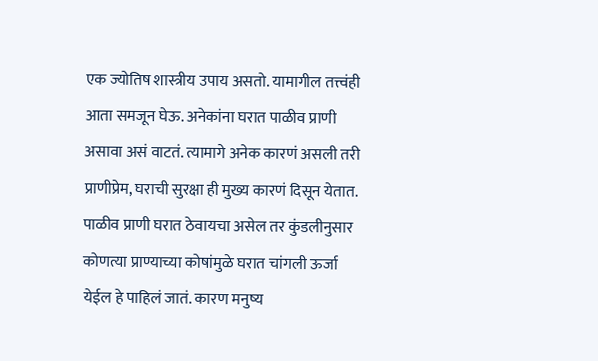एक ज्योतिष शास्त्रीय उपाय असतो. यामागील तत्त्वंही आता समजून घेऊ. अनेकांना घरात पाळीव प्राणी असावा असं वाटतं. त्यामागे अनेक कारणं असली तरी प्राणीप्रेम, घराची सुरक्षा ही मुख्य कारणं दिसून येतात. पाळीव प्राणी घरात ठेवायचा असेल तर कुंडलीनुसार कोणत्या प्राण्याच्या कोषांमुळे घरात चांगली ऊर्जा येईल हे पाहिलं जातं. कारण मनुष्य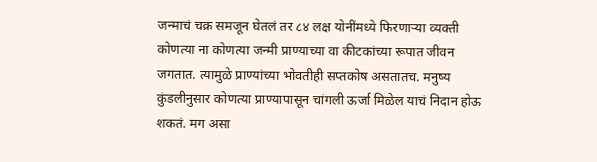जन्माचं चक्र समजून घेतलं तर ८४ लक्ष योनींमध्ये फिरणाऱ्या व्यक्ती कोणत्या ना कोणत्या जन्मी प्राण्याच्या वा कीटकांच्या रूपात जीवन जगतात. त्यामुळे प्राण्यांच्या भोवतीही सप्तकोष असतातच. मनुष्य कुंडलीनुसार कोणत्या प्राण्यापासून चांगली ऊर्जा मिळेल याचं निदान होऊ शकतं. मग असा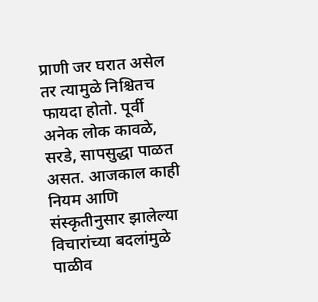प्राणी जर घरात असेल तर त्यामुळे निश्चितच फायदा होतो. पूर्वी अनेक लोक कावळे, सरडे, सापसुद्धा पाळत असत. आजकाल काही नियम आणि संस्कृतीनुसार झालेल्या विचारांच्या बदलांमुळे पाळीव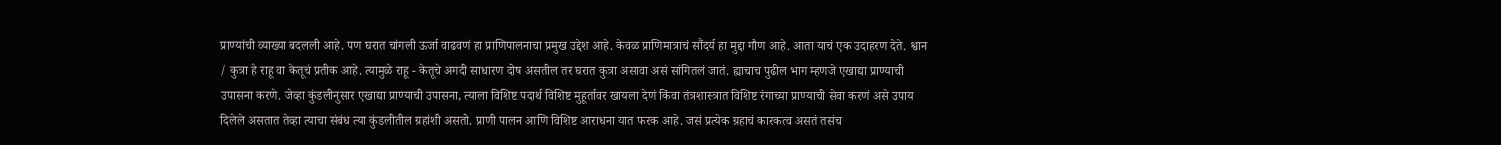प्राण्यांची व्याख्या बदलली आहे. पण घरात चांगली ऊर्जा वाढवणं हा प्राणिपालनाचा प्रमुख उद्देश आहे. केवळ प्राणिमात्राचं सौंदर्य हा मुद्दा गौण आहे. आता याचं एक उदाहरण देते. श्वान / कुत्रा हे राहू वा केतूचं प्रतीक आहे. त्यामुळे राहू - केतूचे अगदी साधारण दोष असतील तर घरात कुत्रा असावा असं सांगितलं जातं. ह्याचाच पुढील भाग म्हणजे एखाद्या प्राण्याची उपासना करणे. जेव्हा कुंडलीनुसार एखाद्या प्राण्याची उपासना, त्याला विशिष्ट पदार्थ विशिष्ट मुहूर्तावर खायला देणं किंवा तंत्रशास्त्रात विशिष्ट रंगाच्या प्राण्याची सेवा करणं असे उपाय दिलेले असतात तेव्हा त्याचा संबंध त्या कुंडलीतील ग्रहांशी असतो. प्राणी पालन आणि विशिष्ट आराधना यात फरक आहे. जसं प्रत्येक ग्रहाचं कारकत्व असतं तसंच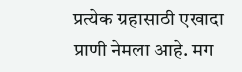प्रत्येक ग्रहासाठी एखादा प्राणी नेमला आहे. मग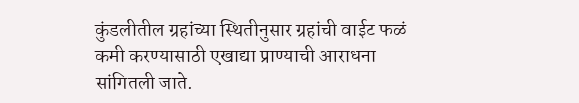कुंडलीतील ग्रहांच्या स्थितीनुसार ग्रहांची वाईट फळं कमी करण्यासाठी एखाद्या प्राण्याची आराधना सांगितली जाते.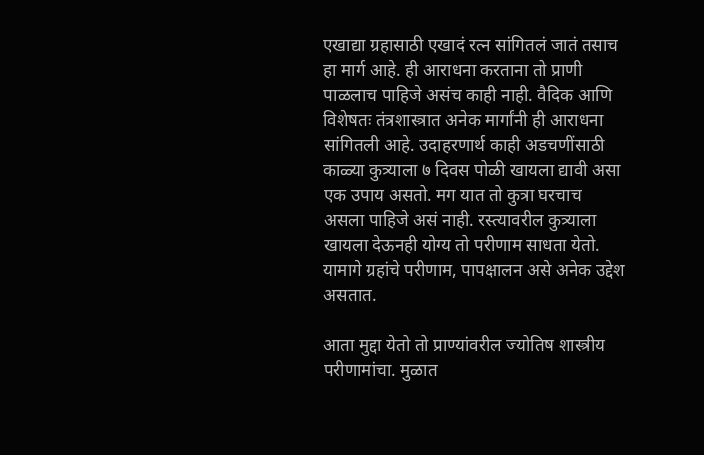एखाद्या ग्रहासाठी एखादं रत्न सांगितलं जातं तसाच हा मार्ग आहे. ही आराधना करताना तो प्राणी पाळलाच पाहिजे असंच काही नाही. वैदिक आणि विशेषतः तंत्रशास्त्रात अनेक मार्गांनी ही आराधना सांगितली आहे. उदाहरणार्थ काही अडचणींसाठी काळ्या कुत्र्याला ७ दिवस पोळी खायला द्यावी असा एक उपाय असतो. मग यात तो कुत्रा घरचाच असला पाहिजे असं नाही. रस्त्यावरील कुत्र्याला खायला देऊनही योग्य तो परीणाम साधता येतो. यामागे ग्रहांचे परीणाम, पापक्षालन असे अनेक उद्देश असतात.

आता मुद्दा येतो तो प्राण्यांवरील ज्योतिष शास्त्रीय परीणामांचा. मुळात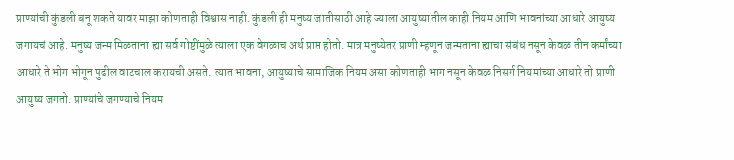प्राण्यांची कुंडली बनू शकते यावर माझा कोणताही विश्वास नाही. कुंडली ही मनुष्य जातीसाठी आहे ज्याला आयुष्यातील काही नियम आणि भावनांच्या आधारे आयुष्य जगायचं आहे. मनुष्य जन्म मिळताना ह्या सर्व गोष्टींमुळे त्याला एक वेगळाच अर्थ प्राप्त होतो. मात्र मनुष्येतर प्राणी म्हणून जन्मताना ह्याचा संबंध नसून केवळ तीन कर्मांच्या आधारे ते भोग भोगून पुढील वाटचाल करायची असते. त्यात भावना, आयुष्याचे सामाजिक नियम असा कोणताही भाग नसून केवळ निसर्ग नियमांच्या आधारे तो प्राणी आयुष्य जगतो. प्राण्यांचे जगण्याचे नियम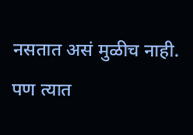नसतात असं मुळीच नाही. पण त्यात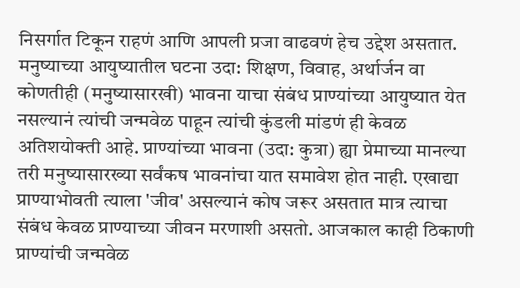निसर्गात टिकून राहणं आणि आपली प्रजा वाढवणं हेच उद्देश असतात. मनुष्याच्या आयुष्यातील घटना उदा: शिक्षण, विवाह, अर्थार्जन वा कोणतीही (मनुष्यासारखी) भावना याचा संबंध प्राण्यांच्या आयुष्यात येत नसल्यानं त्यांची जन्मवेळ पाहून त्यांची कुंडली मांडणं ही केवळ अतिशयोक्ती आहे. प्राण्यांच्या भावना (उदा: कुत्रा) ह्या प्रेमाच्या मानल्या तरी मनुष्यासारख्या सर्वंकष भावनांचा यात समावेश होत नाही. एखाद्या प्राण्याभोवती त्याला 'जीव' असल्यानं कोष जरूर असतात मात्र त्याचा संबंध केवळ प्राण्याच्या जीवन मरणाशी असतो. आजकाल काही ठिकाणी प्राण्यांची जन्मवेळ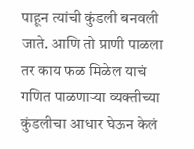पाहून त्यांची कुंडली बनवली जाते. आणि तो प्राणी पाळला तर काय फळ मिळेल याचं गणित पाळणाऱ्या व्यक्तीच्या कुंडलीचा आधार घेऊन केलं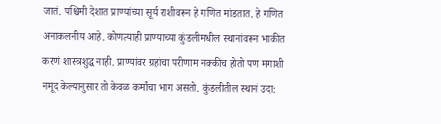जातं. पश्चिमी देशात प्राण्यांच्या सूर्य राशीवरून हे गणित मांडतात. हे गणित अनाकलनीय आहे. कोणत्याही प्राण्याच्या कुंडलीमधील स्थानांवरून भाकीत करणं शास्त्रशुद्ध नाही. प्राण्यांवर ग्रहांचा परीणाम नक्कीच होतो पण मगाशी नमूद केल्यानुसार तो केवळ कर्मांचा भाग असतो. कुंडलीतील स्थानं उदा: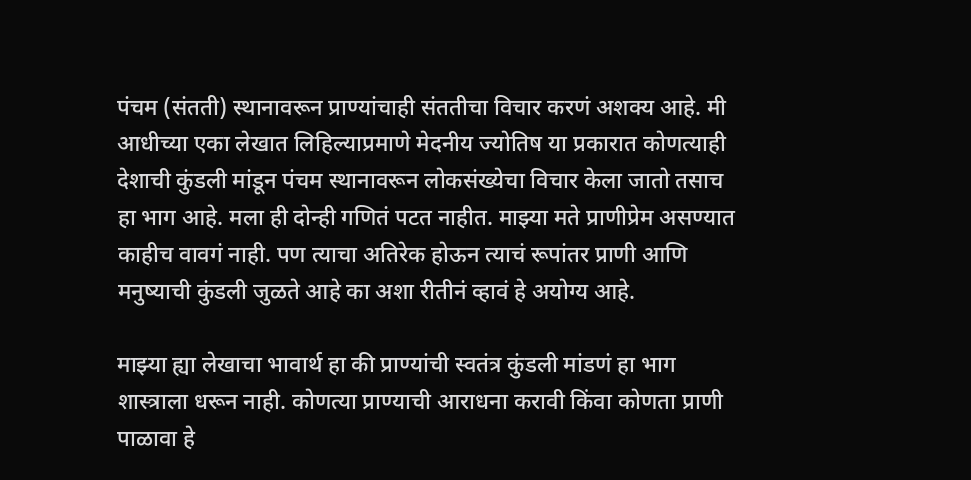पंचम (संतती) स्थानावरून प्राण्यांचाही संततीचा विचार करणं अशक्य आहे. मी आधीच्या एका लेखात लिहिल्याप्रमाणे मेदनीय ज्योतिष या प्रकारात कोणत्याही देशाची कुंडली मांडून पंचम स्थानावरून लोकसंख्येचा विचार केला जातो तसाच हा भाग आहे. मला ही दोन्ही गणितं पटत नाहीत. माझ्या मते प्राणीप्रेम असण्यात काहीच वावगं नाही. पण त्याचा अतिरेक होऊन त्याचं रूपांतर प्राणी आणि मनुष्याची कुंडली जुळते आहे का अशा रीतीनं व्हावं हे अयोग्य आहे.

माझ्या ह्या लेखाचा भावार्थ हा की प्राण्यांची स्वतंत्र कुंडली मांडणं हा भाग शास्त्राला धरून नाही. कोणत्या प्राण्याची आराधना करावी किंवा कोणता प्राणी पाळावा हे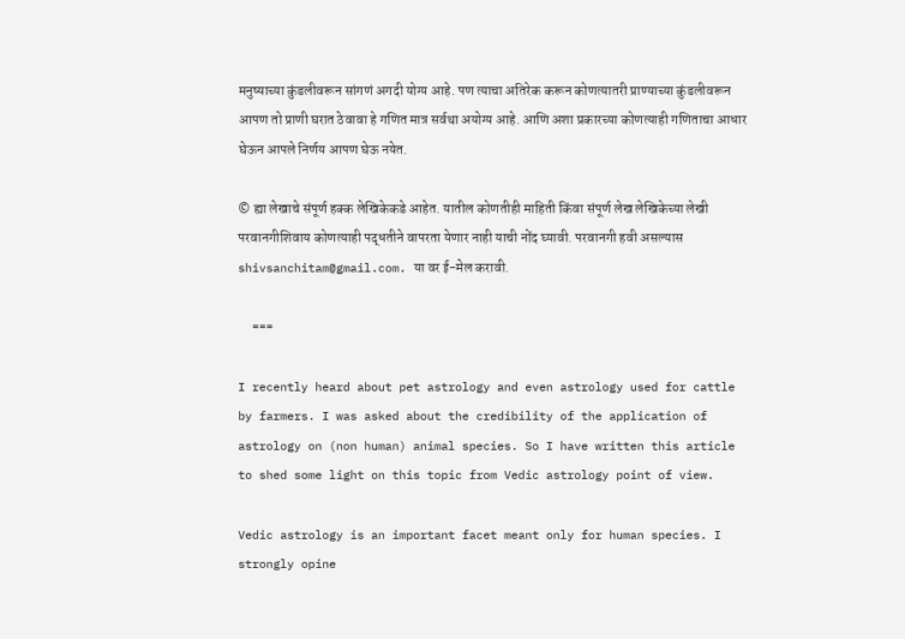मनुष्याच्या कुंडलीवरून सांगणं अगदी योग्य आहे. पण त्याचा अतिरेक करून कोणत्यातरी प्राण्याच्या कुंडलीवरून आपण तो प्राणी घरात ठेवावा हे गणित मात्र सर्वथा अयोग्य आहे. आणि अशा प्रकारच्या कोणत्याही गणिताचा आधार घेऊन आपले निर्णय आपण घेऊ नयेत.

© ह्या लेखाचे संपूर्ण हक्क लेखिकेकडे आहेत. यातील कोणतीही माहिती किंवा संपूर्ण लेख लेखिकेच्या लेखी परवानगीशिवाय कोणत्याही पद्धतीने वापरता येणार नाही याची नोंद घ्यावी. परवानगी हवी असल्यास shivsanchitam@gmail.com. या वर ई-मेल करावी.

     ===

I recently heard about pet astrology and even astrology used for cattle by farmers. I was asked about the credibility of the application of astrology on (non human) animal species. So I have written this article to shed some light on this topic from Vedic astrology point of view.

Vedic astrology is an important facet meant only for human species. I strongly opine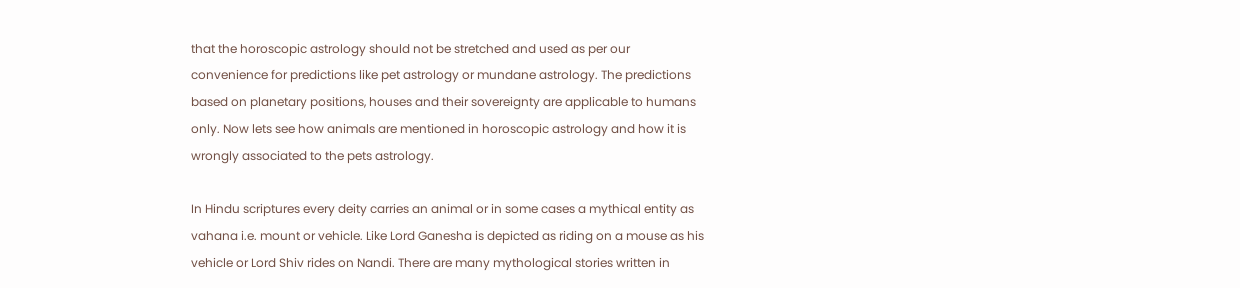that the horoscopic astrology should not be stretched and used as per our convenience for predictions like pet astrology or mundane astrology. The predictions based on planetary positions, houses and their sovereignty are applicable to humans only. Now lets see how animals are mentioned in horoscopic astrology and how it is wrongly associated to the pets astrology.

In Hindu scriptures every deity carries an animal or in some cases a mythical entity as vahana i.e. mount or vehicle. Like Lord Ganesha is depicted as riding on a mouse as his vehicle or Lord Shiv rides on Nandi. There are many mythological stories written in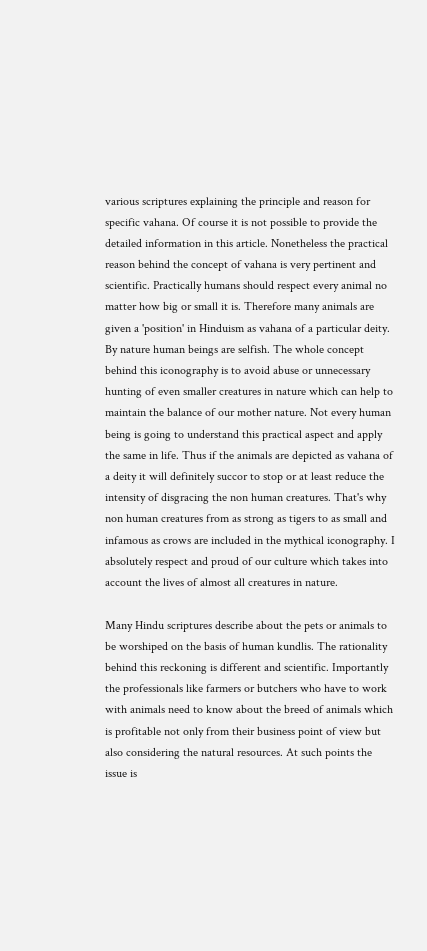various scriptures explaining the principle and reason for specific vahana. Of course it is not possible to provide the detailed information in this article. Nonetheless the practical reason behind the concept of vahana is very pertinent and scientific. Practically humans should respect every animal no matter how big or small it is. Therefore many animals are given a 'position' in Hinduism as vahana of a particular deity. By nature human beings are selfish. The whole concept behind this iconography is to avoid abuse or unnecessary hunting of even smaller creatures in nature which can help to maintain the balance of our mother nature. Not every human being is going to understand this practical aspect and apply the same in life. Thus if the animals are depicted as vahana of a deity it will definitely succor to stop or at least reduce the intensity of disgracing the non human creatures. That's why non human creatures from as strong as tigers to as small and infamous as crows are included in the mythical iconography. I absolutely respect and proud of our culture which takes into account the lives of almost all creatures in nature.

Many Hindu scriptures describe about the pets or animals to be worshiped on the basis of human kundlis. The rationality behind this reckoning is different and scientific. Importantly the professionals like farmers or butchers who have to work with animals need to know about the breed of animals which is profitable not only from their business point of view but also considering the natural resources. At such points the issue is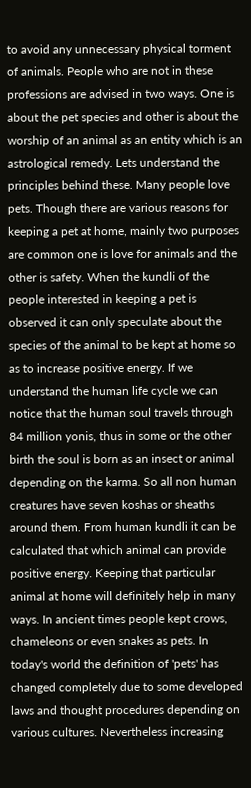to avoid any unnecessary physical torment of animals. People who are not in these professions are advised in two ways. One is about the pet species and other is about the worship of an animal as an entity which is an astrological remedy. Lets understand the principles behind these. Many people love pets. Though there are various reasons for keeping a pet at home, mainly two purposes are common one is love for animals and the other is safety. When the kundli of the people interested in keeping a pet is observed it can only speculate about the species of the animal to be kept at home so as to increase positive energy. If we understand the human life cycle we can notice that the human soul travels through 84 million yonis, thus in some or the other birth the soul is born as an insect or animal depending on the karma. So all non human creatures have seven koshas or sheaths around them. From human kundli it can be calculated that which animal can provide positive energy. Keeping that particular animal at home will definitely help in many ways. In ancient times people kept crows, chameleons or even snakes as pets. In today's world the definition of 'pets' has changed completely due to some developed laws and thought procedures depending on various cultures. Nevertheless increasing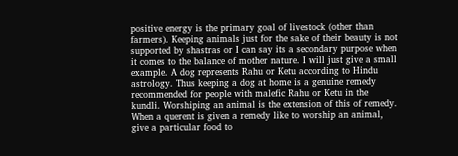positive energy is the primary goal of livestock (other than farmers). Keeping animals just for the sake of their beauty is not supported by shastras or I can say its a secondary purpose when it comes to the balance of mother nature. I will just give a small example. A dog represents Rahu or Ketu according to Hindu astrology. Thus keeping a dog at home is a genuine remedy recommended for people with malefic Rahu or Ketu in the kundli. Worshiping an animal is the extension of this of remedy. When a querent is given a remedy like to worship an animal, give a particular food to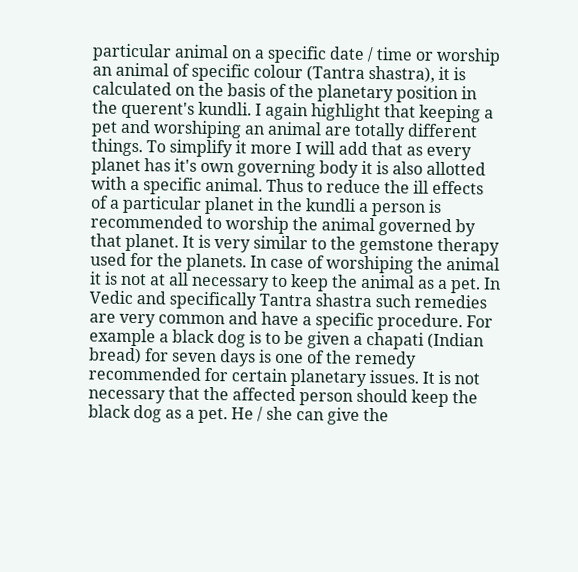particular animal on a specific date / time or worship an animal of specific colour (Tantra shastra), it is calculated on the basis of the planetary position in the querent's kundli. I again highlight that keeping a pet and worshiping an animal are totally different things. To simplify it more I will add that as every planet has it's own governing body it is also allotted with a specific animal. Thus to reduce the ill effects of a particular planet in the kundli a person is recommended to worship the animal governed by that planet. It is very similar to the gemstone therapy used for the planets. In case of worshiping the animal it is not at all necessary to keep the animal as a pet. In Vedic and specifically Tantra shastra such remedies are very common and have a specific procedure. For example a black dog is to be given a chapati (Indian bread) for seven days is one of the remedy recommended for certain planetary issues. It is not necessary that the affected person should keep the black dog as a pet. He / she can give the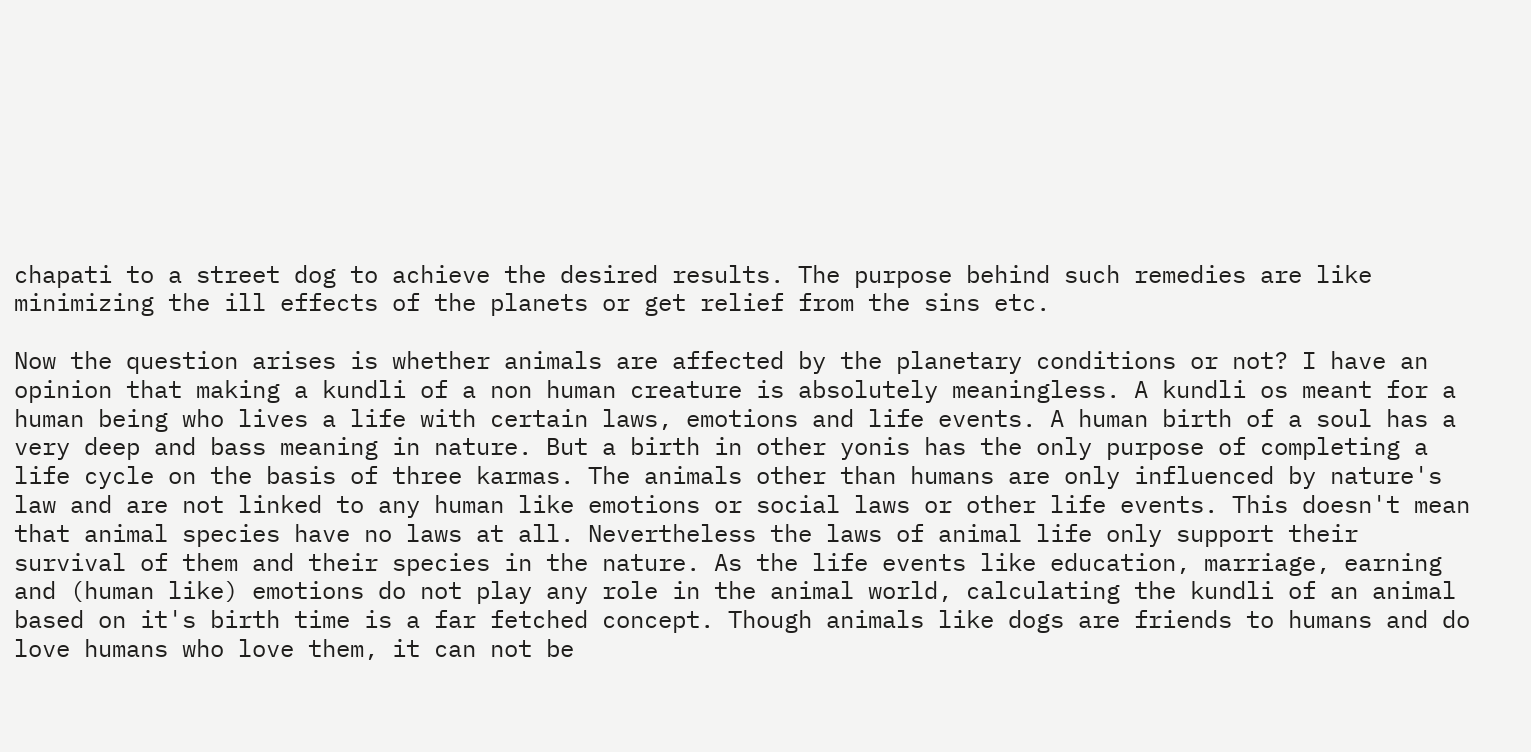chapati to a street dog to achieve the desired results. The purpose behind such remedies are like minimizing the ill effects of the planets or get relief from the sins etc.

Now the question arises is whether animals are affected by the planetary conditions or not? I have an opinion that making a kundli of a non human creature is absolutely meaningless. A kundli os meant for a human being who lives a life with certain laws, emotions and life events. A human birth of a soul has a very deep and bass meaning in nature. But a birth in other yonis has the only purpose of completing a life cycle on the basis of three karmas. The animals other than humans are only influenced by nature's law and are not linked to any human like emotions or social laws or other life events. This doesn't mean that animal species have no laws at all. Nevertheless the laws of animal life only support their survival of them and their species in the nature. As the life events like education, marriage, earning and (human like) emotions do not play any role in the animal world, calculating the kundli of an animal based on it's birth time is a far fetched concept. Though animals like dogs are friends to humans and do love humans who love them, it can not be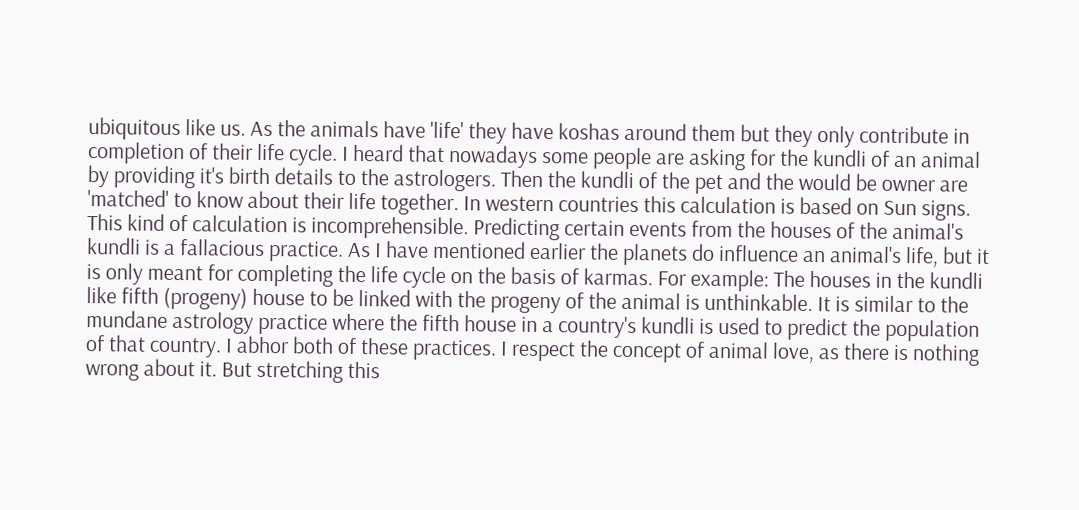ubiquitous like us. As the animals have 'life' they have koshas around them but they only contribute in completion of their life cycle. I heard that nowadays some people are asking for the kundli of an animal by providing it's birth details to the astrologers. Then the kundli of the pet and the would be owner are 'matched' to know about their life together. In western countries this calculation is based on Sun signs. This kind of calculation is incomprehensible. Predicting certain events from the houses of the animal's kundli is a fallacious practice. As I have mentioned earlier the planets do influence an animal's life, but it is only meant for completing the life cycle on the basis of karmas. For example: The houses in the kundli like fifth (progeny) house to be linked with the progeny of the animal is unthinkable. It is similar to the mundane astrology practice where the fifth house in a country's kundli is used to predict the population of that country. I abhor both of these practices. I respect the concept of animal love, as there is nothing wrong about it. But stretching this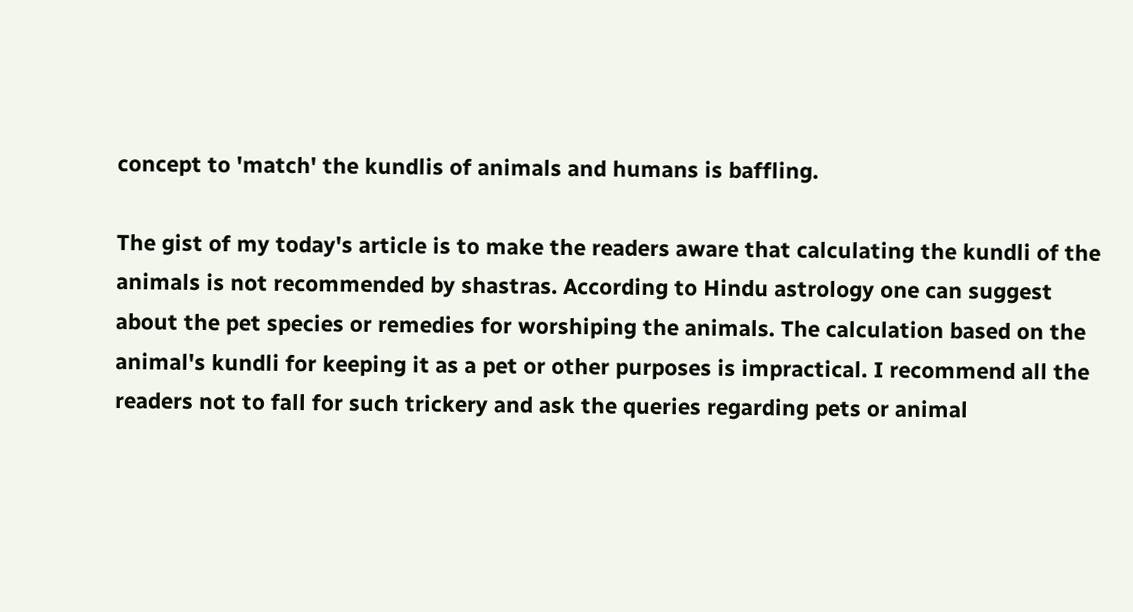concept to 'match' the kundlis of animals and humans is baffling.

The gist of my today's article is to make the readers aware that calculating the kundli of the animals is not recommended by shastras. According to Hindu astrology one can suggest about the pet species or remedies for worshiping the animals. The calculation based on the animal's kundli for keeping it as a pet or other purposes is impractical. I recommend all the readers not to fall for such trickery and ask the queries regarding pets or animal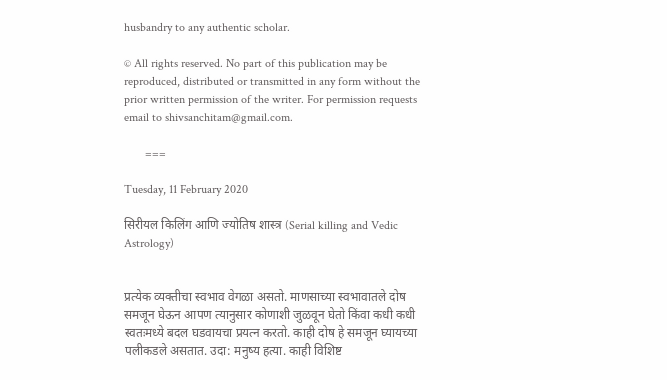husbandry to any authentic scholar.

© All rights reserved. No part of this publication may be reproduced, distributed or transmitted in any form without the prior written permission of the writer. For permission requests email to shivsanchitam@gmail.com.

       ===

Tuesday, 11 February 2020

सिरीयल किलिंग आणि ज्योतिष शास्त्र (Serial killing and Vedic Astrology)


प्रत्येक व्यक्तीचा स्वभाव वेगळा असतो. माणसाच्या स्वभावातले दोष समजून घेऊन आपण त्यानुसार कोणाशी जुळवून घेतो किंवा कधी कधी स्वतःमध्ये बदल घडवायचा प्रयत्न करतो. काही दोष हे समजून घ्यायच्या पलीकडले असतात. उदा: मनुष्य हत्या. काही विशिष्ट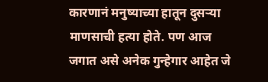कारणानं मनुष्याच्या हातून दुसऱ्या माणसाची हत्या होते. पण आज जगात असे अनेक गुन्हेगार आहेत जे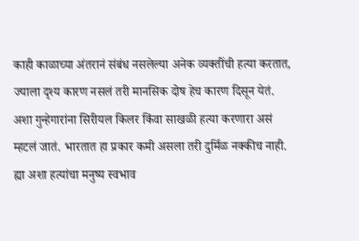काही काळाच्या अंतरानं संबंध नसलेल्या अनेक व्यक्तींची हत्या करतात, ज्याला दृश्य कारण नसलं तरी मानसिक दोष हेच कारण दिसून येतं. अशा गुन्हेगारांना सिरीयल किलर किंवा साखळी हत्या करणारा असं म्हटलं जातं. भारतात हा प्रकार कमी असला तरी दुर्मिळ नक्कीच नाही. ह्या अशा हत्यांचा मनुष्य स्वभाव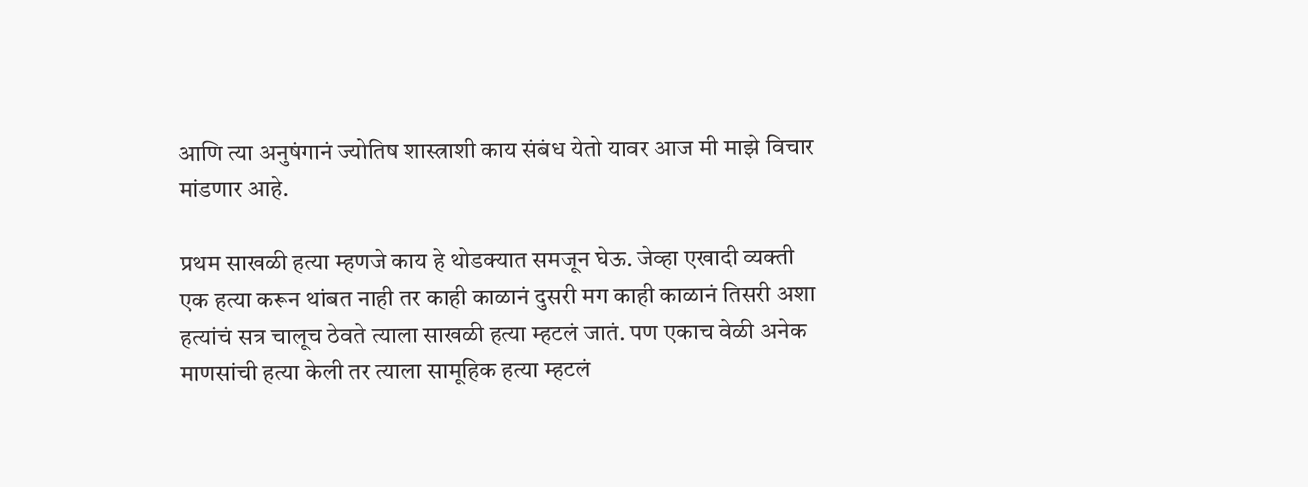आणि त्या अनुषंगानं ज्योतिष शास्त्राशी काय संबंध येतो यावर आज मी माझे विचार मांडणार आहे.

प्रथम साखळी हत्या म्हणजे काय हे थोडक्यात समजून घेऊ. जेव्हा एखादी व्यक्ती एक हत्या करून थांबत नाही तर काही काळानं दुसरी मग काही काळानं तिसरी अशा हत्यांचं सत्र चालूच ठेवते त्याला साखळी हत्या म्हटलं जातं. पण एकाच वेळी अनेक माणसांची हत्या केली तर त्याला सामूहिक हत्या म्हटलं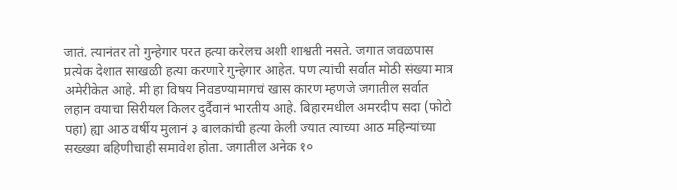जातं. त्यानंतर तो गुन्हेगार परत हत्या करेलच अशी शाश्वती नसते. जगात जवळपास प्रत्येक देशात साखळी हत्या करणारे गुन्हेगार आहेत. पण त्यांची सर्वात मोठी संख्या मात्र अमेरीकेत आहे. मी हा विषय निवडण्यामागचं खास कारण म्हणजे जगातील सर्वात लहान वयाचा सिरीयल किलर दुर्दैवानं भारतीय आहे. बिहारमधील अमरदीप सदा (फोटो पहा) ह्या आठ वर्षीय मुलानं ३ बालकांची हत्या केली ज्यात त्याच्या आठ महिन्यांच्या सख्ख्या बहिणीचाही समावेश होता. जगातील अनेक १०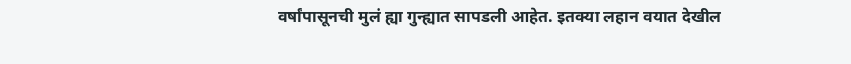वर्षांपासूनची मुलं ह्या गुन्ह्यात सापडली आहेत. इतक्या लहान वयात देखील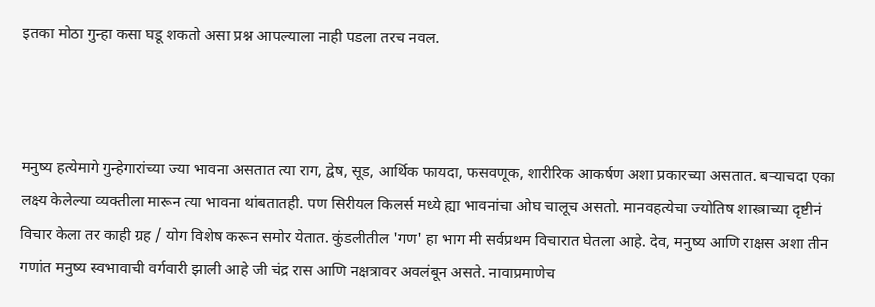इतका मोठा गुन्हा कसा घडू शकतो असा प्रश्न आपल्याला नाही पडला तरच नवल.



मनुष्य हत्येमागे गुन्हेगारांच्या ज्या भावना असतात त्या राग, द्वेष, सूड, आर्थिक फायदा, फसवणूक, शारीरिक आकर्षण अशा प्रकारच्या असतात. बऱ्याचदा एका लक्ष्य केलेल्या व्यक्तीला मारून त्या भावना थांबतातही. पण सिरीयल किलर्स मध्ये ह्या भावनांचा ओघ चालूच असतो. मानवहत्येचा ज्योतिष शास्त्राच्या दृष्टीनं विचार केला तर काही ग्रह / योग विशेष करून समोर येतात. कुंडलीतील 'गण' हा भाग मी सर्वप्रथम विचारात घेतला आहे. देव, मनुष्य आणि राक्षस अशा तीन गणांत मनुष्य स्वभावाची वर्गवारी झाली आहे जी चंद्र रास आणि नक्षत्रावर अवलंबून असते. नावाप्रमाणेच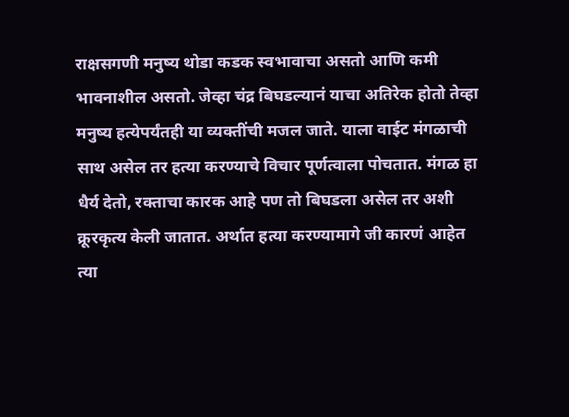राक्षसगणी मनुष्य थोडा कडक स्वभावाचा असतो आणि कमी भावनाशील असतो. जेव्हा चंद्र बिघडल्यानं याचा अतिरेक होतो तेव्हा मनुष्य हत्येपर्यंतही या व्यक्तींची मजल जाते. याला वाईट मंगळाची साथ असेल तर हत्या करण्याचे विचार पूर्णत्वाला पोचतात. मंगळ हा धैर्य देतो, रक्ताचा कारक आहे पण तो बिघडला असेल तर अशी क्रूरकृत्य केली जातात. अर्थात हत्या करण्यामागे जी कारणं आहेत त्या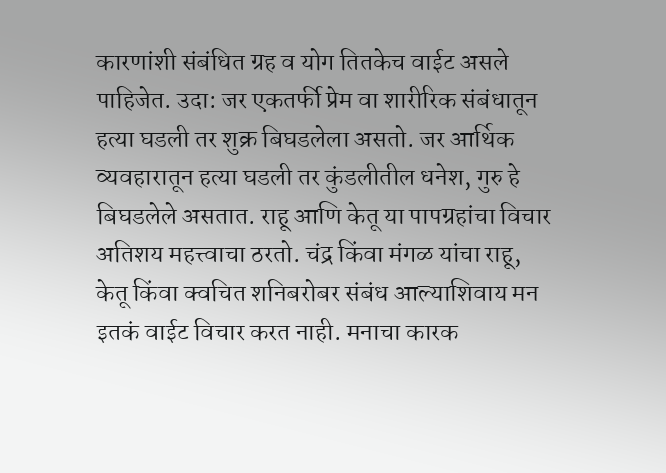कारणांशी संबंधित ग्रह व योग तितकेच वाईट असले पाहिजेत. उदा: जर एकतर्फी प्रेम वा शारीरिक संबंधातून हत्या घडली तर शुक्र बिघडलेला असतो. जर आर्थिक व्यवहारातून हत्या घडली तर कुंडलीतील धनेश, गुरु हे बिघडलेले असतात. राहू आणि केतू या पापग्रहांचा विचार अतिशय महत्त्वाचा ठरतो. चंद्र किंवा मंगळ यांचा राहू, केतू किंवा क्वचित शनिबरोबर संबंध आल्याशिवाय मन इतकं वाईट विचार करत नाही. मनाचा कारक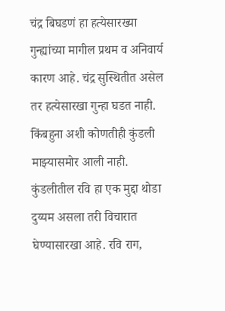चंद्र बिघडणं हा हत्येसारख्या गुन्ह्यांच्या मागील प्रथम व अनिवार्य कारण आहे. चंद्र सुस्थितीत असेल तर हत्येसारखा गुन्हा घडत नाही. किंबहुना अशी कोणतीही कुंडली माझ्यासमोर आली नाही. कुंडलीतील रवि हा एक मुद्दा थोडा दुय्यम असला तरी विचारात घेण्यासारखा आहे. रवि राग,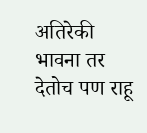अतिरेकी भावना तर देतोच पण राहू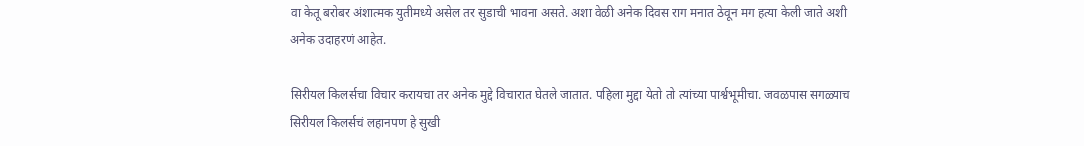वा केतू बरोबर अंशात्मक युतीमध्ये असेल तर सुडाची भावना असते. अशा वेळी अनेक दिवस राग मनात ठेवून मग हत्या केली जाते अशी अनेक उदाहरणं आहेत.

सिरीयल किलर्सचा विचार करायचा तर अनेक मुद्दे विचारात घेतले जातात. पहिला मुद्दा येतो तो त्यांच्या पार्श्वभूमीचा. जवळपास सगळ्याच सिरीयल किलर्सचं लहानपण हे सुखी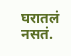घरातलं नसतं.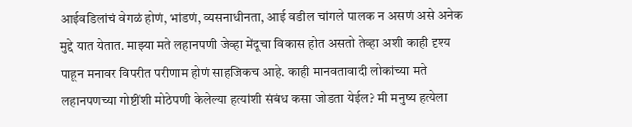आईवडिलांचं वेगळं होणं, भांडणं, व्यसनाधीनता, आई वडील चांगले पालक न असणं असे अनेक मुद्दे यात येतात. माझ्या मते लहानपणी जेव्हा मेंदूचा विकास होत असतो तेव्हा अशी काही दृश्य पाहून मनावर विपरीत परीणाम होणं साहजिकच आहे. काही मानवतावादी लोकांच्या मते लहानपणच्या गोष्टींशी मोठेपणी केलेल्या हत्यांशी संबंध कसा जोडता येईल? मी मनुष्य हत्येला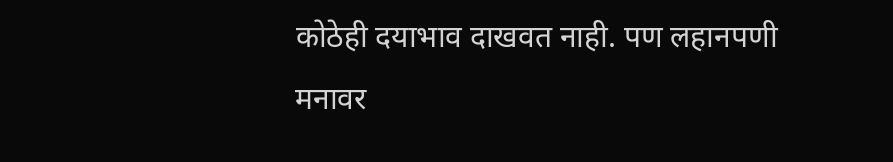कोठेही दयाभाव दाखवत नाही. पण लहानपणी मनावर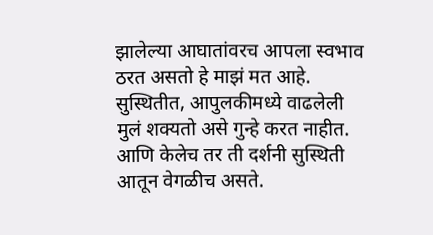झालेल्या आघातांवरच आपला स्वभाव ठरत असतो हे माझं मत आहे. सुस्थितीत, आपुलकीमध्ये वाढलेली मुलं शक्यतो असे गुन्हे करत नाहीत. आणि केलेच तर ती दर्शनी सुस्थिती आतून वेगळीच असते.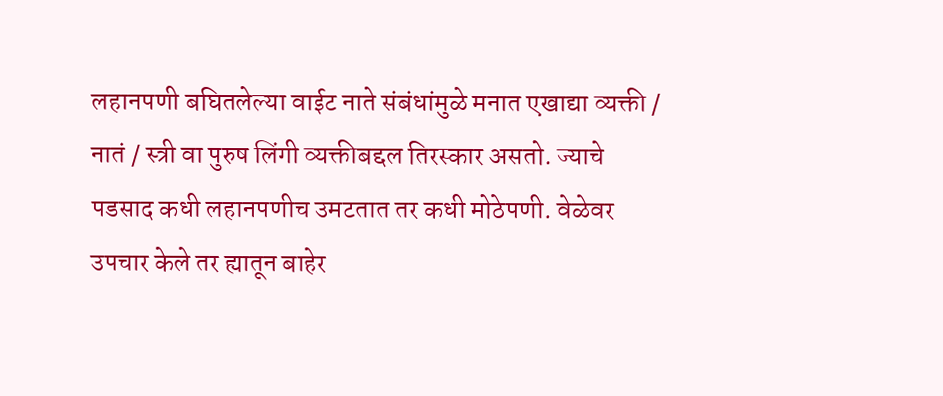लहानपणी बघितलेल्या वाईट नाते संबंधांमुळे मनात एखाद्या व्यक्ती / नातं / स्त्री वा पुरुष लिंगी व्यक्तीबद्दल तिरस्कार असतो. ज्याचे पडसाद कधी लहानपणीच उमटतात तर कधी मोठेपणी. वेळेवर उपचार केले तर ह्यातून बाहेर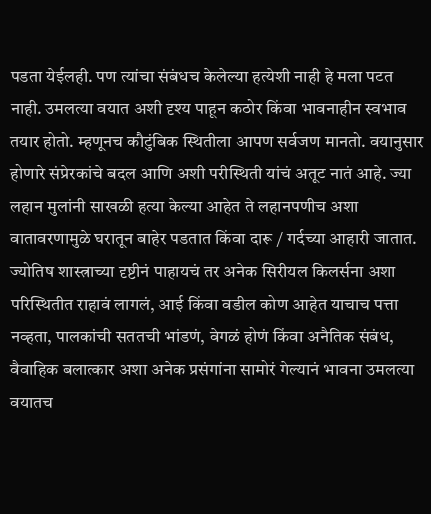पडता येईलही. पण त्यांचा संबंधच केलेल्या हत्येशी नाही हे मला पटत नाही. उमलत्या वयात अशी दृश्य पाहून कठोर किंवा भावनाहीन स्वभाव तयार होतो. म्हणूनच कौटुंबिक स्थितीला आपण सर्वजण मानतो. वयानुसार होणारे संप्रेरकांचे बदल आणि अशी परीस्थिती यांचं अतूट नातं आहे. ज्या लहान मुलांनी साखळी हत्या केल्या आहेत ते लहानपणीच अशा वातावरणामुळे घरातून बाहेर पडतात किंवा दारू / गर्दच्या आहारी जातात. ज्योतिष शास्त्राच्या दृष्टीनं पाहायचं तर अनेक सिरीयल किलर्सना अशा परिस्थितीत राहावं लागलं, आई किंवा वडील कोण आहेत याचाच पत्ता नव्हता, पालकांची सततची भांडणं, वेगळं होणं किंवा अनैतिक संबंध, वैवाहिक बलात्कार अशा अनेक प्रसंगांना सामोरं गेल्यानं भावना उमलत्या वयातच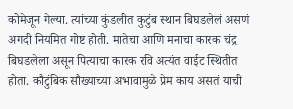कोमेजून गेल्या. त्यांच्या कुंडलीत कुटुंब स्थान बिघडलेलं असणं अगदी नियमित गोष्ट होती. मातेचा आणि मनाचा कारक चंद्र बिघडलेला असून पित्याचा कारक रवि अत्यंत वाईट स्थितीत होता. कौटुंबिक सौख्याच्या अभावामुळे प्रेम काय असतं याची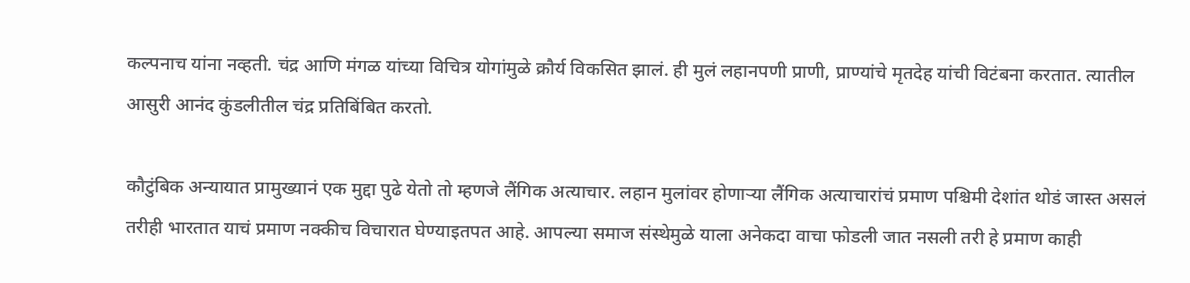कल्पनाच यांना नव्हती. चंद्र आणि मंगळ यांच्या विचित्र योगांमुळे क्रौर्य विकसित झालं. ही मुलं लहानपणी प्राणी, प्राण्यांचे मृतदेह यांची विटंबना करतात. त्यातील आसुरी आनंद कुंडलीतील चंद्र प्रतिबिंबित करतो.

कौटुंबिक अन्यायात प्रामुख्यानं एक मुद्दा पुढे येतो तो म्हणजे लैंगिक अत्याचार. लहान मुलांवर होणाऱ्या लैंगिक अत्याचारांचं प्रमाण पश्चिमी देशांत थोडं जास्त असलं तरीही भारतात याचं प्रमाण नक्कीच विचारात घेण्याइतपत आहे. आपल्या समाज संस्थेमुळे याला अनेकदा वाचा फोडली जात नसली तरी हे प्रमाण काही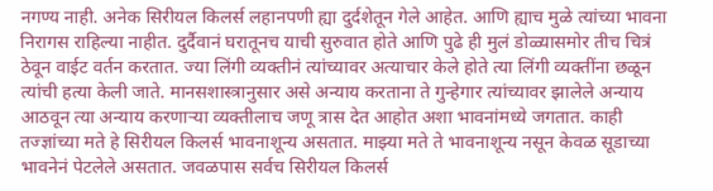नगण्य नाही. अनेक सिरीयल किलर्स लहानपणी ह्या दुर्दशेतून गेले आहेत. आणि ह्याच मुळे त्यांच्या भावना निरागस राहिल्या नाहीत. दुर्दैवानं घरातूनच याची सुरुवात होते आणि पुढे ही मुलं डोळ्यासमोर तीच चित्रं ठेवून वाईट वर्तन करतात. ज्या लिंगी व्यक्तीनं त्यांच्यावर अत्याचार केले होते त्या लिंगी व्यक्तींना छळून त्यांची हत्या केली जाते. मानसशास्त्रानुसार असे अन्याय करताना ते गुन्हेगार त्यांच्यावर झालेले अन्याय आठवून त्या अन्याय करणाऱ्या व्यक्तीलाच जणू त्रास देत आहोत अशा भावनांमध्ये जगतात. काही तज्ज्ञांच्या मते हे सिरीयल किलर्स भावनाशून्य असतात. माझ्या मते ते भावनाशून्य नसून केवळ सूडाच्या भावनेनं पेटलेले असतात. जवळपास सर्वच सिरीयल किलर्स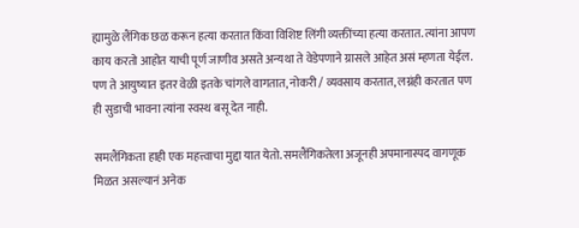ह्यामुळे लैंगिक छळ करून हत्या करतात किंवा विशिष्ट लिंगी व्यक्तींच्या हत्या करतात. त्यांना आपण काय करतो आहोत याची पूर्ण जाणीव असते अन्यथा ते वेडेपणाने ग्रासले आहेत असं म्हणता येईल. पण ते आयुष्यात इतर वेळी इतके चांगले वागतात, नोकरी / व्यवसाय करतात, लग्नंही करतात पण ही सुडाची भावना त्यांना स्वस्थ बसू देत नाही.

समलैंगिकता हाही एक महत्त्वाचा मुद्दा यात येतो. समलैंगिकतेला अजूनही अपमानास्पद वागणूक मिळत असल्यानं अनेक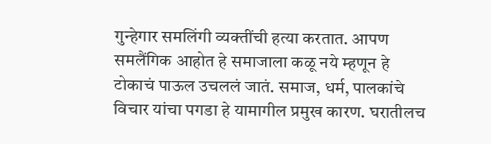गुन्हेगार समलिंगी व्यक्तींची हत्या करतात. आपण समलैंगिक आहोत हे समाजाला कळू नये म्हणून हे टोकाचं पाऊल उचललं जातं. समाज, धर्म, पालकांचे विचार यांचा पगडा हे यामागील प्रमुख कारण. घरातीलच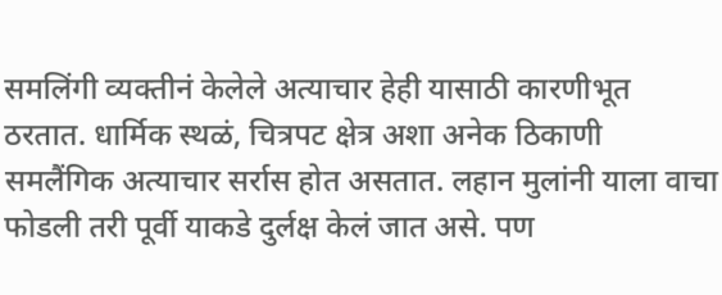समलिंगी व्यक्तीनं केलेले अत्याचार हेही यासाठी कारणीभूत ठरतात. धार्मिक स्थळं, चित्रपट क्षेत्र अशा अनेक ठिकाणी समलैंगिक अत्याचार सर्रास होत असतात. लहान मुलांनी याला वाचा फोडली तरी पूर्वी याकडे दुर्लक्ष केलं जात असे. पण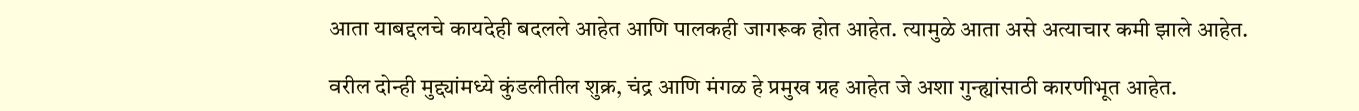आता याबद्दलचे कायदेही बदलले आहेत आणि पालकही जागरूक होत आहेत. त्यामुळे आता असे अत्याचार कमी झाले आहेत.

वरील दोन्ही मुद्द्यांमध्ये कुंडलीतील शुक्र, चंद्र आणि मंगळ हे प्रमुख ग्रह आहेत जे अशा गुन्ह्यांसाठी कारणीभूत आहेत.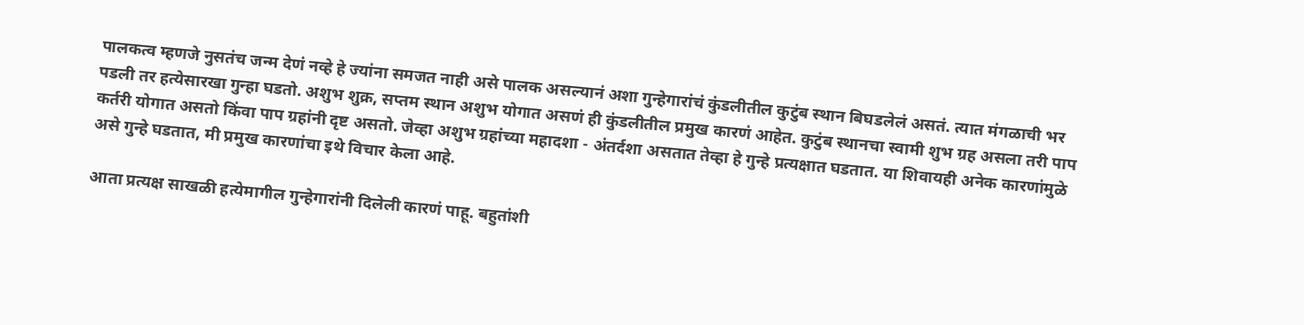पालकत्व म्हणजे नुसतंच जन्म देणं नव्हे हे ज्यांना समजत नाही असे पालक असल्यानं अशा गुन्हेगारांचं कुंडलीतील कुटुंब स्थान बिघडलेलं असतं. त्यात मंगळाची भर पडली तर हत्येसारखा गुन्हा घडतो. अशुभ शुक्र, सप्तम स्थान अशुभ योगात असणं ही कुंडलीतील प्रमुख कारणं आहेत. कुटुंब स्थानचा स्वामी शुभ ग्रह असला तरी पाप कर्तरी योगात असतो किंवा पाप ग्रहांनी दृष्ट असतो. जेव्हा अशुभ ग्रहांच्या महादशा - अंतर्दशा असतात तेव्हा हे गुन्हे प्रत्यक्षात घडतात. या शिवायही अनेक कारणांमुळे असे गुन्हे घडतात, मी प्रमुख कारणांचा इथे विचार केला आहे.

आता प्रत्यक्ष साखळी हत्येमागील गुन्हेगारांनी दिलेली कारणं पाहू. बहुतांशी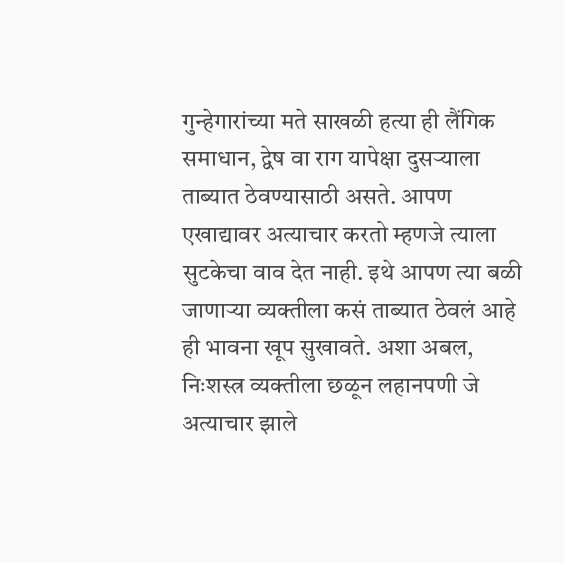गुन्हेगारांच्या मते साखळी हत्या ही लैंगिक समाधान, द्वेष वा राग यापेक्षा दुसऱ्याला ताब्यात ठेवण्यासाठी असते. आपण एखाद्यावर अत्याचार करतो म्हणजे त्याला सुटकेचा वाव देत नाही. इथे आपण त्या बळी जाणाऱ्या व्यक्तीला कसं ताब्यात ठेवलं आहे ही भावना खूप सुखावते. अशा अबल, निःशस्त्र व्यक्तीला छळून लहानपणी जे अत्याचार झाले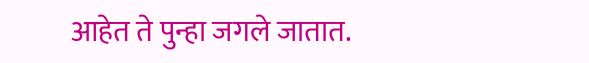आहेत ते पुन्हा जगले जातात.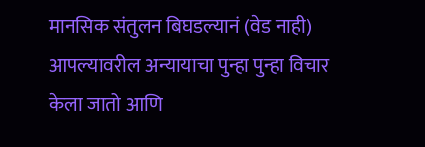मानसिक संतुलन बिघडल्यानं (वेड नाही) आपल्यावरील अन्यायाचा पुन्हा पुन्हा विचार केला जातो आणि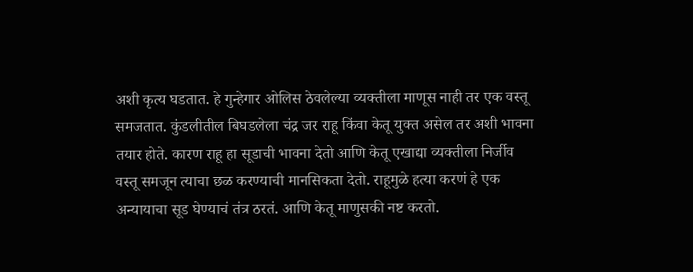अशी कृत्य घडतात. हे गुन्हेगार ओलिस ठेवलेल्या व्यक्तीला माणूस नाही तर एक वस्तू समजतात. कुंडलीतील बिघडलेला चंद्र जर राहू किंवा केतू युक्त असेल तर अशी भावना तयार होते. कारण राहू हा सूडाची भावना देतो आणि केतू एखाद्या व्यक्तीला निर्जीव वस्तू समजून त्याचा छळ करण्याची मानसिकता देतो. राहूमुळे हत्या करणं हे एक अन्यायाचा सूड घेण्याचं तंत्र ठरतं. आणि केतू माणुसकी नष्ट करतो.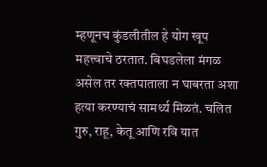म्हणूनच कुंडलीतील हे योग खूप महत्त्वाचे ठरतात. बिघडलेला मंगळ असेल तर रक्तपाताला न घाबरता अशा हत्या करण्याचं सामर्थ्य मिळतं. चलित गुरु, राहू, केतू आणि रवि यात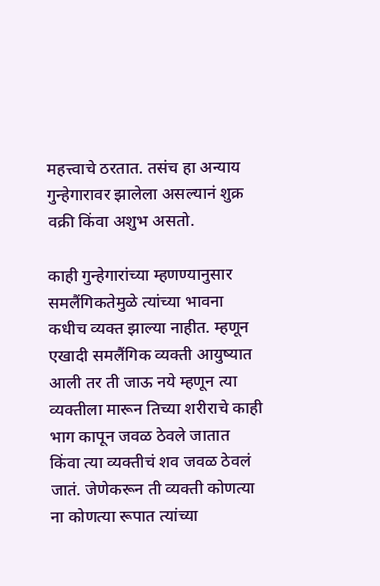महत्त्वाचे ठरतात. तसंच हा अन्याय गुन्हेगारावर झालेला असल्यानं शुक्र वक्री किंवा अशुभ असतो.

काही गुन्हेगारांच्या म्हणण्यानुसार समलैंगिकतेमुळे त्यांच्या भावना कधीच व्यक्त झाल्या नाहीत. म्हणून एखादी समलैंगिक व्यक्ती आयुष्यात आली तर ती जाऊ नये म्हणून त्या व्यक्तीला मारून तिच्या शरीराचे काही भाग कापून जवळ ठेवले जातात किंवा त्या व्यक्तीचं शव जवळ ठेवलं जातं. जेणेकरून ती व्यक्ती कोणत्या ना कोणत्या रूपात त्यांच्या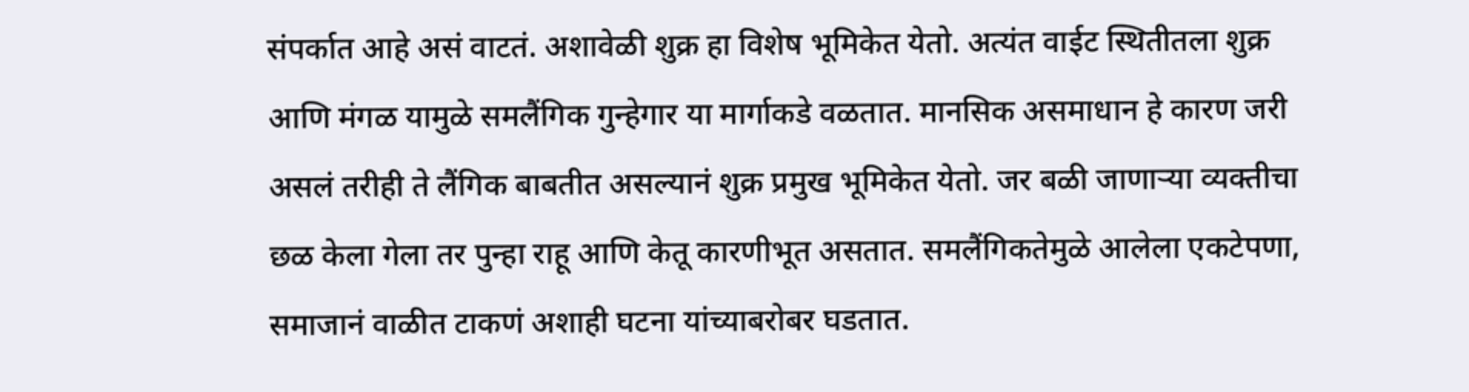संपर्कात आहे असं वाटतं. अशावेळी शुक्र हा विशेष भूमिकेत येतो. अत्यंत वाईट स्थितीतला शुक्र आणि मंगळ यामुळे समलैंगिक गुन्हेगार या मार्गाकडे वळतात. मानसिक असमाधान हे कारण जरी असलं तरीही ते लैंगिक बाबतीत असल्यानं शुक्र प्रमुख भूमिकेत येतो. जर बळी जाणाऱ्या व्यक्तीचा छळ केला गेला तर पुन्हा राहू आणि केतू कारणीभूत असतात. समलैंगिकतेमुळे आलेला एकटेपणा, समाजानं वाळीत टाकणं अशाही घटना यांच्याबरोबर घडतात.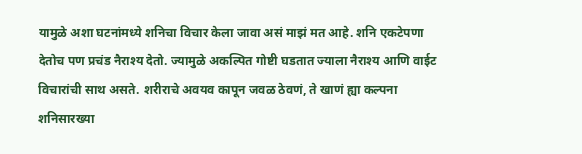यामुळे अशा घटनांमध्ये शनिचा विचार केला जावा असं माझं मत आहे. शनि एकटेपणा देतोच पण प्रचंड नैराश्य देतो. ज्यामुळे अकल्पित गोष्टी घडतात ज्याला नैराश्य आणि वाईट विचारांची साथ असते. शरीराचे अवयव कापून जवळ ठेवणं, ते खाणं ह्या कल्पना शनिसारख्या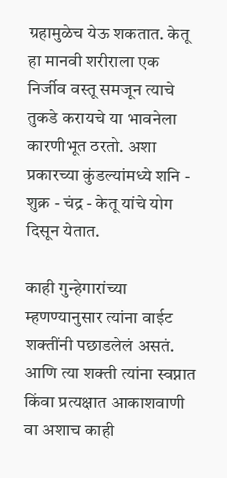ग्रहामुळेच येऊ शकतात. केतू हा मानवी शरीराला एक निर्जीव वस्तू समजून त्याचे तुकडे करायचे या भावनेला कारणीभूत ठरतो. अशा प्रकारच्या कुंडल्यांमध्ये शनि - शुक्र - चंद्र - केतू यांचे योग दिसून येतात.

काही गुन्हेगारांच्या म्हणण्यानुसार त्यांना वाईट शक्तींनी पछाडलेलं असतं. आणि त्या शक्ती त्यांना स्वप्नात किंवा प्रत्यक्षात आकाशवाणी वा अशाच काही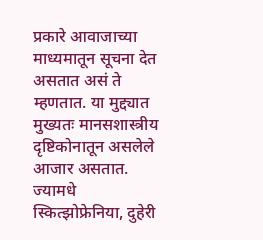प्रकारे आवाजाच्या माध्यमातून सूचना देत असतात असं ते म्हणतात. या मुद्द्यात मुख्यतः मानसशास्त्रीय दृष्टिकोनातून असलेले आजार असतात. ज्यामधे स्कित्झोफ्रेनिया, दुहेरी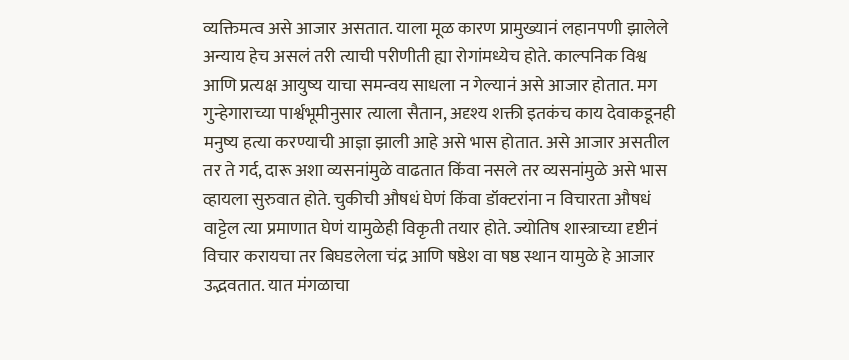व्यक्तिमत्व असे आजार असतात. याला मूळ कारण प्रामुख्यानं लहानपणी झालेले अन्याय हेच असलं तरी त्याची परीणीती ह्या रोगांमध्येच होते. काल्पनिक विश्व आणि प्रत्यक्ष आयुष्य याचा समन्वय साधला न गेल्यानं असे आजार होतात. मग गुन्हेगाराच्या पार्श्वभूमीनुसार त्याला सैतान, अदृश्य शक्ती इतकंच काय देवाकडूनही मनुष्य हत्या करण्याची आज्ञा झाली आहे असे भास होतात. असे आजार असतील तर ते गर्द, दारू अशा व्यसनांमुळे वाढतात किंवा नसले तर व्यसनांमुळे असे भास व्हायला सुरुवात होते. चुकीची औषधं घेणं किंवा डॉक्टरांना न विचारता औषधं वाट्टेल त्या प्रमाणात घेणं यामुळेही विकृती तयार होते. ज्योतिष शास्त्राच्या दृष्टीनं विचार करायचा तर बिघडलेला चंद्र आणि षष्ठेश वा षष्ठ स्थान यामुळे हे आजार उद्भवतात. यात मंगळाचा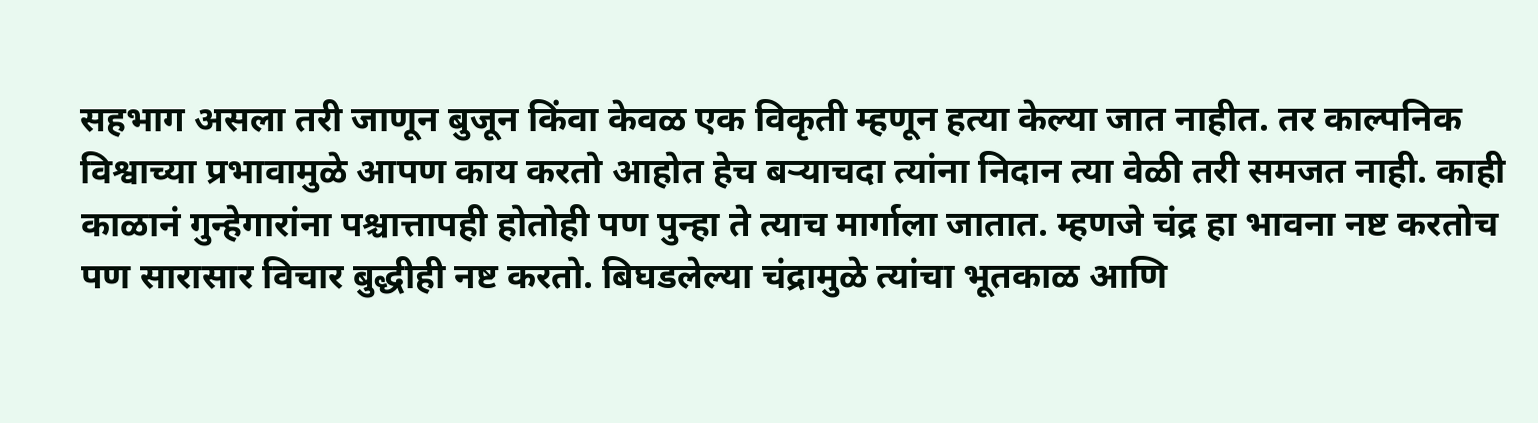सहभाग असला तरी जाणून बुजून किंवा केवळ एक विकृती म्हणून हत्या केल्या जात नाहीत. तर काल्पनिक विश्वाच्या प्रभावामुळे आपण काय करतो आहोत हेच बऱ्याचदा त्यांना निदान त्या वेळी तरी समजत नाही. काही काळानं गुन्हेगारांना पश्चात्तापही होतोही पण पुन्हा ते त्याच मार्गाला जातात. म्हणजे चंद्र हा भावना नष्ट करतोच पण सारासार विचार बुद्धीही नष्ट करतो. बिघडलेल्या चंद्रामुळे त्यांचा भूतकाळ आणि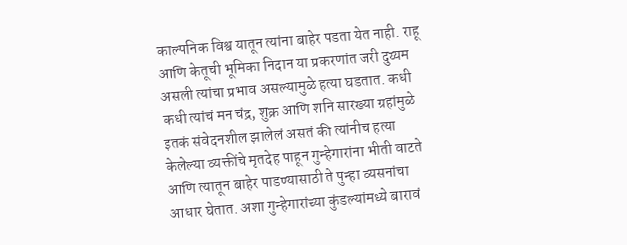काल्पनिक विश्व यातून त्यांना बाहेर पडता येत नाही. राहू आणि केतूची भूमिका निदान या प्रकरणांत जरी दुय्यम असली त्यांचा प्रभाव असल्यामुळे हत्या घडतात. कधी कधी त्यांचं मन चंद्र, शुक्र आणि शनि सारख्या ग्रहांमुळे इतकं संवेदनशील झालेलं असतं की त्यांनीच हत्या केलेल्या व्यक्तींचे मृतदेह पाहून गुन्हेगारांना भीती वाटते आणि त्यातून बाहेर पाडण्यासाठी ते पुन्हा व्यसनांचा आधार घेतात. अशा गुन्हेगारांच्या कुंडल्यांमध्ये बारावं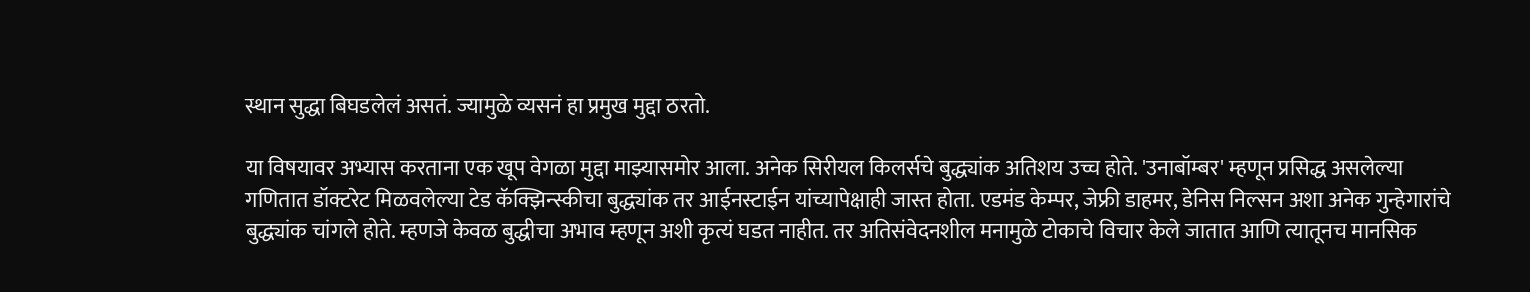स्थान सुद्धा बिघडलेलं असतं. ज्यामुळे व्यसनं हा प्रमुख मुद्दा ठरतो.

या विषयावर अभ्यास करताना एक खूप वेगळा मुद्दा माझ्यासमोर आला. अनेक सिरीयल किलर्सचे बुद्ध्यांक अतिशय उच्च होते. 'उनाबॉम्बर' म्हणून प्रसिद्ध असलेल्या गणितात डॉक्टरेट मिळवलेल्या टेड कॅक्झिन्स्कीचा बुद्ध्यांक तर आईनस्टाईन यांच्यापेक्षाही जास्त होता. एडमंड केम्पर, जेफ्री डाहमर, डेनिस निल्सन अशा अनेक गुन्हेगारांचे बुद्ध्यांक चांगले होते. म्हणजे केवळ बुद्धीचा अभाव म्हणून अशी कृत्यं घडत नाहीत. तर अतिसंवेदनशील मनामुळे टोकाचे विचार केले जातात आणि त्यातूनच मानसिक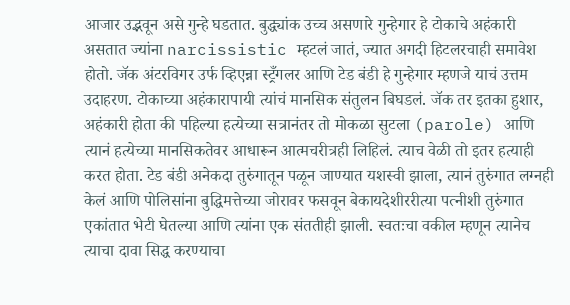आजार उद्भवून असे गुन्हे घडतात. बुद्ध्यांक उच्च असणारे गुन्हेगार हे टोकाचे अहंकारी असतात ज्यांना narcissistic म्हटलं जातं, ज्यात अगदी हिटलरचाही समावेश होतो. जॅक अंटरविगर उर्फ व्हिएन्ना स्ट्रँगलर आणि टेड बंडी हे गुन्हेगार म्हणजे याचं उत्तम उदाहरण. टोकाच्या अहंकारापायी त्यांचं मानसिक संतुलन बिघडलं. जॅक तर इतका हुशार, अहंकारी होता की पहिल्या हत्येच्या सत्रानंतर तो मोकळा सुटला (parole) आणि त्यानं हत्येच्या मानसिकतेवर आधारून आत्मचरीत्रही लिहिलं. त्याच वेळी तो इतर हत्याही करत होता. टेड बंडी अनेकदा तुरुंगातून पळून जाण्यात यशस्वी झाला, त्यानं तुरुंगात लग्नही केलं आणि पोलिसांना बुद्धिमत्तेच्या जोरावर फसवून बेकायदेशीररीत्या पत्नीशी तुरुंगात एकांतात भेटी घेतल्या आणि त्यांना एक संततीही झाली. स्वतःचा वकील म्हणून त्यानेच त्याचा दावा सिद्ध करण्याचा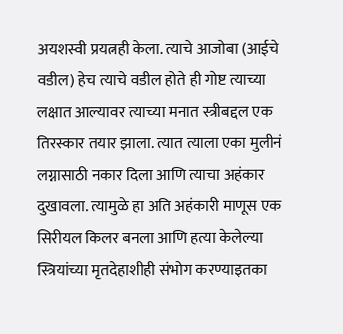अयशस्वी प्रयत्नही केला. त्याचे आजोबा (आईचे वडील) हेच त्याचे वडील होते ही गोष्ट त्याच्या लक्षात आल्यावर त्याच्या मनात स्त्रीबद्दल एक तिरस्कार तयार झाला. त्यात त्याला एका मुलीनं लग्नासाठी नकार दिला आणि त्याचा अहंकार दुखावला. त्यामुळे हा अति अहंकारी माणूस एक सिरीयल किलर बनला आणि हत्या केलेल्या स्त्रियांच्या मृतदेहाशीही संभोग करण्याइतका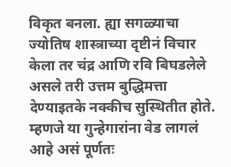विकृत बनला. ह्या सगळ्याचा ज्योतिष शास्त्राच्या दृष्टीनं विचार केला तर चंद्र आणि रवि बिघडलेले असले तरी उत्तम बुद्धिमत्ता देण्याइतके नक्कीच सुस्थितीत होते. म्हणजे या गुन्हेगारांना वेड लागलं आहे असं पूर्णतः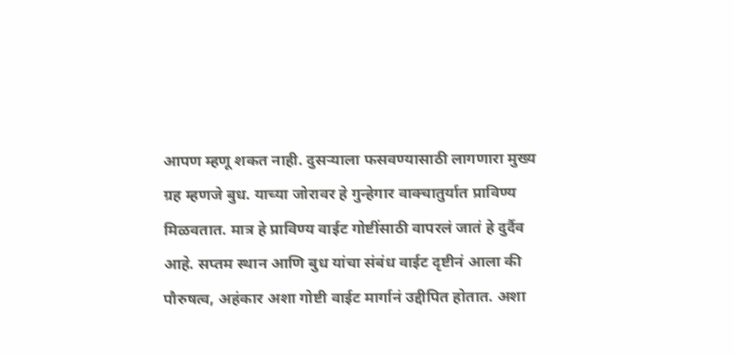आपण म्हणू शकत नाही. दुसऱ्याला फसवण्यासाठी लागणारा मुख्य ग्रह म्हणजे बुध. याच्या जोरावर हे गुन्हेगार वाक्चातुर्यात प्राविण्य मिळवतात. मात्र हे प्राविण्य वाईट गोष्टींसाठी वापरलं जातं हे दुर्दैव आहे. सप्तम स्थान आणि बुध यांचा संबंध वाईट दृष्टीनं आला की पौरुषत्व, अहंकार अशा गोष्टी वाईट मार्गानं उद्दीपित होतात. अशा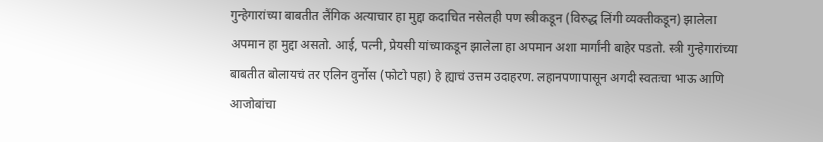गुन्हेगारांच्या बाबतीत लैंगिक अत्याचार हा मुद्दा कदाचित नसेलही पण स्त्रीकडून (विरुद्ध लिंगी व्यक्तीकडून) झालेला अपमान हा मुद्दा असतो. आई, पत्नी, प्रेयसी यांच्याकडून झालेला हा अपमान अशा मार्गांनी बाहेर पडतो. स्त्री गुन्हेगारांच्या बाबतीत बोलायचं तर एलिन वुर्नोस (फोटो पहा) हे ह्याचं उत्तम उदाहरण. लहानपणापासून अगदी स्वतःचा भाऊ आणि आजोबांचा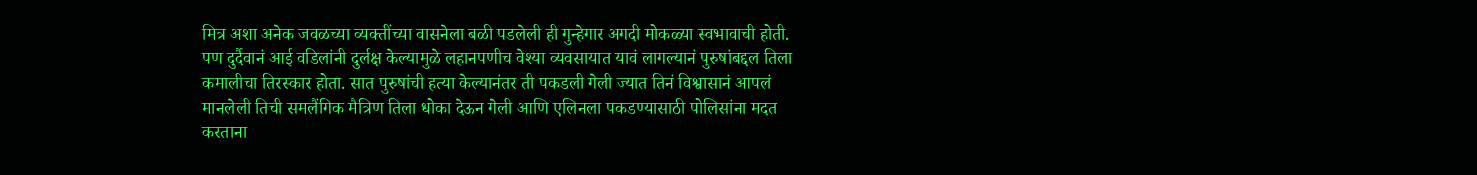मित्र अशा अनेक जवळच्या व्यक्तींच्या वासनेला बळी पडलेली ही गुन्हेगार अगदी मोकळ्या स्वभावाची होती. पण दुर्दैवानं आई वडिलांनी दुर्लक्ष केल्यामुळे लहानपणीच वेश्या व्यवसायात यावं लागल्यानं पुरुषांबद्दल तिला कमालीचा तिरस्कार होता. सात पुरुषांची हत्या केल्यानंतर ती पकडली गेली ज्यात तिनं विश्वासानं आपलं मानलेली तिची समलैंगिक मैत्रिण तिला धोका देऊन गेली आणि एलिनला पकडण्यासाठी पोलिसांना मदत करताना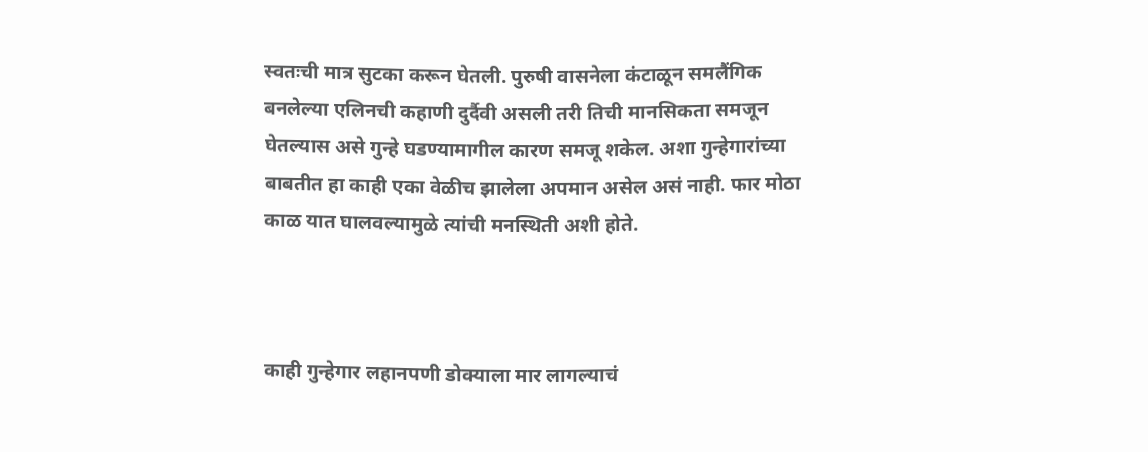स्वतःची मात्र सुटका करून घेतली. पुरुषी वासनेला कंटाळून समलैंगिक बनलेल्या एलिनची कहाणी दुर्दैवी असली तरी तिची मानसिकता समजून घेतल्यास असे गुन्हे घडण्यामागील कारण समजू शकेल. अशा गुन्हेगारांच्या बाबतीत हा काही एका वेळीच झालेला अपमान असेल असं नाही. फार मोठा काळ यात घालवल्यामुळे त्यांची मनस्थिती अशी होते.



काही गुन्हेगार लहानपणी डोक्याला मार लागल्याचं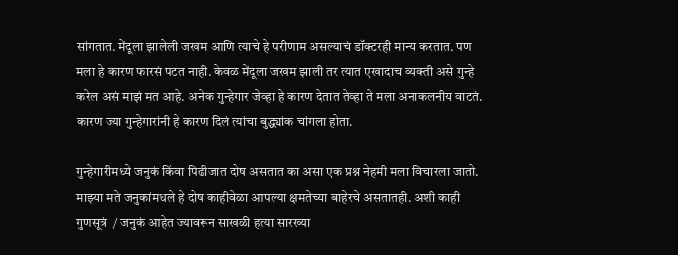सांगतात. मेंदूला झालेली जखम आणि त्याचे हे परीणाम असल्याचं डॉक्टरही मान्य करतात. पण मला हे कारण फारसं पटत नाही. केवळ मेंदूला जखम झाली तर त्यात एखादाच व्यक्ती असे गुन्हे करेल असं माझं मत आहे. अनेक गुन्हेगार जेव्हा हे कारण देतात तेव्हा ते मला अनाकलनीय वाटतं. कारण ज्या गुन्हेगारांनी हे कारण दिलं त्यांचा बुद्ध्यांक चांगला होता.

गुन्हेगारीमध्ये जनुकं किंवा पिढीजात दोष असतात का असा एक प्रश्न नेहमी मला विचारला जातो. माझ्या मते जनुकांमधले हे दोष काहीवेळा आपल्या क्षमतेच्या बाहेरचे असतातही. अशी काही गुणसूत्रं  / जनुकं आहेत ज्यावरून साखळी हत्या सारख्या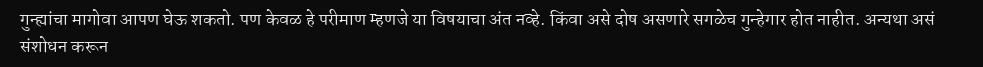गुन्ह्यांचा मागोवा आपण घेऊ शकतो. पण केवळ हे परीमाण म्हणजे या विषयाचा अंत नव्हे. किंवा असे दोष असणारे सगळेच गुन्हेगार होत नाहीत. अन्यथा असं संशोधन करून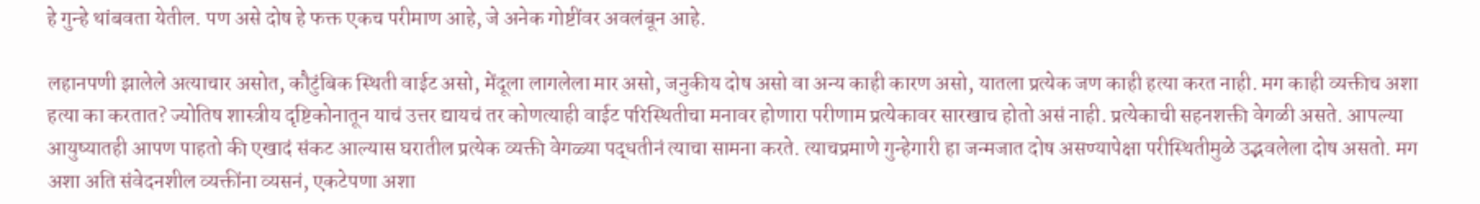हे गुन्हे थांबवता येतील. पण असे दोष हे फक्त एकच परीमाण आहे, जे अनेक गोष्टींवर अवलंबून आहे.

लहानपणी झालेले अत्याचार असोत, कौटुंबिक स्थिती वाईट असो, मेंदूला लागलेला मार असो, जनुकीय दोष असो वा अन्य काही कारण असो, यातला प्रत्येक जण काही हत्या करत नाही. मग काही व्यक्तीच अशा हत्या का करतात? ज्योतिष शास्त्रीय दृष्टिकोनातून याचं उत्तर द्यायचं तर कोणत्याही वाईट परिस्थितीचा मनावर होणारा परीणाम प्रत्येकावर सारखाच होतो असं नाही. प्रत्येकाची सहनशक्ती वेगळी असते. आपल्या आयुष्यातही आपण पाहतो की एखादं संकट आल्यास घरातील प्रत्येक व्यक्ती वेगळ्या पद्धतीनं त्याचा सामना करते. त्याचप्रमाणे गुन्हेगारी हा जन्मजात दोष असण्यापेक्षा परीस्थितीमुळे उद्भवलेला दोष असतो. मग अशा अति संवेदनशील व्यक्तींना व्यसनं, एकटेपणा अशा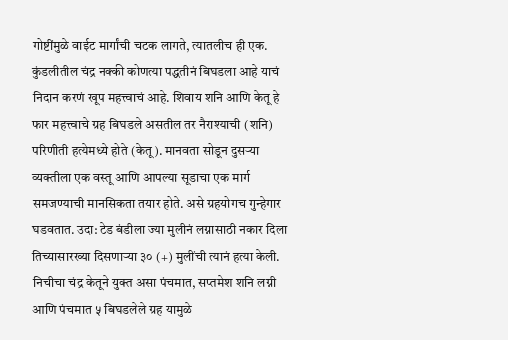गोष्टींमुळे वाईट मार्गांची चटक लागते, त्यातलीच ही एक. कुंडलीतील चंद्र नक्की कोणत्या पद्धतीनं बिघडला आहे याचं निदान करणं खूप महत्त्वाचं आहे. शिवाय शनि आणि केतू हे फार महत्त्वाचे ग्रह बिघडले असतील तर नैराश्याची (शनि) परिणीती हत्येमध्ये होते (केतू). मानवता सोडून दुसऱ्या व्यक्तीला एक वस्तू आणि आपल्या सूडाचा एक मार्ग समजण्याची मानसिकता तयार होते. असे ग्रहयोगच गुन्हेगार घडवतात. उदा: टेड बंडीला ज्या मुलीनं लग्नासाठी नकार दिला तिच्यासारख्या दिसणाऱ्या ३० (+) मुलींची त्यानं हत्या केली. निचीचा चंद्र केतूने युक्त असा पंचमात, सप्तमेश शनि लग्नी आणि पंचमात ५ बिघडलेले ग्रह यामुळे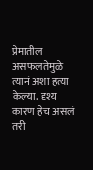प्रेमातील असफलतेमुळे त्यानं अशा हत्या केल्या. दृश्य कारण हेच असलं तरी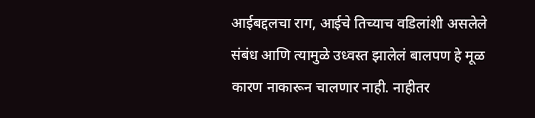आईबद्दलचा राग, आईचे तिच्याच वडिलांशी असलेले संबंध आणि त्यामुळे उध्वस्त झालेलं बालपण हे मूळ कारण नाकारून चालणार नाही. नाहीतर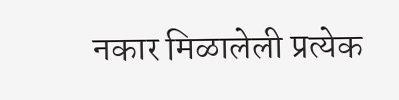नकार मिळालेली प्रत्येक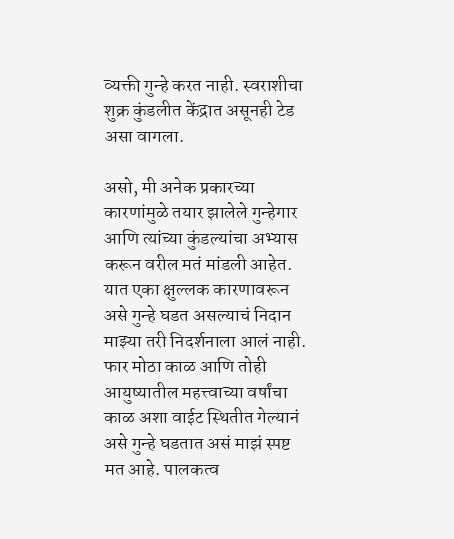व्यक्ती गुन्हे करत नाही. स्वराशीचा शुक्र कुंडलीत केंद्रात असूनही टेड असा वागला.

असो, मी अनेक प्रकारच्या कारणांमुळे तयार झालेले गुन्हेगार आणि त्यांच्या कुंडल्यांचा अभ्यास करून वरील मतं मांडली आहेत. यात एका क्षुल्लक कारणावरून असे गुन्हे घडत असल्याचं निदान माझ्या तरी निदर्शनाला आलं नाही. फार मोठा काळ आणि तोही आयुष्यातील महत्त्वाच्या वर्षांचा काळ अशा वाईट स्थितीत गेल्यानं असे गुन्हे घडतात असं माझं स्पष्ट मत आहे. पालकत्व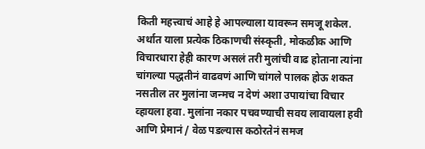किती महत्त्वाचं आहे हे आपल्याला यावरून समजू शकेल. अर्थात याला प्रत्येक ठिकाणची संस्कृती, मोकळीक आणि विचारधारा हेही कारण असलं तरी मुलांची वाढ होताना त्यांना चांगल्या पद्धतीनं वाढवणं आणि चांगले पालक होऊ शकत नसतील तर मुलांना जन्मच न देणं अशा उपायांचा विचार व्हायला हवा. मुलांना नकार पचवण्याची सवय लावायला हवी आणि प्रेमानं / वेळ पडल्यास कठोरतेनं समज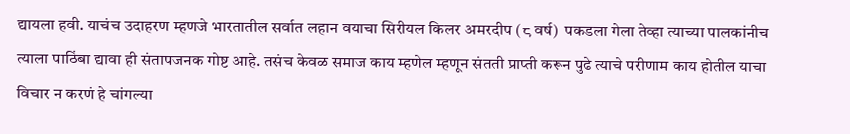द्यायला हवी. याचंच उदाहरण म्हणजे भारतातील सर्वात लहान वयाचा सिरीयल किलर अमरदीप (८ वर्ष)  पकडला गेला तेव्हा त्याच्या पालकांनीच त्याला पाठिंबा द्यावा ही संतापजनक गोष्ट आहे. तसंच केवळ समाज काय म्हणेल म्हणून संतती प्राप्ती करून पुढे त्याचे परीणाम काय होतील याचा विचार न करणं हे चांगल्या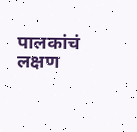पालकांचं लक्षण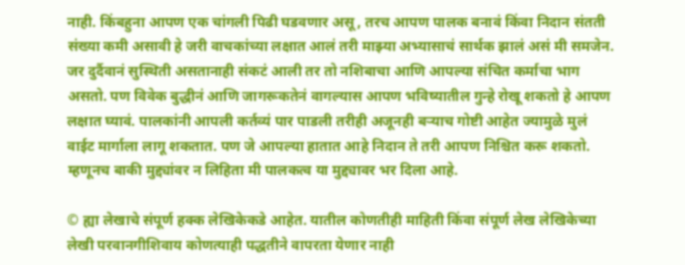नाही. किंबहुना आपण एक चांगली पिढी घडवणार असू, तरच आपण पालक बनावं किंवा निदान संतती संख्या कमी असावी हे जरी वाचकांच्या लक्षात आलं तरी माझ्या अभ्यासाचं सार्थक झालं असं मी समजेन. जर दुर्दैवानं सुस्थिती असतानाही संकटं आली तर तो नशिबाचा आणि आपल्या संचित कर्माचा भाग असतो. पण विवेक बुद्धीनं आणि जागरूकतेनं वागल्यास आपण भविष्यातील गुन्हे रोखू शकतो हे आपण लक्षात घ्यावं. पालकांनी आपली कर्तव्यं पार पाडली तरीही अजूनही बऱ्याच गोष्टी आहेत ज्यामुळे मुलं वाईट मार्गाला लागू शकतात. पण जे आपल्या हातात आहे निदान ते तरी आपण निश्चित करू शकतो. म्हणूनच बाकी मुद्द्यांवर न लिहिता मी पालकत्व या मुद्द्यावर भर दिला आहे.

© ह्या लेखाचे संपूर्ण हक्क लेखिकेकडे आहेत. यातील कोणतीही माहिती किंवा संपूर्ण लेख लेखिकेच्या लेखी परवानगीशिवाय कोणत्याही पद्धतीने वापरता येणार नाही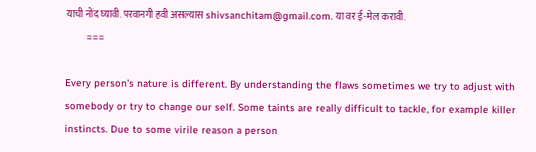याची नोंद घ्यावी. परवानगी हवी असल्यास shivsanchitam@gmail.com. या वर ई-मेल करावी.
       ===

Every person's nature is different. By understanding the flaws sometimes we try to adjust with somebody or try to change our self. Some taints are really difficult to tackle, for example killer instincts. Due to some virile reason a person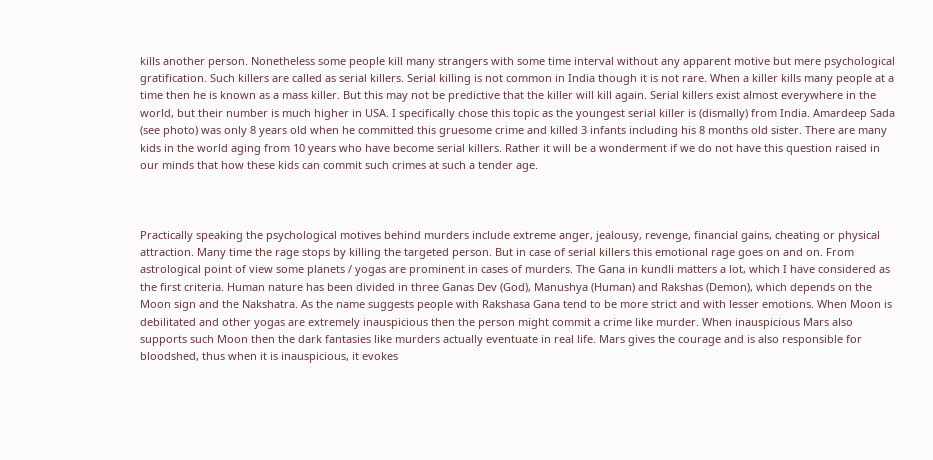kills another person. Nonetheless some people kill many strangers with some time interval without any apparent motive but mere psychological gratification. Such killers are called as serial killers. Serial killing is not common in India though it is not rare. When a killer kills many people at a time then he is known as a mass killer. But this may not be predictive that the killer will kill again. Serial killers exist almost everywhere in the world, but their number is much higher in USA. I specifically chose this topic as the youngest serial killer is (dismally) from India. Amardeep Sada (see photo) was only 8 years old when he committed this gruesome crime and killed 3 infants including his 8 months old sister. There are many kids in the world aging from 10 years who have become serial killers. Rather it will be a wonderment if we do not have this question raised in our minds that how these kids can commit such crimes at such a tender age.



Practically speaking the psychological motives behind murders include extreme anger, jealousy, revenge, financial gains, cheating or physical attraction. Many time the rage stops by killing the targeted person. But in case of serial killers this emotional rage goes on and on. From astrological point of view some planets / yogas are prominent in cases of murders. The Gana in kundli matters a lot, which I have considered as the first criteria. Human nature has been divided in three Ganas Dev (God), Manushya (Human) and Rakshas (Demon), which depends on the Moon sign and the Nakshatra. As the name suggests people with Rakshasa Gana tend to be more strict and with lesser emotions. When Moon is debilitated and other yogas are extremely inauspicious then the person might commit a crime like murder. When inauspicious Mars also supports such Moon then the dark fantasies like murders actually eventuate in real life. Mars gives the courage and is also responsible for bloodshed, thus when it is inauspicious, it evokes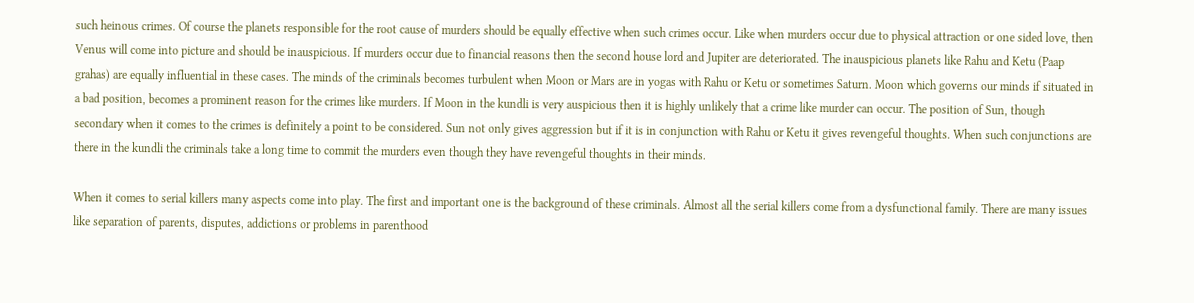such heinous crimes. Of course the planets responsible for the root cause of murders should be equally effective when such crimes occur. Like when murders occur due to physical attraction or one sided love, then Venus will come into picture and should be inauspicious. If murders occur due to financial reasons then the second house lord and Jupiter are deteriorated. The inauspicious planets like Rahu and Ketu (Paap grahas) are equally influential in these cases. The minds of the criminals becomes turbulent when Moon or Mars are in yogas with Rahu or Ketu or sometimes Saturn. Moon which governs our minds if situated in a bad position, becomes a prominent reason for the crimes like murders. If Moon in the kundli is very auspicious then it is highly unlikely that a crime like murder can occur. The position of Sun, though secondary when it comes to the crimes is definitely a point to be considered. Sun not only gives aggression but if it is in conjunction with Rahu or Ketu it gives revengeful thoughts. When such conjunctions are there in the kundli the criminals take a long time to commit the murders even though they have revengeful thoughts in their minds.

When it comes to serial killers many aspects come into play. The first and important one is the background of these criminals. Almost all the serial killers come from a dysfunctional family. There are many issues like separation of parents, disputes, addictions or problems in parenthood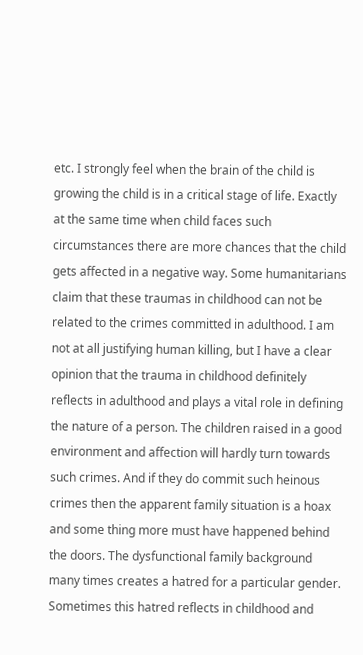etc. I strongly feel when the brain of the child is growing the child is in a critical stage of life. Exactly at the same time when child faces such circumstances there are more chances that the child gets affected in a negative way. Some humanitarians claim that these traumas in childhood can not be related to the crimes committed in adulthood. I am not at all justifying human killing, but I have a clear opinion that the trauma in childhood definitely reflects in adulthood and plays a vital role in defining the nature of a person. The children raised in a good environment and affection will hardly turn towards such crimes. And if they do commit such heinous crimes then the apparent family situation is a hoax and some thing more must have happened behind the doors. The dysfunctional family background many times creates a hatred for a particular gender. Sometimes this hatred reflects in childhood and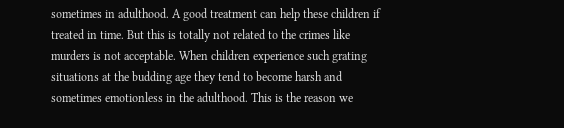sometimes in adulthood. A good treatment can help these children if treated in time. But this is totally not related to the crimes like murders is not acceptable. When children experience such grating situations at the budding age they tend to become harsh and sometimes emotionless in the adulthood. This is the reason we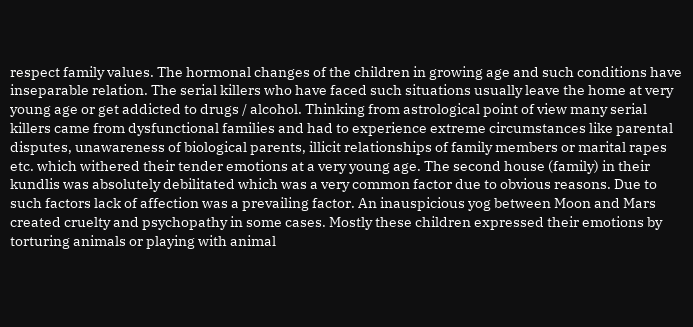respect family values. The hormonal changes of the children in growing age and such conditions have inseparable relation. The serial killers who have faced such situations usually leave the home at very young age or get addicted to drugs / alcohol. Thinking from astrological point of view many serial killers came from dysfunctional families and had to experience extreme circumstances like parental disputes, unawareness of biological parents, illicit relationships of family members or marital rapes etc. which withered their tender emotions at a very young age. The second house (family) in their kundlis was absolutely debilitated which was a very common factor due to obvious reasons. Due to such factors lack of affection was a prevailing factor. An inauspicious yog between Moon and Mars created cruelty and psychopathy in some cases. Mostly these children expressed their emotions by torturing animals or playing with animal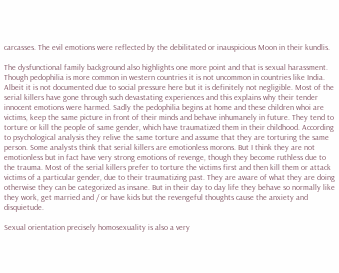carcasses. The evil emotions were reflected by the debilitated or inauspicious Moon in their kundlis.

The dysfunctional family background also highlights one more point and that is sexual harassment. Though pedophilia is more common in western countries it is not uncommon in countries like India. Albeit it is not documented due to social pressure here but it is definitely not negligible. Most of the serial killers have gone through such devastating experiences and this explains why their tender innocent emotions were harmed. Sadly the pedophilia begins at home and these children whoi are victims, keep the same picture in front of their minds and behave inhumanely in future. They tend to torture or kill the people of same gender, which have traumatized them in their childhood. According to psychological analysis they relive the same torture and assume that they are torturing the same person. Some analysts think that serial killers are emotionless morons. But I think they are not emotionless but in fact have very strong emotions of revenge, though they become ruthless due to the trauma. Most of the serial killers prefer to torture the victims first and then kill them or attack victims of a particular gender, due to their traumatizing past. They are aware of what they are doing otherwise they can be categorized as insane. But in their day to day life they behave so normally like they work, get married and / or have kids but the revengeful thoughts cause the anxiety and disquietude.

Sexual orientation precisely homosexuality is also a very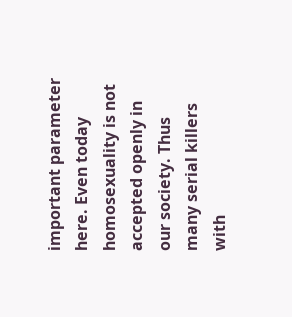important parameter here. Even today homosexuality is not accepted openly in our society. Thus many serial killers with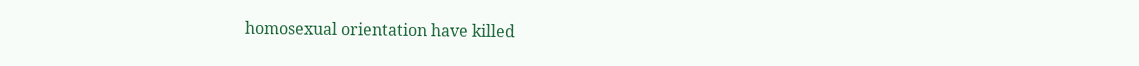homosexual orientation have killed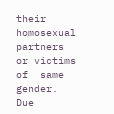their homosexual partners or victims of  same gender. Due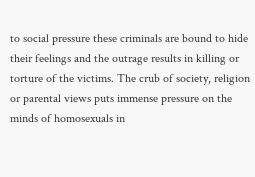to social pressure these criminals are bound to hide their feelings and the outrage results in killing or torture of the victims. The crub of society, religion or parental views puts immense pressure on the minds of homosexuals in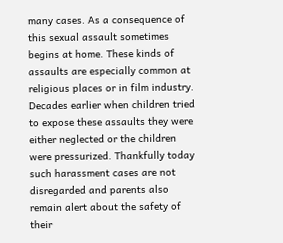many cases. As a consequence of this sexual assault sometimes begins at home. These kinds of assaults are especially common at religious places or in film industry. Decades earlier when children tried to expose these assaults they were either neglected or the children were pressurized. Thankfully today such harassment cases are not disregarded and parents also remain alert about the safety of their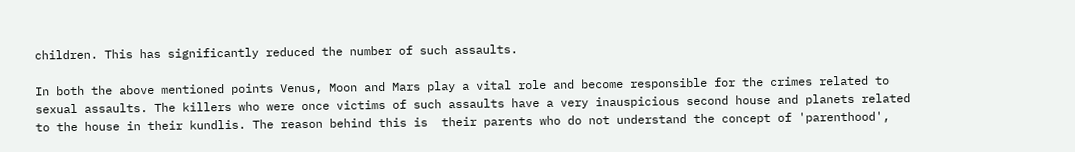children. This has significantly reduced the number of such assaults.

In both the above mentioned points Venus, Moon and Mars play a vital role and become responsible for the crimes related to sexual assaults. The killers who were once victims of such assaults have a very inauspicious second house and planets related to the house in their kundlis. The reason behind this is  their parents who do not understand the concept of 'parenthood',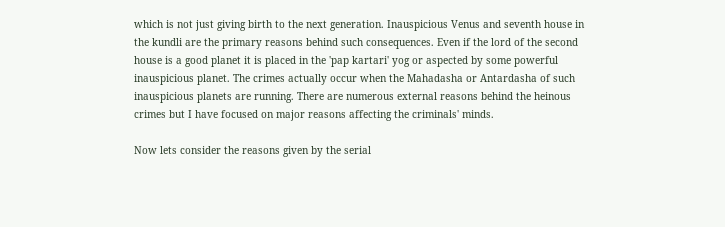which is not just giving birth to the next generation. Inauspicious Venus and seventh house in the kundli are the primary reasons behind such consequences. Even if the lord of the second house is a good planet it is placed in the 'pap kartari' yog or aspected by some powerful inauspicious planet. The crimes actually occur when the Mahadasha or Antardasha of such inauspicious planets are running. There are numerous external reasons behind the heinous crimes but I have focused on major reasons affecting the criminals' minds.

Now lets consider the reasons given by the serial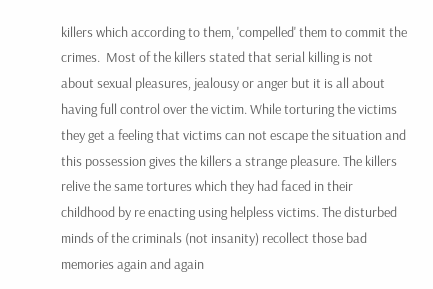killers which according to them, 'compelled' them to commit the crimes.  Most of the killers stated that serial killing is not about sexual pleasures, jealousy or anger but it is all about having full control over the victim. While torturing the victims they get a feeling that victims can not escape the situation and this possession gives the killers a strange pleasure. The killers relive the same tortures which they had faced in their childhood by re enacting using helpless victims. The disturbed minds of the criminals (not insanity) recollect those bad memories again and again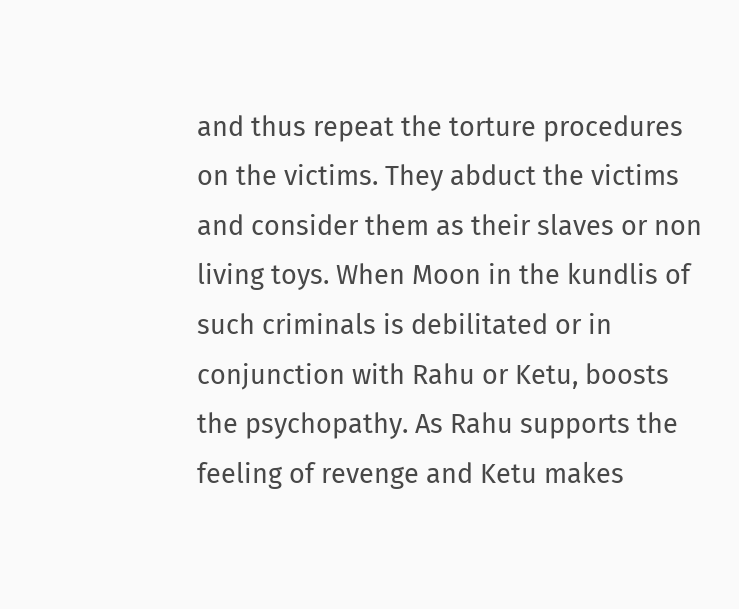and thus repeat the torture procedures on the victims. They abduct the victims and consider them as their slaves or non living toys. When Moon in the kundlis of such criminals is debilitated or in conjunction with Rahu or Ketu, boosts the psychopathy. As Rahu supports the feeling of revenge and Ketu makes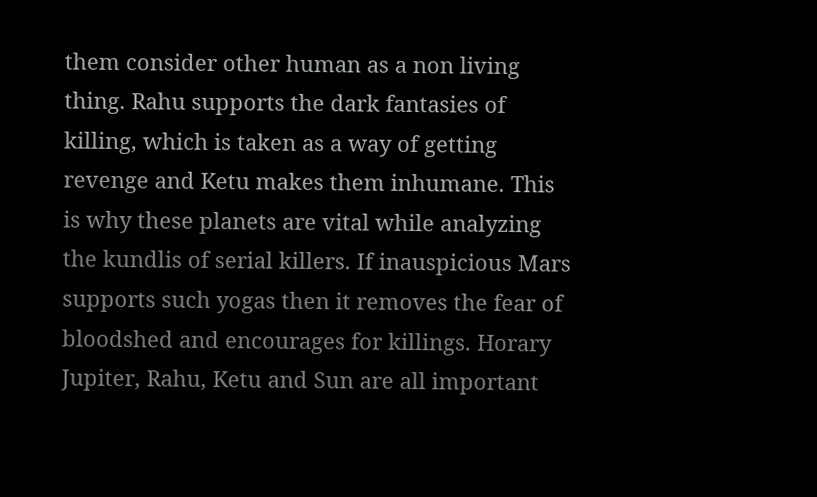them consider other human as a non living thing. Rahu supports the dark fantasies of killing, which is taken as a way of getting revenge and Ketu makes them inhumane. This is why these planets are vital while analyzing the kundlis of serial killers. If inauspicious Mars supports such yogas then it removes the fear of bloodshed and encourages for killings. Horary Jupiter, Rahu, Ketu and Sun are all important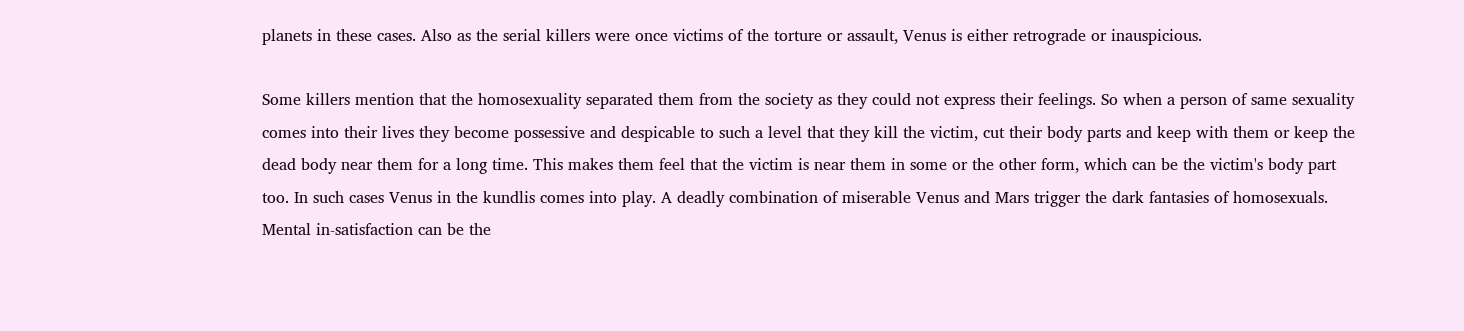planets in these cases. Also as the serial killers were once victims of the torture or assault, Venus is either retrograde or inauspicious.

Some killers mention that the homosexuality separated them from the society as they could not express their feelings. So when a person of same sexuality comes into their lives they become possessive and despicable to such a level that they kill the victim, cut their body parts and keep with them or keep the dead body near them for a long time. This makes them feel that the victim is near them in some or the other form, which can be the victim's body part too. In such cases Venus in the kundlis comes into play. A deadly combination of miserable Venus and Mars trigger the dark fantasies of homosexuals. Mental in-satisfaction can be the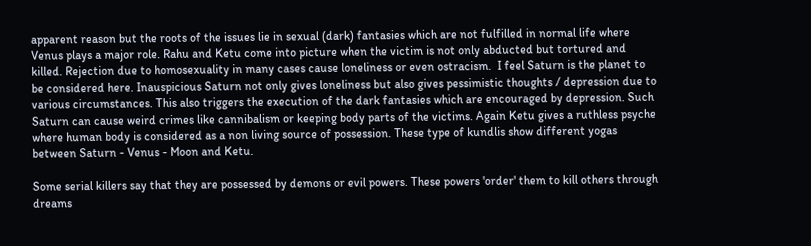apparent reason but the roots of the issues lie in sexual (dark) fantasies which are not fulfilled in normal life where Venus plays a major role. Rahu and Ketu come into picture when the victim is not only abducted but tortured and killed. Rejection due to homosexuality in many cases cause loneliness or even ostracism.  I feel Saturn is the planet to be considered here. Inauspicious Saturn not only gives loneliness but also gives pessimistic thoughts / depression due to various circumstances. This also triggers the execution of the dark fantasies which are encouraged by depression. Such Saturn can cause weird crimes like cannibalism or keeping body parts of the victims. Again Ketu gives a ruthless psyche where human body is considered as a non living source of possession. These type of kundlis show different yogas between Saturn - Venus - Moon and Ketu.

Some serial killers say that they are possessed by demons or evil powers. These powers 'order' them to kill others through dreams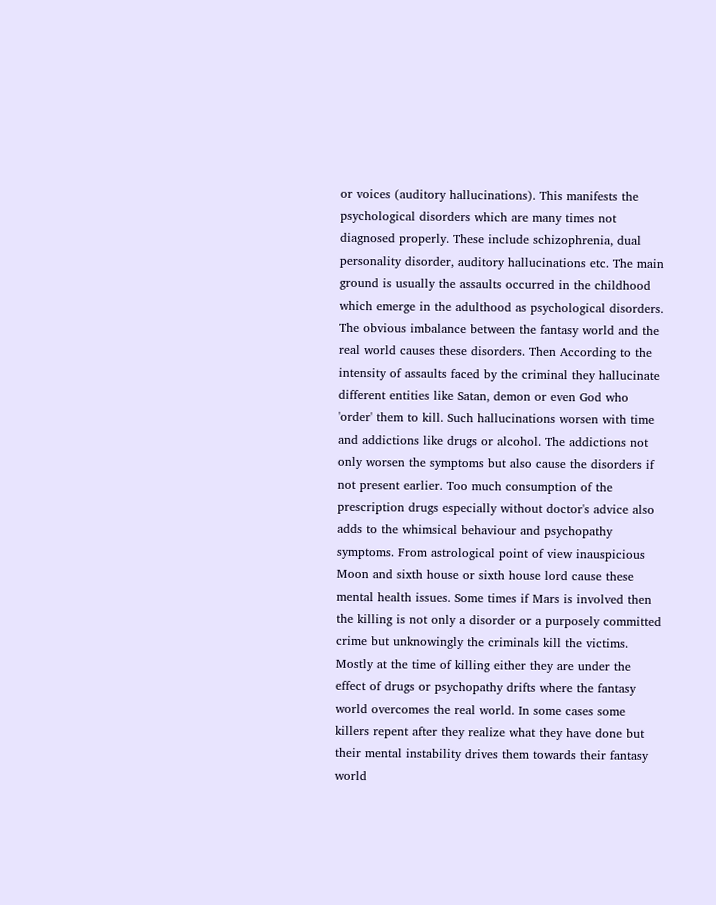or voices (auditory hallucinations). This manifests the psychological disorders which are many times not diagnosed properly. These include schizophrenia, dual personality disorder, auditory hallucinations etc. The main ground is usually the assaults occurred in the childhood which emerge in the adulthood as psychological disorders. The obvious imbalance between the fantasy world and the real world causes these disorders. Then According to the intensity of assaults faced by the criminal they hallucinate different entities like Satan, demon or even God who 'order' them to kill. Such hallucinations worsen with time and addictions like drugs or alcohol. The addictions not only worsen the symptoms but also cause the disorders if not present earlier. Too much consumption of the prescription drugs especially without doctor's advice also adds to the whimsical behaviour and psychopathy symptoms. From astrological point of view inauspicious Moon and sixth house or sixth house lord cause these mental health issues. Some times if Mars is involved then the killing is not only a disorder or a purposely committed crime but unknowingly the criminals kill the victims. Mostly at the time of killing either they are under the effect of drugs or psychopathy drifts where the fantasy world overcomes the real world. In some cases some killers repent after they realize what they have done but their mental instability drives them towards their fantasy world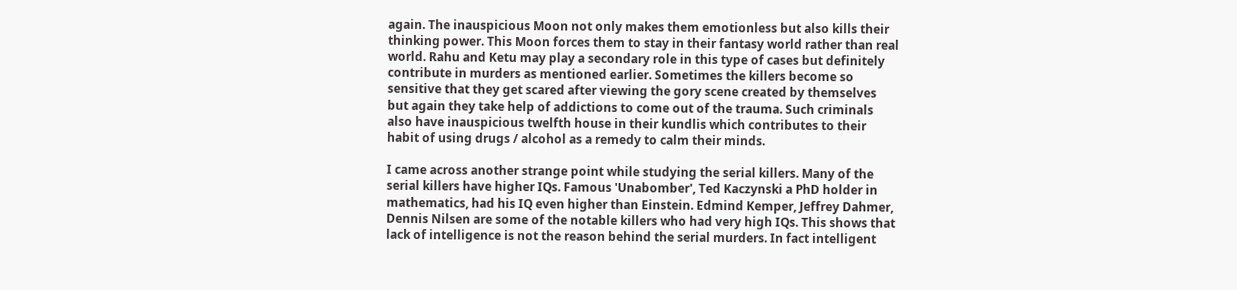again. The inauspicious Moon not only makes them emotionless but also kills their thinking power. This Moon forces them to stay in their fantasy world rather than real world. Rahu and Ketu may play a secondary role in this type of cases but definitely contribute in murders as mentioned earlier. Sometimes the killers become so sensitive that they get scared after viewing the gory scene created by themselves but again they take help of addictions to come out of the trauma. Such criminals also have inauspicious twelfth house in their kundlis which contributes to their habit of using drugs / alcohol as a remedy to calm their minds.

I came across another strange point while studying the serial killers. Many of the serial killers have higher IQs. Famous 'Unabomber', Ted Kaczynski a PhD holder in mathematics, had his IQ even higher than Einstein. Edmind Kemper, Jeffrey Dahmer, Dennis Nilsen are some of the notable killers who had very high IQs. This shows that lack of intelligence is not the reason behind the serial murders. In fact intelligent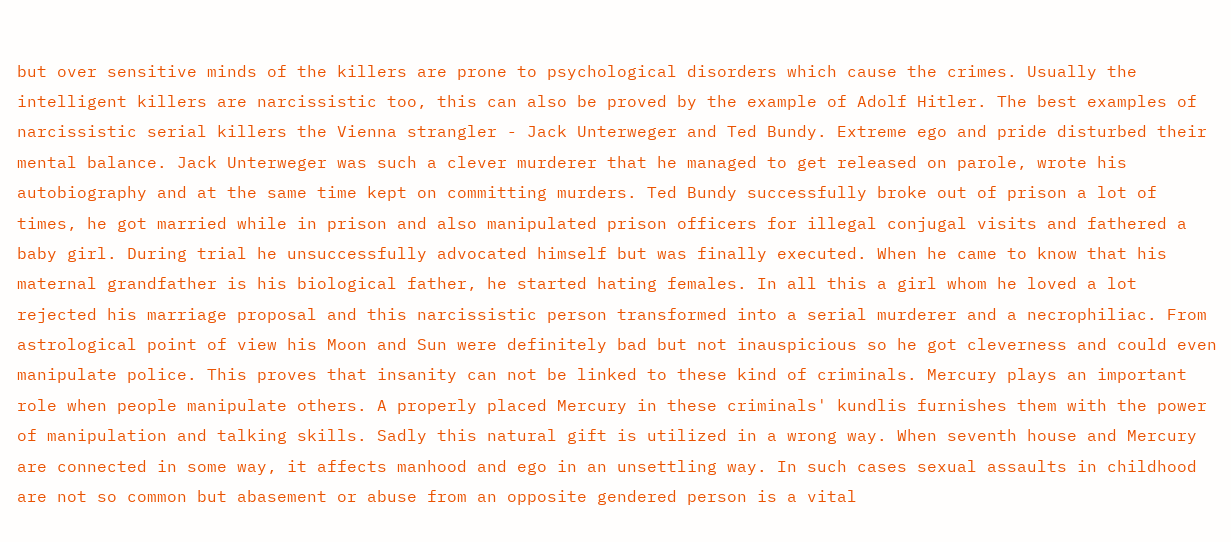but over sensitive minds of the killers are prone to psychological disorders which cause the crimes. Usually the intelligent killers are narcissistic too, this can also be proved by the example of Adolf Hitler. The best examples of narcissistic serial killers the Vienna strangler - Jack Unterweger and Ted Bundy. Extreme ego and pride disturbed their mental balance. Jack Unterweger was such a clever murderer that he managed to get released on parole, wrote his autobiography and at the same time kept on committing murders. Ted Bundy successfully broke out of prison a lot of times, he got married while in prison and also manipulated prison officers for illegal conjugal visits and fathered a baby girl. During trial he unsuccessfully advocated himself but was finally executed. When he came to know that his maternal grandfather is his biological father, he started hating females. In all this a girl whom he loved a lot rejected his marriage proposal and this narcissistic person transformed into a serial murderer and a necrophiliac. From astrological point of view his Moon and Sun were definitely bad but not inauspicious so he got cleverness and could even manipulate police. This proves that insanity can not be linked to these kind of criminals. Mercury plays an important role when people manipulate others. A properly placed Mercury in these criminals' kundlis furnishes them with the power of manipulation and talking skills. Sadly this natural gift is utilized in a wrong way. When seventh house and Mercury are connected in some way, it affects manhood and ego in an unsettling way. In such cases sexual assaults in childhood are not so common but abasement or abuse from an opposite gendered person is a vital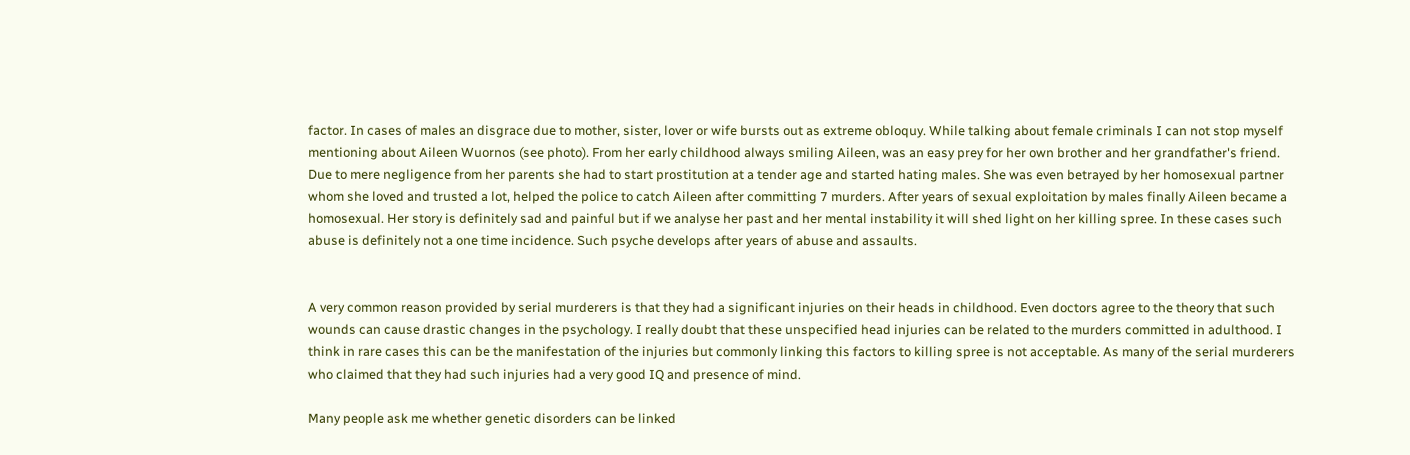factor. In cases of males an disgrace due to mother, sister, lover or wife bursts out as extreme obloquy. While talking about female criminals I can not stop myself mentioning about Aileen Wuornos (see photo). From her early childhood always smiling Aileen, was an easy prey for her own brother and her grandfather's friend.  Due to mere negligence from her parents she had to start prostitution at a tender age and started hating males. She was even betrayed by her homosexual partner whom she loved and trusted a lot, helped the police to catch Aileen after committing 7 murders. After years of sexual exploitation by males finally Aileen became a homosexual. Her story is definitely sad and painful but if we analyse her past and her mental instability it will shed light on her killing spree. In these cases such abuse is definitely not a one time incidence. Such psyche develops after years of abuse and assaults.


A very common reason provided by serial murderers is that they had a significant injuries on their heads in childhood. Even doctors agree to the theory that such wounds can cause drastic changes in the psychology. I really doubt that these unspecified head injuries can be related to the murders committed in adulthood. I think in rare cases this can be the manifestation of the injuries but commonly linking this factors to killing spree is not acceptable. As many of the serial murderers who claimed that they had such injuries had a very good IQ and presence of mind.

Many people ask me whether genetic disorders can be linked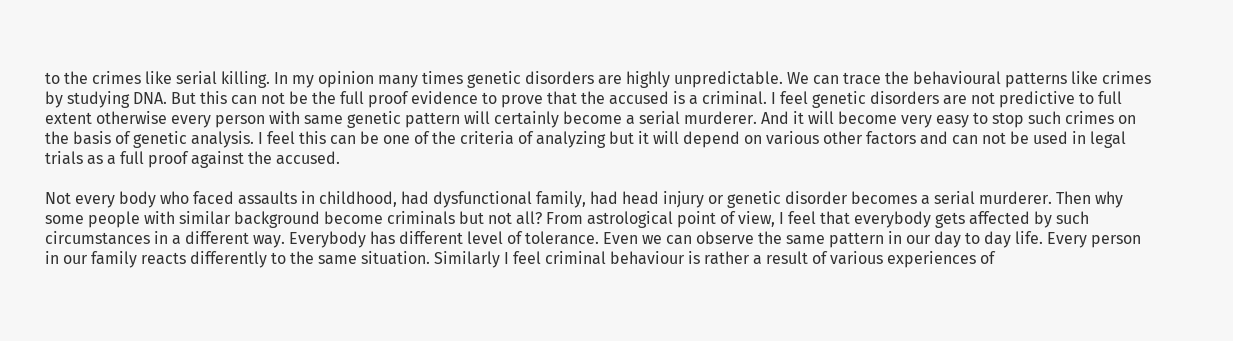to the crimes like serial killing. In my opinion many times genetic disorders are highly unpredictable. We can trace the behavioural patterns like crimes by studying DNA. But this can not be the full proof evidence to prove that the accused is a criminal. I feel genetic disorders are not predictive to full extent otherwise every person with same genetic pattern will certainly become a serial murderer. And it will become very easy to stop such crimes on the basis of genetic analysis. I feel this can be one of the criteria of analyzing but it will depend on various other factors and can not be used in legal trials as a full proof against the accused.

Not every body who faced assaults in childhood, had dysfunctional family, had head injury or genetic disorder becomes a serial murderer. Then why some people with similar background become criminals but not all? From astrological point of view, I feel that everybody gets affected by such circumstances in a different way. Everybody has different level of tolerance. Even we can observe the same pattern in our day to day life. Every person in our family reacts differently to the same situation. Similarly I feel criminal behaviour is rather a result of various experiences of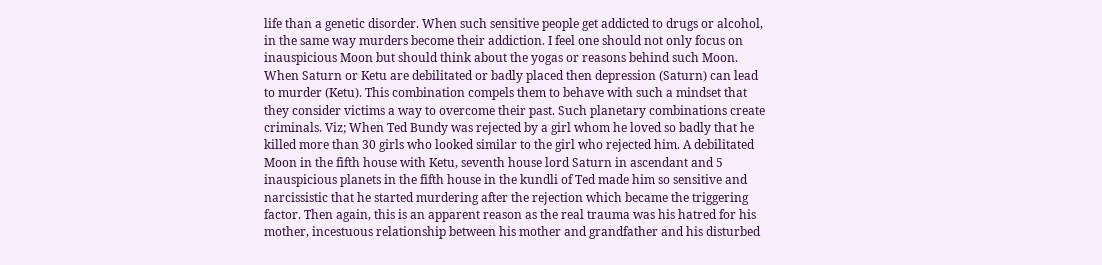life than a genetic disorder. When such sensitive people get addicted to drugs or alcohol, in the same way murders become their addiction. I feel one should not only focus on inauspicious Moon but should think about the yogas or reasons behind such Moon. When Saturn or Ketu are debilitated or badly placed then depression (Saturn) can lead to murder (Ketu). This combination compels them to behave with such a mindset that they consider victims a way to overcome their past. Such planetary combinations create criminals. Viz; When Ted Bundy was rejected by a girl whom he loved so badly that he killed more than 30 girls who looked similar to the girl who rejected him. A debilitated Moon in the fifth house with Ketu, seventh house lord Saturn in ascendant and 5 inauspicious planets in the fifth house in the kundli of Ted made him so sensitive and narcissistic that he started murdering after the rejection which became the triggering factor. Then again, this is an apparent reason as the real trauma was his hatred for his mother, incestuous relationship between his mother and grandfather and his disturbed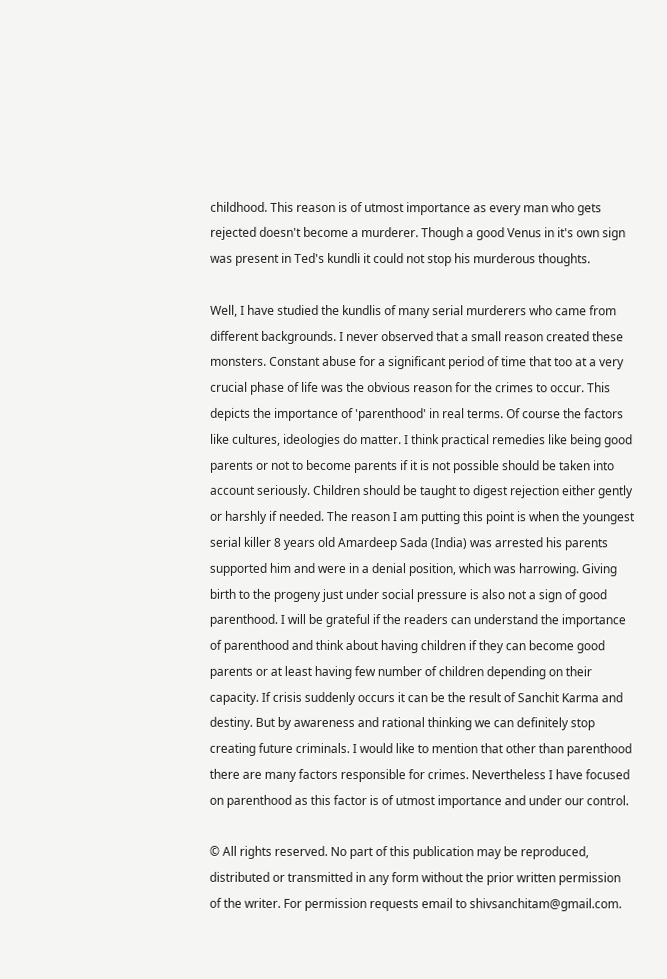childhood. This reason is of utmost importance as every man who gets rejected doesn't become a murderer. Though a good Venus in it's own sign was present in Ted's kundli it could not stop his murderous thoughts.

Well, I have studied the kundlis of many serial murderers who came from different backgrounds. I never observed that a small reason created these monsters. Constant abuse for a significant period of time that too at a very crucial phase of life was the obvious reason for the crimes to occur. This depicts the importance of 'parenthood' in real terms. Of course the factors like cultures, ideologies do matter. I think practical remedies like being good parents or not to become parents if it is not possible should be taken into account seriously. Children should be taught to digest rejection either gently or harshly if needed. The reason I am putting this point is when the youngest serial killer 8 years old Amardeep Sada (India) was arrested his parents supported him and were in a denial position, which was harrowing. Giving birth to the progeny just under social pressure is also not a sign of good parenthood. I will be grateful if the readers can understand the importance of parenthood and think about having children if they can become good parents or at least having few number of children depending on their capacity. If crisis suddenly occurs it can be the result of Sanchit Karma and destiny. But by awareness and rational thinking we can definitely stop creating future criminals. I would like to mention that other than parenthood there are many factors responsible for crimes. Nevertheless I have focused on parenthood as this factor is of utmost importance and under our control.

© All rights reserved. No part of this publication may be reproduced, distributed or transmitted in any form without the prior written permission of the writer. For permission requests email to shivsanchitam@gmail.com.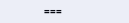===